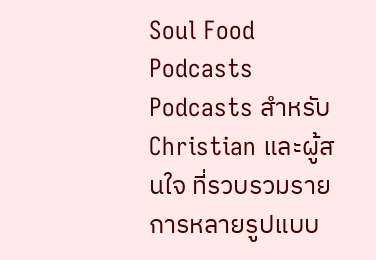Soul Food Podcasts
Podcasts สำหรับ Christian และผู้สนใจ ที่รวบรวมรายการหลายรูปแบบ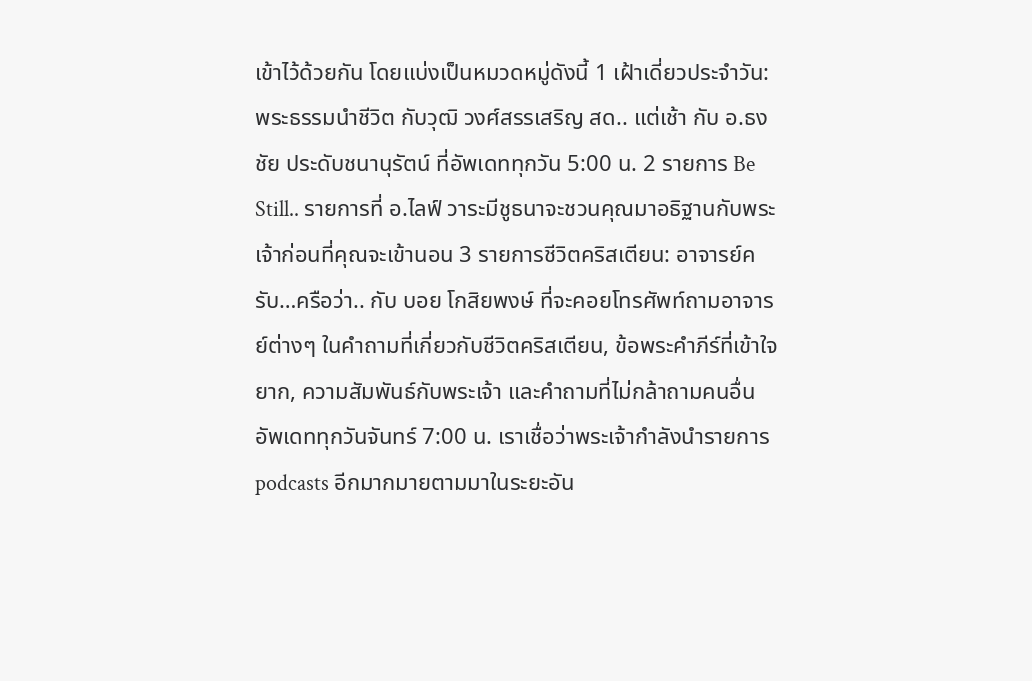เข้าไว้ด้วยกัน โดยแบ่งเป็นหมวดหมู่ดังนี้ 1 เฝ้าเดี่ยวประจำวัน: พระธรรมนำชีวิต กับวุฒิ วงศ์สรรเสริญ สด.. แต่เช้า กับ อ.ธงชัย ประดับชนานุรัตน์ ที่อัพเดททุกวัน 5:00 น. 2 รายการ Be Still.. รายการที่ อ.ไลฟ์ วาระมีชูธนาจะชวนคุณมาอธิฐานกับพระเจ้าก่อนที่คุณจะเข้านอน 3 รายการชีวิตคริสเตียน: อาจารย์ครับ…ครือว่า.. กับ บอย โกสิยพงษ์ ที่จะคอยโทรศัพท์ถามอาจารย์ต่างๆ ในคำถามที่เกี่ยวกับชีวิตคริสเตียน, ข้อพระคำภีร์ที่เข้าใจยาก, ความสัมพันธ์กับพระเจ้า และคำถามที่ไม่กล้าถามคนอื่น อัพเดททุกวันจันทร์ 7:00 น. เราเชื่อว่าพระเจ้ากำลังนำรายการ podcasts อีกมากมายตามมาในระยะอัน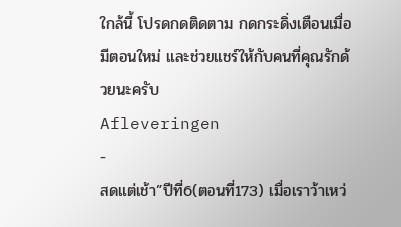ใกล้นี้ โปรดกดติดตาม กดกระดิ่งเตือนเมื่อมีตอนใหม่ และช่วยแชร์ให้กับคนที่คุณรักด้วยนะครับ
Afleveringen
-
สดแต่เช้า”ปีที่6(ตอนที่173) เมื่อเราว้าเหว่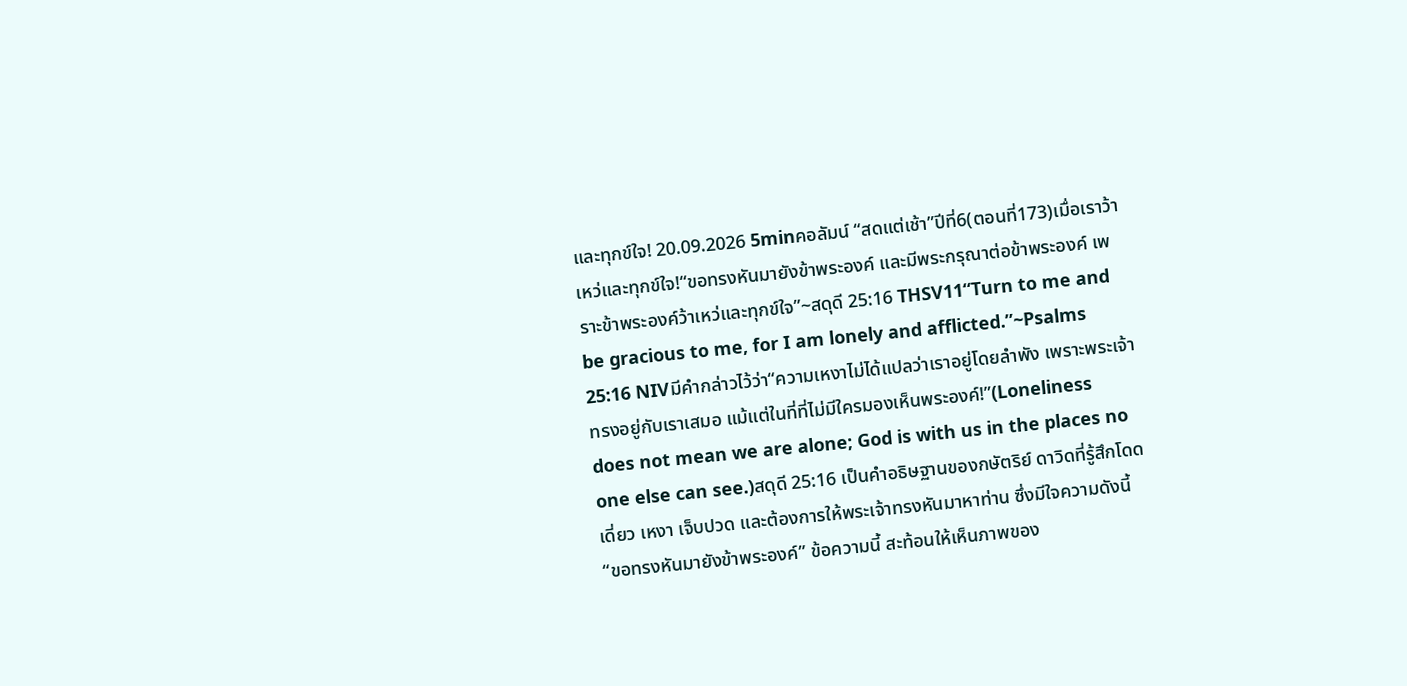และทุกข์ใจ! 20.09.2026 5minคอลัมน์ “สดแต่เช้า”ปีที่6(ตอนที่173)เมื่อเราว้าเหว่และทุกข์ใจ!“ขอทรงหันมายังข้าพระองค์ และมีพระกรุณาต่อข้าพระองค์ เพราะข้าพระองค์ว้าเหว่และทุกข์ใจ”~สดุดี 25:16 THSV11“Turn to me and be gracious to me, for I am lonely and afflicted.”~Psalms 25:16 NIVมีคำกล่าวไว้ว่า“ความเหงาไม่ได้แปลว่าเราอยู่โดยลำพัง เพราะพระเจ้าทรงอยู่กับเราเสมอ แม้แต่ในที่ที่ไม่มีใครมองเห็นพระองค์!”(Loneliness does not mean we are alone; God is with us in the places no one else can see.)สดุดี 25:16 เป็นคำอธิษฐานของกษัตริย์ ดาวิดที่รู้สึกโดดเดี่ยว เหงา เจ็บปวด และต้องการให้พระเจ้าทรงหันมาหาท่าน ซึ่งมีใจความดังนี้“ขอทรงหันมายังข้าพระองค์” ข้อความนี้ สะท้อนให้เห็นภาพของ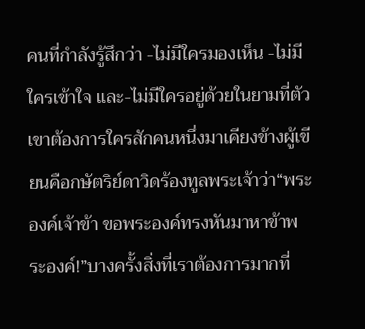คนที่กำลังรู้สึกว่า -ไม่มีใครมองเห็น -ไม่มีใครเข้าใจ และ-ไม่มีใครอยู่ด้วยในยามที่ตัวเขาต้องการใครสักคนหนึ่งมาเคียงข้างผู้เขียนคือกษัตริย์ดาวิดร้องทูลพระเจ้าว่า“พระองค์เจ้าข้า ขอพระองค์ทรงหันมาหาข้าพระองค์!”บางครั้งสิ่งที่เราต้องการมากที่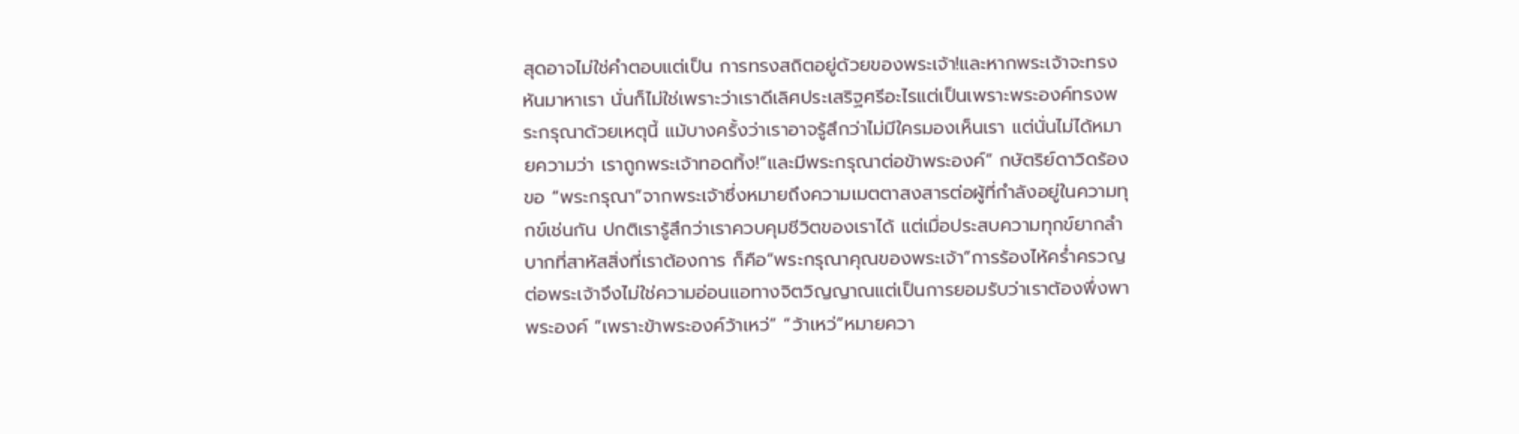สุดอาจไม่ใช่คำตอบแต่เป็น การทรงสถิตอยู่ด้วยของพระเจ้า!และหากพระเจ้าจะทรงหันมาหาเรา นั่นก็ไม่ใช่เพราะว่าเราดีเลิศประเสริฐศรีอะไรแต่เป็นเพราะพระองค์ทรงพระกรุณาด้วยเหตุนี้ แม้บางครั้งว่าเราอาจรู้สึกว่าไม่มีใครมองเห็นเรา แต่นั่นไม่ได้หมายความว่า เราถูกพระเจ้าทอดทิ้ง!“และมีพระกรุณาต่อข้าพระองค์” กษัตริย์ดาวิดร้องขอ “พระกรุณา”จากพระเจ้าซึ่งหมายถึงความเมตตาสงสารต่อผู้ที่กำลังอยู่ในความทุกข์เช่นกัน ปกติเรารู้สึกว่าเราควบคุมชีวิตของเราได้ แต่เมื่อประสบความทุกข์ยากลำบากที่สาหัสสิ่งที่เราต้องการ ก็คือ“พระกรุณาคุณของพระเจ้า”การร้องไห้คร่ำครวญต่อพระเจ้าจึงไม่ใช่ความอ่อนแอทางจิตวิญญาณแต่เป็นการยอมรับว่าเราต้องพึ่งพาพระองค์ “เพราะข้าพระองค์ว้าเหว่” “ว้าเหว่”หมายควา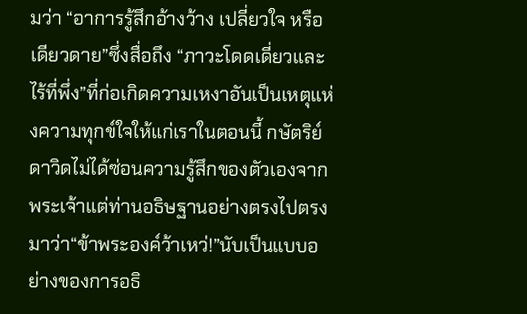มว่า “อาการรู้สึกอ้างว้าง เปลี่ยวใจ หรือเดียวดาย”ซึ่งสื่อถึง “ภาวะโดดเดี่ยวและไร้ที่พึ่ง”ที่ก่อเกิดความเหงาอันเป็นเหตุแห่งความทุกข์ใจให้แก่เราในตอนนี้ กษัตริย์ดาวิดไม่ได้ซ่อนความรู้สึกของตัวเองจากพระเจ้าแต่ท่านอธิษฐานอย่างตรงไปตรงมาว่า“ข้าพระองค์ว้าเหว่!”นับเป็นแบบอย่างของการอธิ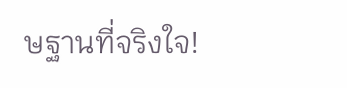ษฐานที่จริงใจ!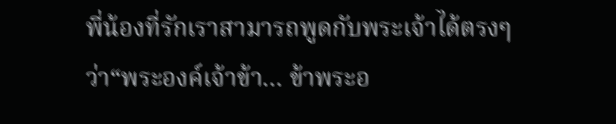พี่น้องที่รักเราสามารถพูดกับพระเจ้าได้ตรงๆว่า“พระองค์เจ้าข้า… ข้าพระอ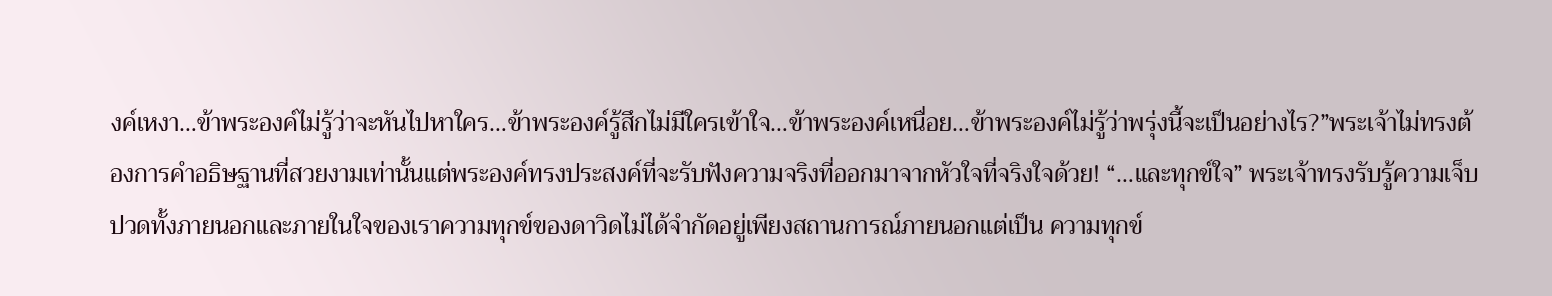งค์เหงา…ข้าพระองค์ไม่รู้ว่าจะหันไปหาใคร…ข้าพระองค์รู้สึกไม่มีใครเข้าใจ…ข้าพระองค์เหนื่อย…ข้าพระองค์ไม่รู้ว่าพรุ่งนี้จะเป็นอย่างไร?”พระเจ้าไม่ทรงต้องการคำอธิษฐานที่สวยงามเท่านั้นแต่พระองค์ทรงประสงค์ที่จะรับฟังความจริงที่ออกมาจากหัวใจที่จริงใจด้วย! “…และทุกข์ใจ” พระเจ้าทรงรับรู้ความเจ็บปวดทั้งภายนอกและภายในใจของเราความทุกข์ของดาวิดไม่ได้จำกัดอยู่เพียงสถานการณ์ภายนอกแต่เป็น ความทุกข์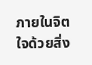ภายในจิตใจด้วยสิ่ง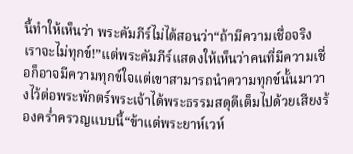นี้ทำให้เห็นว่า พระคัมภีร์ไม่ได้สอนว่า“ถ้ามีความเชื่อจริง เราจะไม่ทุกข์!”แต่พระคัมภีร์แสดงให้เห็นว่าคนที่มีความเชื่อก็อาจมีความทุกข์ใจแต่เขาสามารถนำความทุกข์นั้นมาวางไว้ต่อพระพักตร์พระเจ้าได้พระธรรมสดุดีเต็มไปด้วยเสียงร้องคร่ำครวญแบบนี้“ข้าแต่พระยาห์เวห์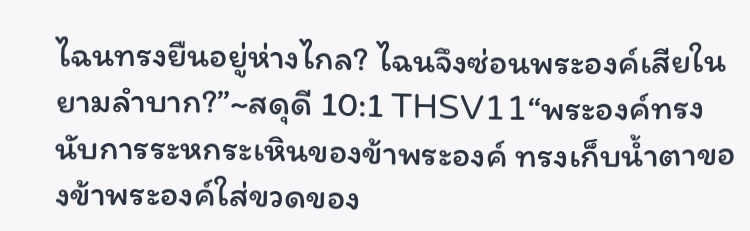ไฉนทรงยืนอยู่ห่างไกล? ไฉนจึงซ่อนพระองค์เสียในยามลำบาก?”~สดุดี 10:1 THSV11“พระองค์ทรงนับการระหกระเหินของข้าพระองค์ ทรงเก็บน้ำตาของข้าพระองค์ใส่ขวดของ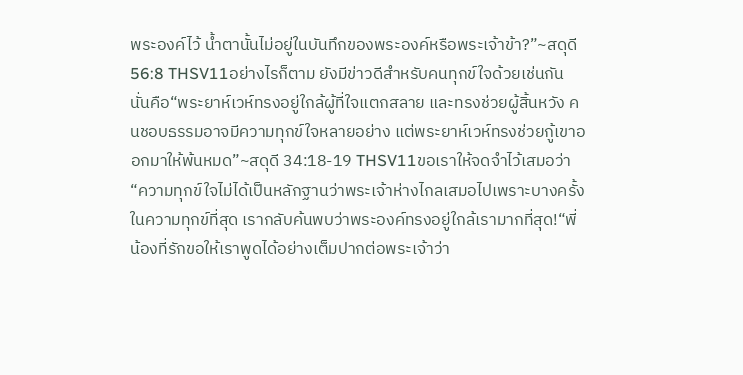พระองค์ไว้ น้ำตานั้นไม่อยู่ในบันทึกของพระองค์หรือพระเจ้าข้า?”~สดุดี 56:8 THSV11อย่างไรก็ตาม ยังมีข่าวดีสำหรับคนทุกข์ใจด้วยเช่นกัน นั่นคือ“พระยาห์เวห์ทรงอยู่ใกล้ผู้ที่ใจแตกสลาย และทรงช่วยผู้สิ้นหวัง คนชอบธรรมอาจมีความทุกข์ใจหลายอย่าง แต่พระยาห์เวห์ทรงช่วยกู้เขาออกมาให้พ้นหมด”~สดุดี 34:18-19 THSV11ขอเราให้จดจำไว้เสมอว่า“ความทุกข์ใจไม่ได้เป็นหลักฐานว่าพระเจ้าห่างไกลเสมอไปเพราะบางครั้งในความทุกข์ที่สุด เรากลับค้นพบว่าพระองค์ทรงอยู่ใกล้เรามากที่สุด!“พี่น้องที่รักขอให้เราพูดได้อย่างเต็มปากต่อพระเจ้าว่า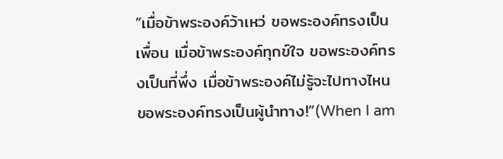“เมื่อข้าพระองค์ว้าเหว่ ขอพระองค์ทรงเป็นเพื่อน เมื่อข้าพระองค์ทุกข์ใจ ขอพระองค์ทรงเป็นที่พึ่ง เมื่อข้าพระองค์ไม่รู้จะไปทางไหน ขอพระองค์ทรงเป็นผู้นำทาง!”(When I am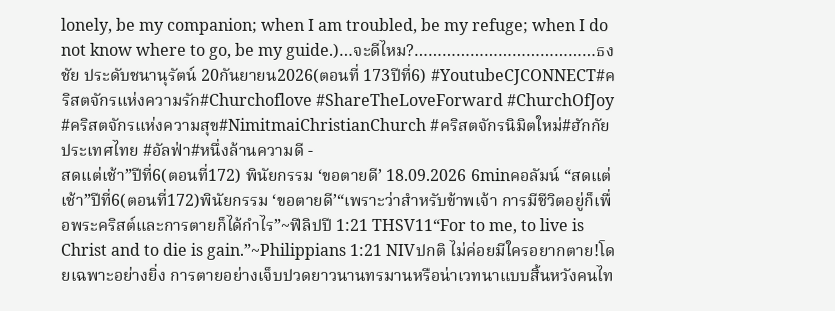lonely, be my companion; when I am troubled, be my refuge; when I do not know where to go, be my guide.)…จะดีไหม?…………………………………ธงชัย ประดับชนานุรัตน์ 20กันยายน2026(ตอนที่ 173ปีที่6) #YoutubeCJCONNECT#คริสตจักรแห่งความรัก#Churchoflove #ShareTheLoveForward #ChurchOfJoy #คริสตจักรแห่งความสุข#NimitmaiChristianChurch #คริสตจักรนิมิตใหม่#ฮักกัยประเทศไทย #อัลฟ่า#หนึ่งล้านความดี -
สดแต่เช้า”ปีที่6(ตอนที่172) พินัยกรรม ‘ขอตายดี’ 18.09.2026 6minคอลัมน์ “สดแต่เช้า”ปีที่6(ตอนที่172)พินัยกรรม ‘ขอตายดี’“เพราะว่าสำหรับข้าพเจ้า การมีชีวิตอยู่ก็เพื่อพระคริสต์และการตายก็ได้กำไร”~ฟีลิปปี 1:21 THSV11“For to me, to live is Christ and to die is gain.”~Philippians 1:21 NIVปกติ ไม่ค่อยมีใครอยากตาย!โดยเฉพาะอย่างยิ่ง การตายอย่างเจ็บปวดยาวนานทรมานหรือน่าเวทนาแบบสิ้นหวังคนไท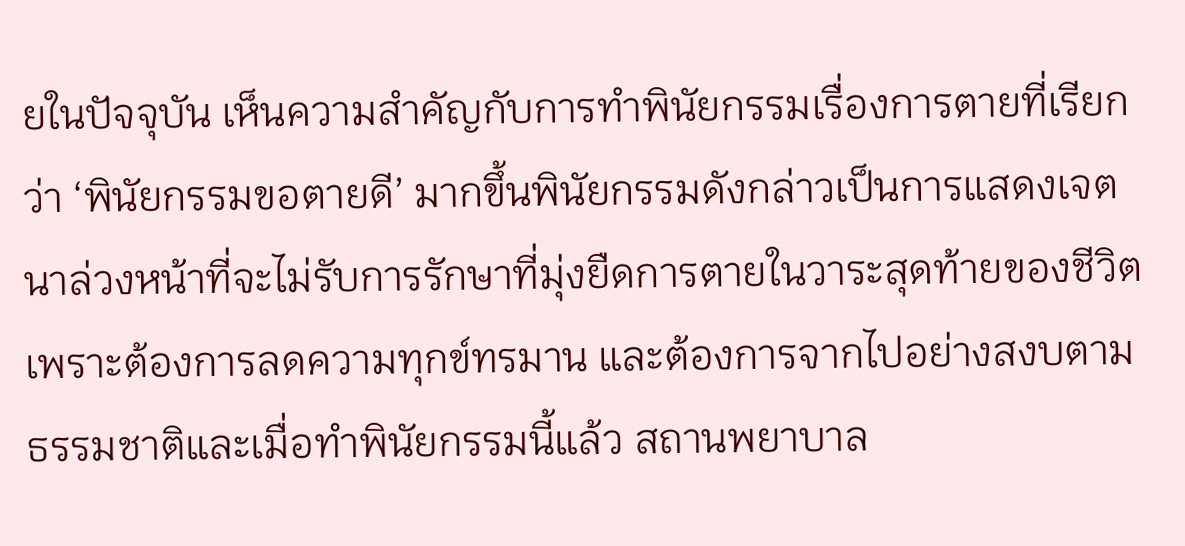ยในปัจจุบัน เห็นความสำคัญกับการทำพินัยกรรมเรื่องการตายที่เรียกว่า ‘พินัยกรรมขอตายดี’ มากขึ้นพินัยกรรมดังกล่าวเป็นการแสดงเจตนาล่วงหน้าที่จะไม่รับการรักษาที่มุ่งยืดการตายในวาระสุดท้ายของชีวิต เพราะต้องการลดความทุกข์ทรมาน และต้องการจากไปอย่างสงบตามธรรมชาติและเมื่อทำพินัยกรรมนี้แล้ว สถานพยาบาล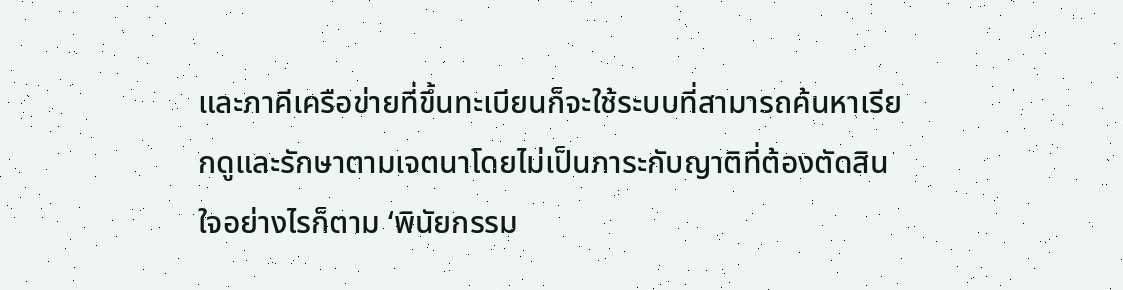และภาคีเครือข่ายที่ขึ้นทะเบียนก็จะใช้ระบบที่สามารถค้นหาเรียกดูและรักษาตามเจตนาโดยไม่เป็นภาระกับญาติที่ต้องตัดสินใจอย่างไรก็ตาม ‘พินัยกรรม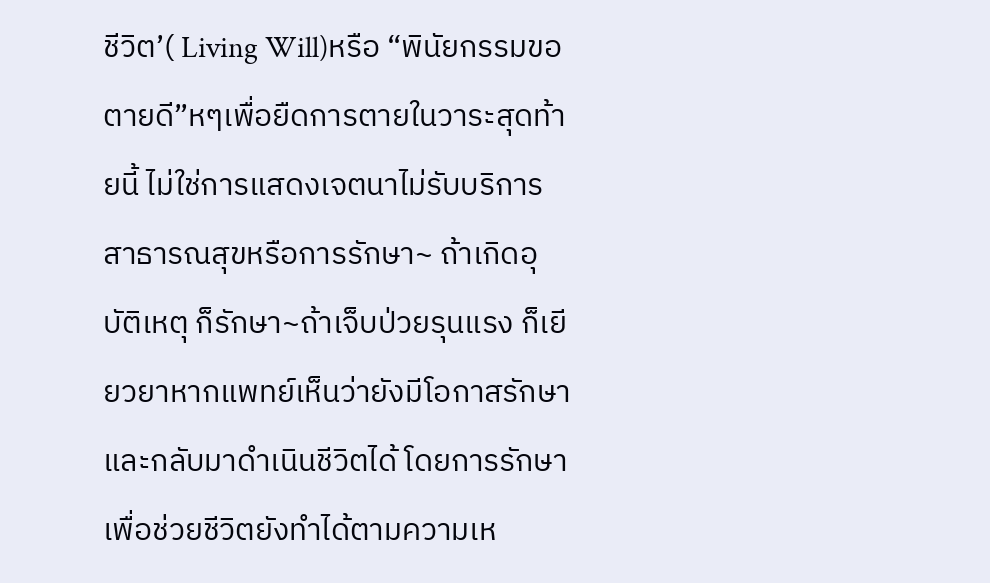ชีวิต’( Living Will)หรือ “พินัยกรรมขอตายดี”หๆเพื่อยืดการตายในวาระสุดท้ายนี้ ไม่ใช่การแสดงเจตนาไม่รับบริการสาธารณสุขหรือการรักษา~ ถ้าเกิดอุบัติเหตุ ก็รักษา~ถ้าเจ็บป่วยรุนแรง ก็เยียวยาหากแพทย์เห็นว่ายังมีโอกาสรักษาและกลับมาดำเนินชีวิตได้ โดยการรักษาเพื่อช่วยชีวิตยังทำได้ตามความเห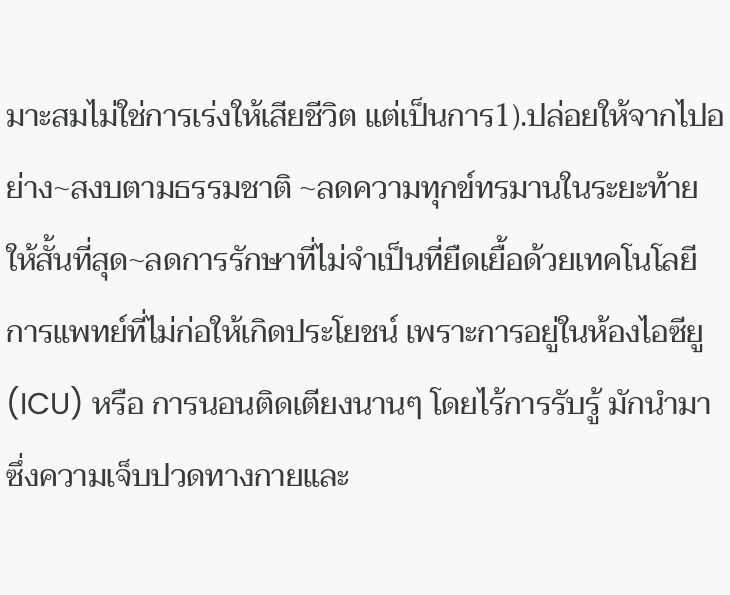มาะสมไม่ใช่การเร่งให้เสียชีวิต แต่เป็นการ1).ปล่อยให้จากไปอย่าง~สงบตามธรรมชาติ ~ลดความทุกข์ทรมานในระยะท้ายให้สั้นที่สุด~ลดการรักษาที่ไม่จำเป็นที่ยืดเยื้อด้วยเทคโนโลยีการแพทย์ที่ไม่ก่อให้เกิดประโยชน์ เพราะการอยู่ในห้องไอซียู (ICU) หรือ การนอนติดเตียงนานๆ โดยไร้การรับรู้ มักนำมาซึ่งความเจ็บปวดทางกายและ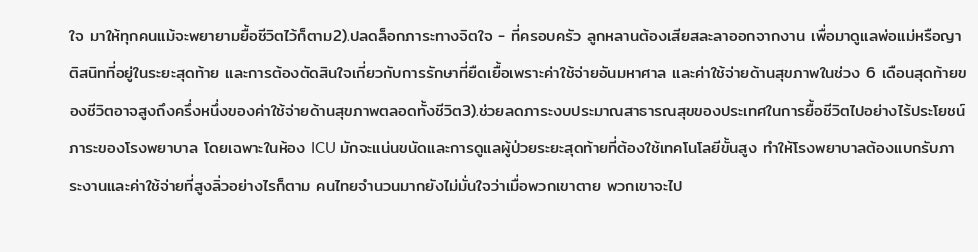ใจ มาให้ทุกคนแม้จะพยายามยื้อชีวิตไว้ก็ตาม2).ปลดล็อกภาระทางจิตใจ - ที่ครอบครัว ลูกหลานต้องเสียสละลาออกจากงาน เพื่อมาดูแลพ่อแม่หรือญาติสนิทที่อยู่ในระยะสุดท้าย และการต้องตัดสินใจเกี่ยวกับการรักษาที่ยืดเยื้อเพราะค่าใช้จ่ายอันมหาศาล และค่าใช้จ่ายด้านสุขภาพในช่วง 6 เดือนสุดท้ายของชีวิตอาจสูงถึงครึ่งหนึ่งของค่าใช้จ่ายด้านสุขภาพตลอดทั้งชีวิต3).ช่วยลดภาระงบประมาณสาธารณสุขของประเทศในการยื้อชีวิตไปอย่างไร้ประโยชน์ภาระของโรงพยาบาล โดยเฉพาะในห้อง ICU มักจะแน่นขนัดและการดูแลผู้ป่วยระยะสุดท้ายที่ต้องใช้เทคโนโลยีขั้นสูง ทำให้โรงพยาบาลต้องแบกรับภาระงานและค่าใช้จ่ายที่สูงลิ่วอย่างไรก็ตาม คนไทยจำนวนมากยังไม่มั่นใจว่าเมื่อพวกเขาตาย พวกเขาจะไป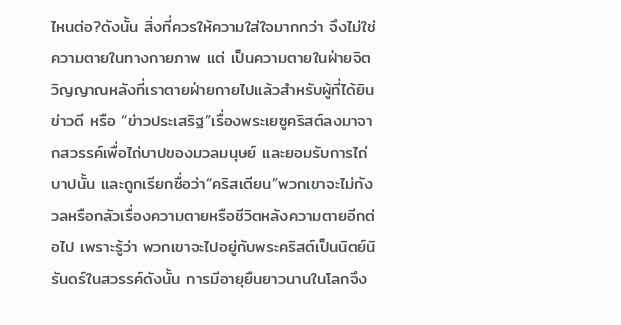ไหนต่อ?ดังนั้น สิ่งที่ควรให้ความใส่ใจมากกว่า จึงไม่ใช่ความตายในทางกายภาพ แต่ เป็นความตายในฝ่ายจิตวิญญาณหลังที่เราตายฝ่ายกายไปแล้วสำหรับผู้ที่ได้ยินข่าวดี หรือ “ข่าวประเสริฐ”เรื่องพระเยซูคริสต์ลงมาจากสวรรค์เพื่อไถ่บาปของมวลมนุษย์ และยอมรับการไถ่บาปนั้น และถูกเรียกชื่อว่า“คริสเตียน”พวกเขาจะไม่กังวลหรือกลัวเรื่องความตายหรือชีวิตหลังความตายอีกต่อไป เพราะรู้ว่า พวกเขาจะไปอยู่กับพระคริสต์เป็นนิตย์นิรันดร์ในสวรรค์ดังนั้น การมีอายุยืนยาวนานในโลกจึง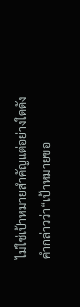ไม่ใช่เป้าหมายสำคัญแต่อย่างใดดังคำกล่าวว่า“เป้าหมายขอ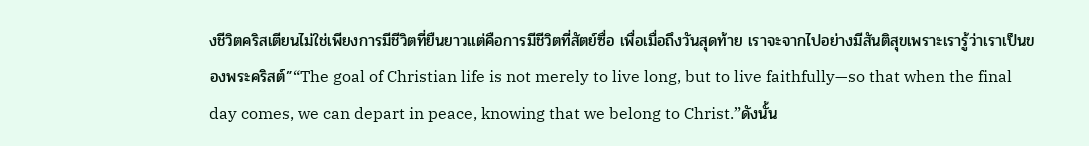งชีวิตคริสเตียนไม่ใช่เพียงการมีชีวิตที่ยืนยาวแต่คือการมีชีวิตที่สัตย์ซื่อ เพื่อเมื่อถึงวันสุดท้าย เราจะจากไปอย่างมีสันติสุขเพราะเรารู้ว่าเราเป็นของพระคริสต์”“The goal of Christian life is not merely to live long, but to live faithfully—so that when the final day comes, we can depart in peace, knowing that we belong to Christ.”ดังนั้น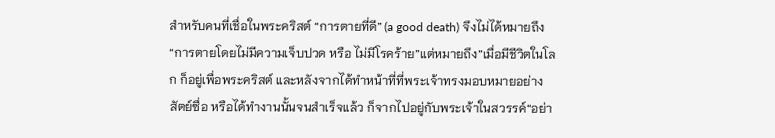สำหรับคนที่เชื่อในพระคริสต์ “การตายที่ดี” (a good death) จึงไม่ได้หมายถึง“การตายโดยไม่มีความเจ็บปวด หรือ ไม่มีโรคร้าย”แต่หมายถึง”เมื่อมีชีวิตในโลก ก็อยู่เพื่อพระคริสต์ และหลังจากได้ทำหน้าที่ที่พระเจ้าทรงมอบหมายอย่างสัตย์ซื่อ หรือได้ทำงานนั้นจนสำเร็จแล้ว ก็จากไปอยู่กับพระเจ้าในสวรรค์“อย่า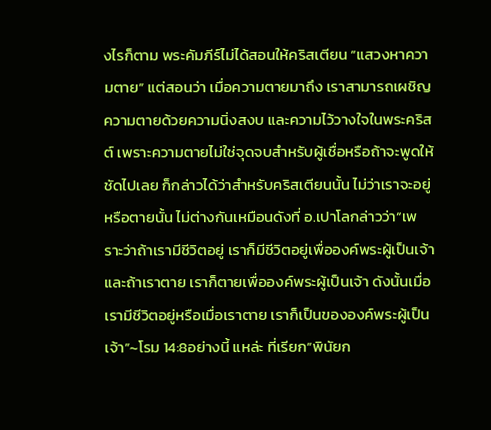งไรก็ตาม พระคัมภีร์ไม่ได้สอนให้คริสเตียน “แสวงหาความตาย” แต่สอนว่า เมื่อความตายมาถึง เราสามารถเผชิญความตายด้วยความนิ่งสงบ และความไว้วางใจในพระคริสต์ เพราะความตายไม่ใช่จุดจบสำหรับผู้เชื่อหรือถ้าจะพูดให้ชัดไปเลย ก็กล่าวได้ว่าสำหรับคริสเตียนนั้น ไม่ว่าเราจะอยู่หรือตายนั้น ไม่ต่างกันเหมือนดังที่ อ.เปาโลกล่าวว่า“เพราะว่าถ้าเรามีชีวิตอยู่ เราก็มีชีวิตอยู่เพื่อองค์พระผู้เป็นเจ้าและถ้าเราตาย เราก็ตายเพื่อองค์พระผู้เป็นเจ้า ดังนั้นเมื่อเรามีชีวิตอยู่หรือเมื่อเราตาย เราก็เป็นขององค์พระผู้เป็นเจ้า”~โรม 14:8อย่างนี้ แหล่ะ ที่เรียก“พินัยก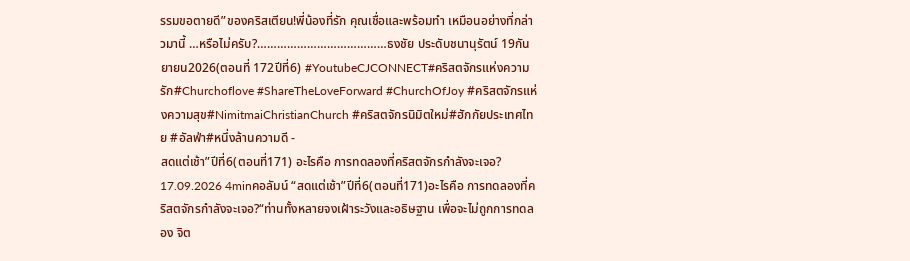รรมขอตายดี”ของคริสเตียน!พี่น้องที่รัก คุณเชื่อและพร้อมทำ เหมือนอย่างที่กล่าวมานี้ …หรือไม่ครับ?…………………………………ธงชัย ประดับชนานุรัตน์ 19กันยายน2026(ตอนที่ 172ปีที่6) #YoutubeCJCONNECT#คริสตจักรแห่งความรัก#Churchoflove #ShareTheLoveForward #ChurchOfJoy #คริสตจักรแห่งความสุข#NimitmaiChristianChurch #คริสตจักรนิมิตใหม่#ฮักกัยประเทศไทย #อัลฟ่า#หนึ่งล้านความดี -
สดแต่เช้า”ปีที่6(ตอนที่171) อะไรคือ การทดลองที่คริสตจักรกำลังจะเจอ? 17.09.2026 4minคอลัมน์ “สดแต่เช้า”ปีที่6(ตอนที่171)อะไรคือ การทดลองที่คริสตจักรกำลังจะเจอ?“ท่านทั้งหลายจงเฝ้าระวังและอธิษฐาน เพื่อจะไม่ถูกการทดลอง จิต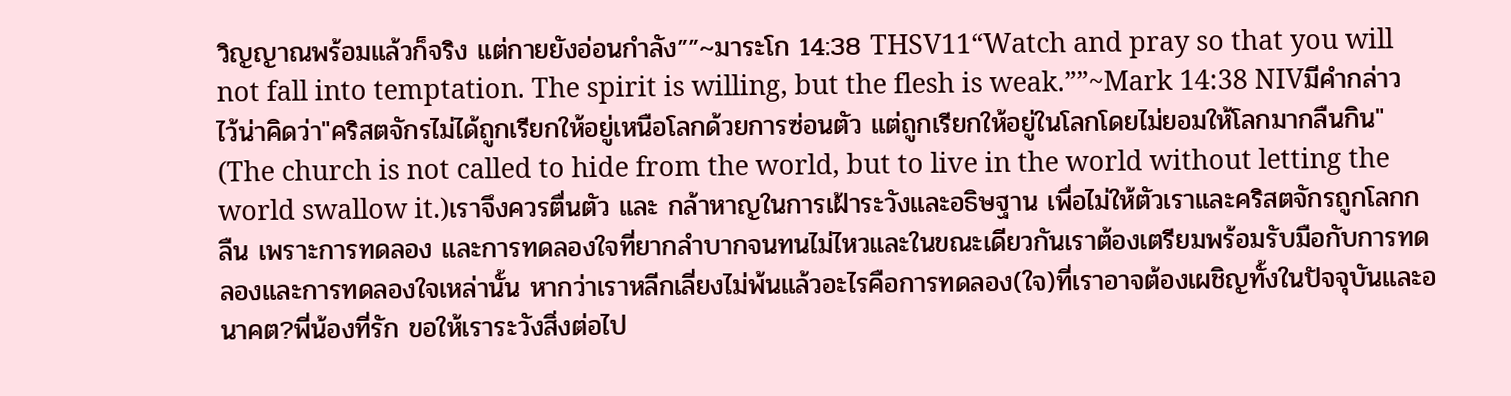วิญญาณพร้อมแล้วก็จริง แต่กายยังอ่อนกำลัง””~มาระโก 14:38 THSV11“Watch and pray so that you will not fall into temptation. The spirit is willing, but the flesh is weak.””~Mark 14:38 NIVมีคำกล่าวไว้น่าคิดว่า"คริสตจักรไม่ได้ถูกเรียกให้อยู่เหนือโลกด้วยการซ่อนตัว แต่ถูกเรียกให้อยู่ในโลกโดยไม่ยอมให้โลกมากลืนกิน" (The church is not called to hide from the world, but to live in the world without letting the world swallow it.)เราจึงควรตื่นตัว และ กล้าหาญในการเฝ้าระวังและอธิษฐาน เพื่อไม่ให้ตัวเราและคริสตจักรถูกโลกกลืน เพราะการทดลอง และการทดลองใจที่ยากลำบากจนทนไม่ไหวและในขณะเดียวกันเราต้องเตรียมพร้อมรับมือกับการทดลองและการทดลองใจเหล่านั้น หากว่าเราหลีกเลี่ยงไม่พ้นแล้วอะไรคือการทดลอง(ใจ)ที่เราอาจต้องเผชิญทั้งในปัจจุบันและอนาคต?พี่น้องที่รัก ขอให้เราระวังสิ่งต่อไป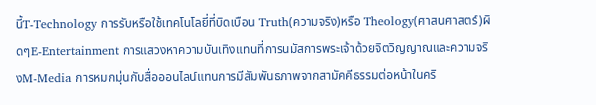นี้T-Technology การรับหรือใช้เทคโนโลยี่ที่บิดเบือน Truth(ความจริง)หรือ Theology(ศาสนศาสตร์)ผิดๆE-Entertainment การแสวงหาความบันเทิงแทนที่การนมัสการพระเจ้าด้วยจิตวิญญาณและความจริงM-Media การหมกมุ่นกับสื่อออนไลน์แทนการมีสัมพันธภาพจากสามัคคีธรรมต่อหน้าในคริ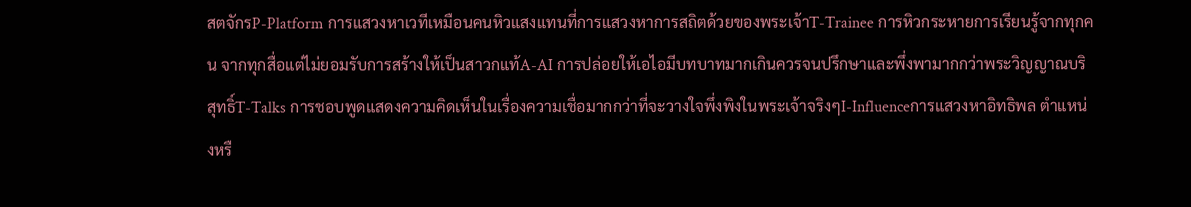สตจักรP-Platform การแสวงหาเวทีเหมือนคนหิวแสงแทนที่การแสวงหาการสถิตด้วยของพระเจ้าT-Trainee การหิวกระหายการเรียนรู้จากทุกคน จากทุกสื่อแต่ไม่ยอมรับการสร้างให้เป็นสาวกแท้A-AI การปล่อยให้เอไอมีบทบาทมากเกินควรจนปรึกษาและพึ่งพามากกว่าพระวิญญาณบริสุทธิ์T-Talks การชอบพูดแสดงความคิดเห็นในเรื่องความเชื่อมากกว่าที่จะวางใจพึ่งพิงในพระเจ้าจริงๆI-Influenceการแสวงหาอิทธิพล ตำแหน่งหรื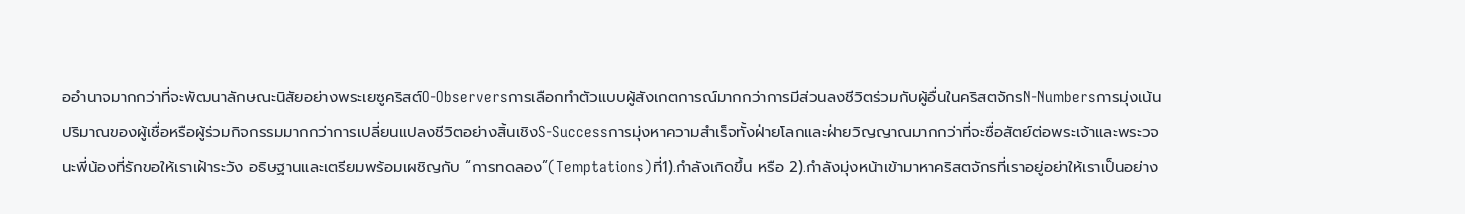ออำนาจมากกว่าที่จะพัฒนาลักษณะนิสัยอย่างพระเยซูคริสต์O-Observersการเลือกทำตัวแบบผู้สังเกตการณ์มากกว่าการมีส่วนลงชีวิตร่วมกับผู้อื่นในคริสตจักรN-Numbersการมุ่งเน้นปริมาณของผู้เชื่อหรือผู้ร่วมกิจกรรมมากกว่าการเปลี่ยนแปลงชีวิตอย่างสิ้นเชิงS-Successการมุ่งหาความสำเร็จทั้งฝ่ายโลกและฝ่ายวิญญาณมากกว่าที่จะซื่อสัตย์ต่อพระเจ้าและพระวจนะพี่น้องที่รักขอให้เราเฝ้าระวัง อธิษฐานและเตรียมพร้อมเผชิญกับ “การทดลอง”(Temptations)ที่1).กำลังเกิดขึ้น หรือ 2).กำลังมุ่งหน้าเข้ามาหาคริสตจักรที่เราอยู่อย่าให้เราเป็นอย่าง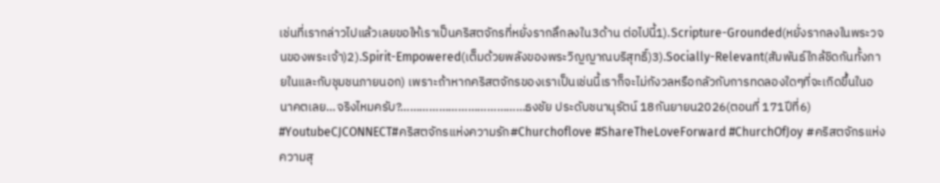เช่นที่เรากล่าวไปแล้วเลยขอให้เราเป็นคริสตจักรที่หยั่งรากลึกลงใน3ด้าน ต่อไปนี้1).Scripture-Grounded(หยั่งรากลงในพระวจนของพระเจ้า)2).Spirit-Empowered(เต็มด้วยพลังของพระวิญญาณบริสุทธิ์)3).Socially-Relevant(สัมพันธ์ใกล้ชิดกันทั้งภายในและกับชุมชนภายนอก) เพราะถ้าหากคริสตจักรของเราเป็นเช่นนี้เราก็จะไม่กังวลหรือกลัวกับการทดลองใดๆที่จะเกิดขึ้นในอนาคตเลย…จริงไหมครับ?…………………………………ธงชัย ประดับชนานุรัตน์ 18กันยายน2026(ตอนที่ 171ปีที่6) #YoutubeCJCONNECT#คริสตจักรแห่งความรัก#Churchoflove #ShareTheLoveForward #ChurchOfJoy #คริสตจักรแห่งความสุ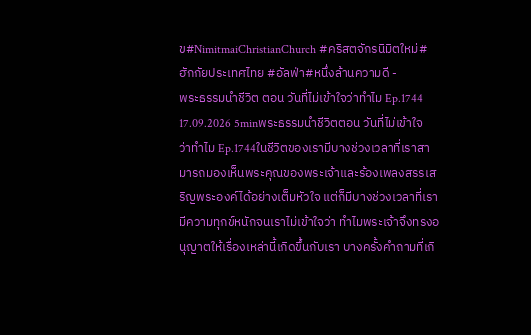ข#NimitmaiChristianChurch #คริสตจักรนิมิตใหม่#ฮักกัยประเทศไทย #อัลฟ่า#หนึ่งล้านความดี -
พระธรรมนำชีวิต ตอน วันที่ไม่เข้าใจว่าทำไม Ep.1744 17.09.2026 5minพระธรรมนำชีวิตตอน วันที่ไม่เข้าใจว่าทำไม Ep.1744ในชีวิตของเรามีบางช่วงเวลาที่เราสามารถมองเห็นพระคุณของพระเจ้าและร้องเพลงสรรเสริญพระองค์ได้อย่างเต็มหัวใจ แต่ก็มีบางช่วงเวลาที่เรามีความทุกข์หนักจนเราไม่เข้าใจว่า ทำไมพระเจ้าจึงทรงอนุญาตให้เรื่องเหล่านี้เกิดขึ้นกับเรา บางครั้งคำถามที่เกิ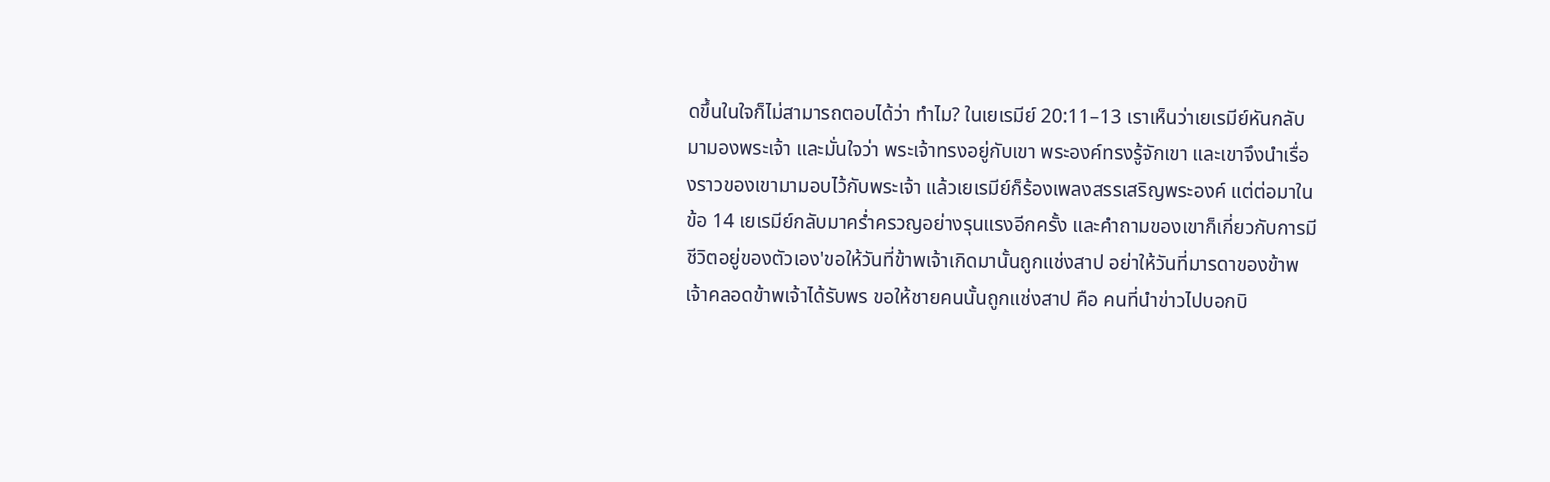ดขึ้นในใจก็ไม่สามารถตอบได้ว่า ทำไม? ในเยเรมีย์ 20:11–13 เราเห็นว่าเยเรมีย์หันกลับมามองพระเจ้า และมั่นใจว่า พระเจ้าทรงอยู่กับเขา พระองค์ทรงรู้จักเขา และเขาจึงนำเรื่องราวของเขามามอบไว้กับพระเจ้า แล้วเยเรมีย์ก็ร้องเพลงสรรเสริญพระองค์ แต่ต่อมาในข้อ 14 เยเรมีย์กลับมาคร่ำครวญอย่างรุนแรงอีกครั้ง และคำถามของเขาก็เกี่ยวกับการมีชีวิตอยู่ของตัวเอง'ขอให้วันที่ข้าพเจ้าเกิดมานั้นถูกแช่งสาป อย่าให้วันที่มารดาของข้าพเจ้าคลอดข้าพเจ้าได้รับพร ขอให้ชายคนนั้นถูกแช่งสาป คือ คนที่นำข่าวไปบอกบิ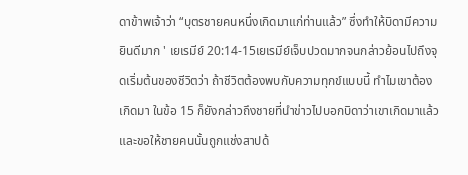ดาข้าพเจ้าว่า “บุตรชายคนหนึ่งเกิดมาแก่ท่านแล้ว” ซึ่งทำให้บิดามีความยินดีมาก ' เยเรมีย์ 20:14-15เยเรมีย์เจ็บปวดมากจนกล่าวย้อนไปถึงจุดเริ่มต้นของชีวิตว่า ถ้าชีวิตต้องพบกับความทุกข์แบบนี้ ทำไมเขาต้องเกิดมา ในข้อ 15 ก็ยังกล่าวถึงชายที่นำข่าวไปบอกบิดาว่าเขาเกิดมาแล้ว และขอให้ชายคนนั้นถูกแช่งสาปด้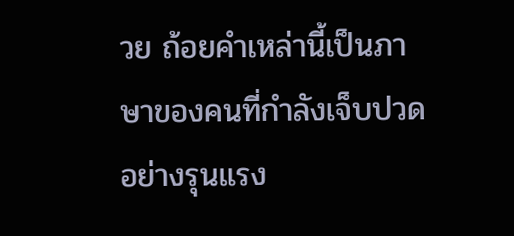วย ถ้อยคำเหล่านี้เป็นภาษาของคนที่กำลังเจ็บปวดอย่างรุนแรง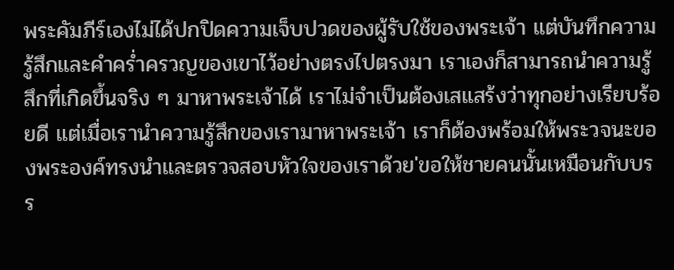พระคัมภีร์เองไม่ได้ปกปิดความเจ็บปวดของผู้รับใช้ของพระเจ้า แต่บันทึกความรู้สึกและคำคร่ำครวญของเขาไว้อย่างตรงไปตรงมา เราเองก็สามารถนำความรู้สึกที่เกิดขึ้นจริง ๆ มาหาพระเจ้าได้ เราไม่จำเป็นต้องเสแสร้งว่าทุกอย่างเรียบร้อยดี แต่เมื่อเรานำความรู้สึกของเรามาหาพระเจ้า เราก็ต้องพร้อมให้พระวจนะของพระองค์ทรงนำและตรวจสอบหัวใจของเราด้วย'ขอให้ชายคนนั้นเหมือนกับบรร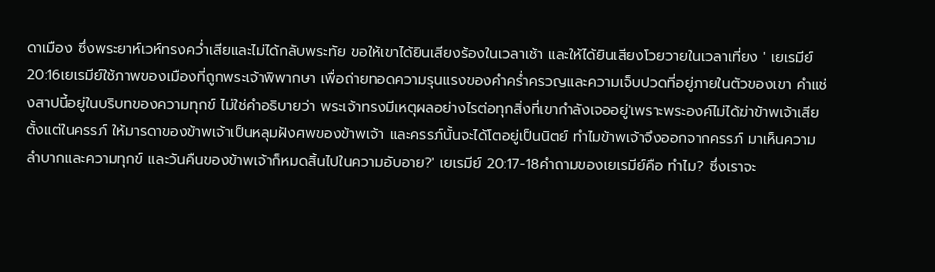ดาเมือง ซึ่งพระยาห์เวห์ทรงคว่ำเสียและไม่ได้กลับพระทัย ขอให้เขาได้ยินเสียงร้องในเวลาเช้า และให้ได้ยินเสียงโวยวายในเวลาเที่ยง ' เยเรมีย์ 20:16เยเรมีย์ใช้ภาพของเมืองที่ถูกพระเจ้าพิพากษา เพื่อถ่ายทอดความรุนแรงของคำคร่ำครวญและความเจ็บปวดที่อยู่ภายในตัวของเขา คำแช่งสาปนี้อยู่ในบริบทของความทุกข์ ไม่ใช่คำอธิบายว่า พระเจ้าทรงมีเหตุผลอย่างไรต่อทุกสิ่งที่เขากำลังเจออยู่'เพราะพระองค์ไม่ได้ฆ่าข้าพเจ้าเสียตั้งแต่ในครรภ์ ให้มารดาของข้าพเจ้าเป็นหลุมฝังศพของข้าพเจ้า และครรภ์นั้นจะได้โตอยู่เป็นนิตย์ ทำไมข้าพเจ้าจึงออกจากครรภ์ มาเห็นความลำบากและความทุกข์ และวันคืนของข้าพเจ้าก็หมดสิ้นไปในความอับอาย?' เยเรมีย์ 20:17-18คำถามของเยเรมีย์คือ ทำไม? ซึ่งเราจะ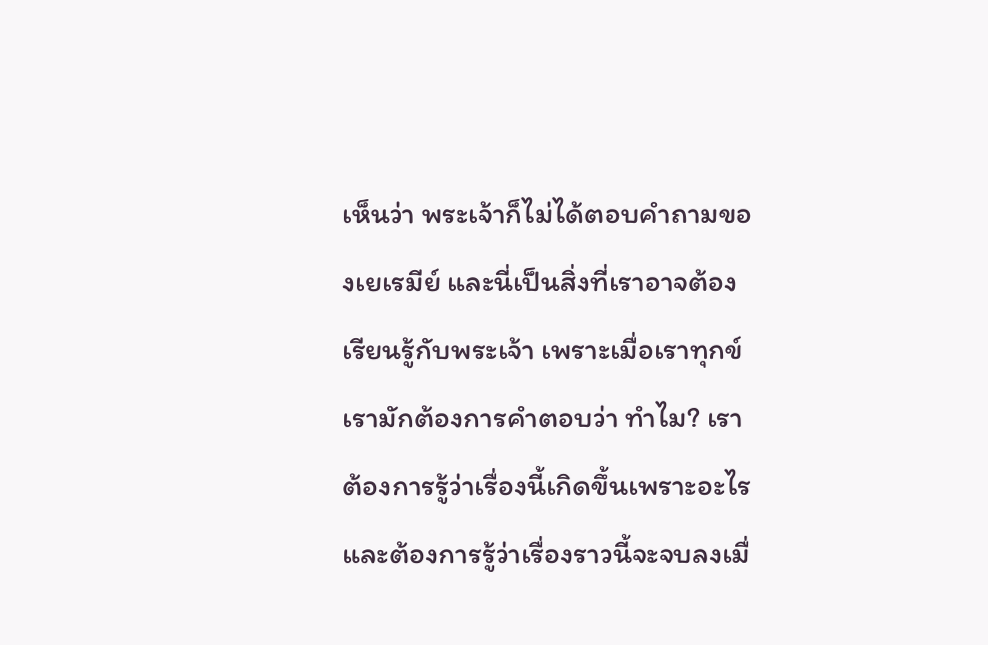เห็นว่า พระเจ้าก็ไม่ได้ตอบคำถามของเยเรมีย์ และนี่เป็นสิ่งที่เราอาจต้องเรียนรู้กับพระเจ้า เพราะเมื่อเราทุกข์ เรามักต้องการคำตอบว่า ทำไม? เราต้องการรู้ว่าเรื่องนี้เกิดขึ้นเพราะอะไร และต้องการรู้ว่าเรื่องราวนี้จะจบลงเมื่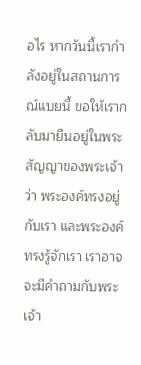อไร หากวันนี้เรากำลังอยู่ในสถานการณ์แบยนี้ ขอให้เรากลับมายืนอยู่ในพระสัญญาของพระเจ้าว่า พระองค์ทรงอยู่กับเรา และพระองค์ทรงรู้จักเรา เราอาจจะมีคำถามกับพระเจ้า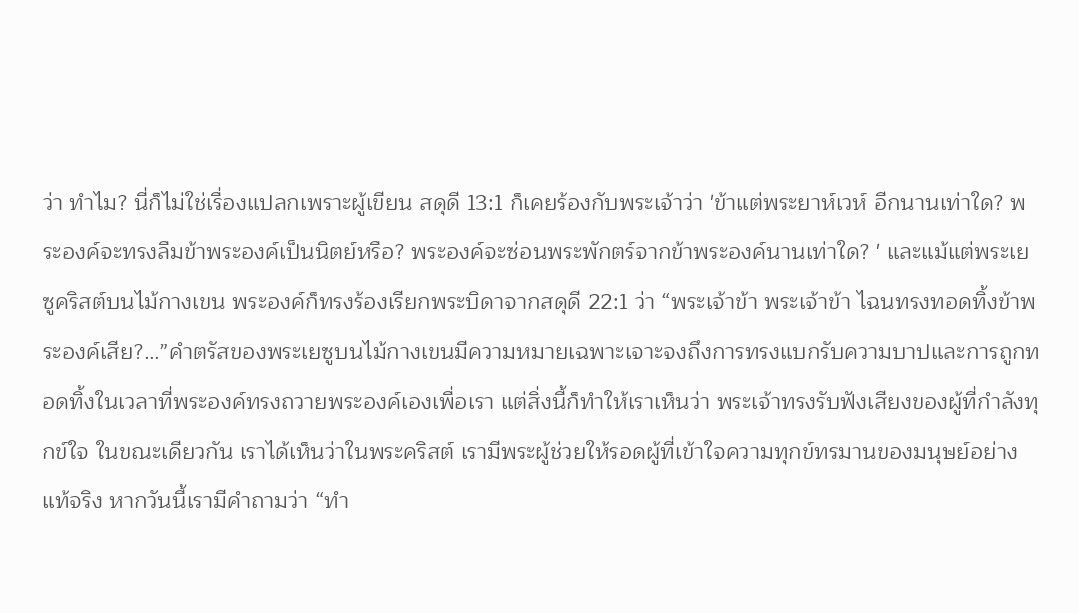ว่า ทำไม? นี่ก็ไม่ใช่เรื่องแปลกเพราะผู้เขียน สดุดี 13:1 ก็เคยร้องกับพระเจ้าว่า 'ข้าแต่พระยาห์เวห์ อีกนานเท่าใด? พระองค์จะทรงลืมข้าพระองค์เป็นนิตย์หรือ? พระองค์จะซ่อนพระพักตร์จากข้าพระองค์นานเท่าใด? ' และแม้แต่พระเยซูคริสต์บนไม้กางเขน พระองค์ก็ทรงร้องเรียกพระบิดาจากสดุดี 22:1 ว่า “พระเจ้าข้า พระเจ้าข้า ไฉนทรงทอดทิ้งข้าพระองค์เสีย?…”คำตรัสของพระเยซูบนไม้กางเขนมีความหมายเฉพาะเจาะจงถึงการทรงแบกรับความบาปและการถูกทอดทิ้งในเวลาที่พระองค์ทรงถวายพระองค์เองเพื่อเรา แต่สิ่งนี้ก็ทำให้เราเห็นว่า พระเจ้าทรงรับฟังเสียงของผู้ที่กำลังทุกข์ใจ ในขณะเดียวกัน เราได้เห็นว่าในพระคริสต์ เรามีพระผู้ช่วยให้รอดผู้ที่เข้าใจความทุกข์ทรมานของมนุษย์อย่างแท้จริง หากวันนี้เรามีคำถามว่า “ทำ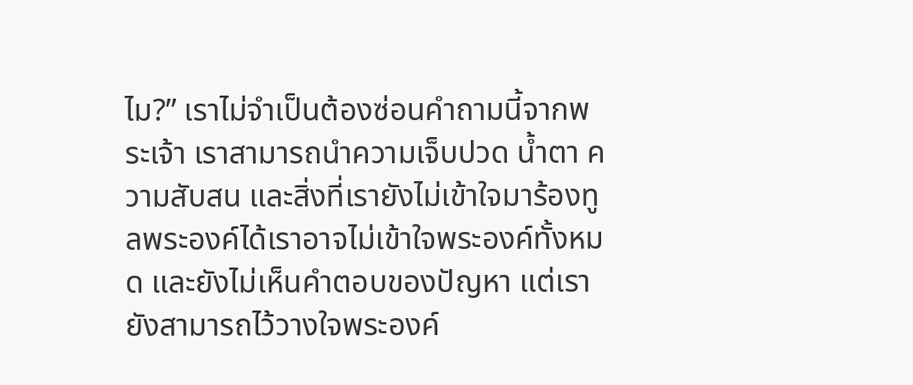ไม?” เราไม่จำเป็นต้องซ่อนคำถามนี้จากพระเจ้า เราสามารถนำความเจ็บปวด น้ำตา ความสับสน และสิ่งที่เรายังไม่เข้าใจมาร้องทูลพระองค์ได้เราอาจไม่เข้าใจพระองค์ทั้งหมด และยังไม่เห็นคำตอบของปัญหา แต่เรายังสามารถไว้วางใจพระองค์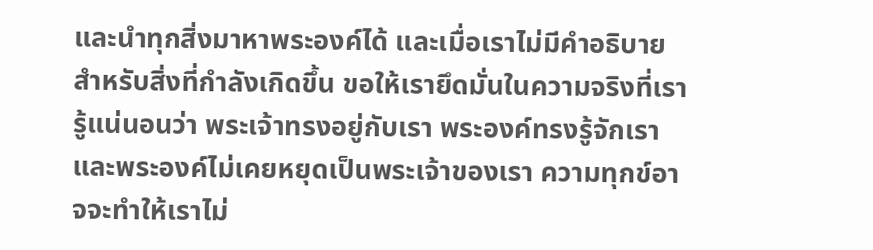และนำทุกสิ่งมาหาพระองค์ได้ และเมื่อเราไม่มีคำอธิบายสำหรับสิ่งที่กำลังเกิดขึ้น ขอให้เรายึดมั่นในความจริงที่เรารู้แน่นอนว่า พระเจ้าทรงอยู่กับเรา พระองค์ทรงรู้จักเรา และพระองค์ไม่เคยหยุดเป็นพระเจ้าของเรา ความทุกข์อาจจะทำให้เราไม่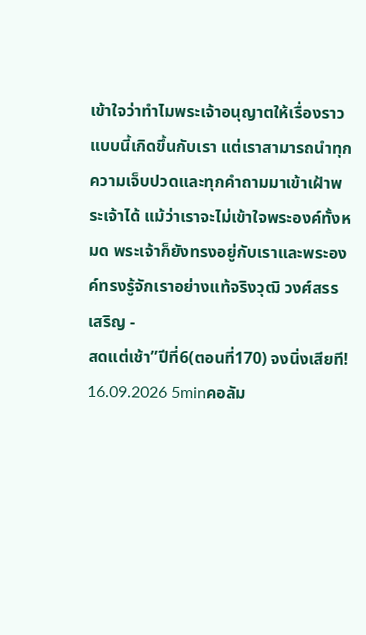เข้าใจว่าทำไมพระเจ้าอนุญาตให้เรื่องราวแบบนี้เกิดขึ้นกับเรา แต่เราสามารถนำทุกความเจ็บปวดและทุกคำถามมาเข้าเฝ้าพระเจ้าได้ แม้ว่าเราจะไม่เข้าใจพระองค์ทั้งหมด พระเจ้าก็ยังทรงอยู่กับเราและพระองค์ทรงรู้จักเราอย่างแท้จริงวุฒิ วงศ์สรรเสริญ -
สดแต่เช้า”ปีที่6(ตอนที่170) จงนิ่งเสียที! 16.09.2026 5minคอลัม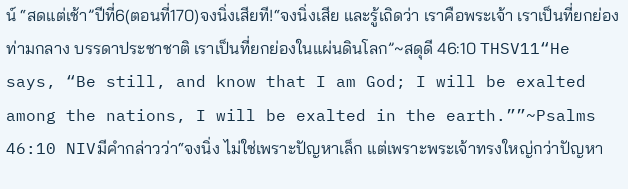น์ “สดแต่เช้า”ปีที่6(ตอนที่170)จงนิ่งเสียที!“จงนิ่งเสีย และรู้เถิดว่า เราคือพระเจ้า เราเป็นที่ยกย่องท่ามกลาง บรรดาประชาชาติ เราเป็นที่ยกย่องในแผ่นดินโลก”~สดุดี 46:10 THSV11“He says, “Be still, and know that I am God; I will be exalted among the nations, I will be exalted in the earth.””~Psalms 46:10 NIVมีคำกล่าวว่า“จงนิ่ง ไม่ใช่เพราะปัญหาเล็ก แต่เพราะพระเจ้าทรงใหญ่กว่าปัญหา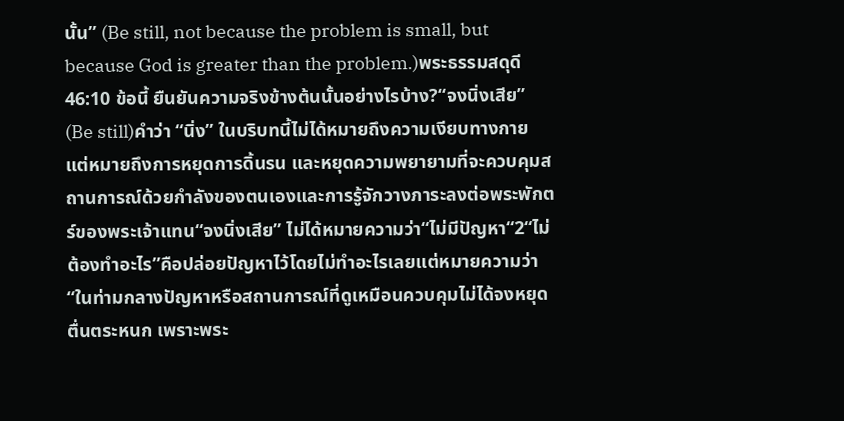นั้น” (Be still, not because the problem is small, but because God is greater than the problem.)พระธรรมสดุดี 46:10 ข้อนี้ ยืนยันความจริงข้างต้นนั้นอย่างไรบ้าง?“จงนิ่งเสีย” (Be still)คำว่า “นิ่ง” ในบริบทนี้ไม่ได้หมายถึงความเงียบทางกาย แต่หมายถึงการหยุดการดิ้นรน และหยุดความพยายามที่จะควบคุมสถานการณ์ด้วยกำลังของตนเองและการรู้จักวางภาระลงต่อพระพักตร์ของพระเจ้าแทน“จงนิ่งเสีย” ไม่ได้หมายความว่า“ไม่มีปัญหา“2“ไม่ต้องทำอะไร”คือปล่อยปัญหาไว้โดยไม่ทำอะไรเลยแต่หมายความว่า“ในท่ามกลางปัญหาหรือสถานการณ์ที่ดูเหมือนควบคุมไม่ได้จงหยุดตื่นตระหนก เพราะพระ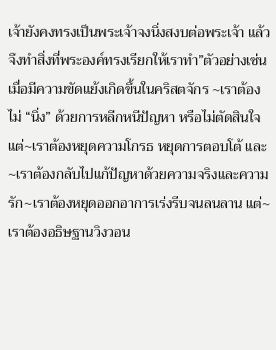เจ้ายังคงทรงเป็นพระเจ้าจงนิ่งสงบต่อพระเจ้า แล้วจึงทำสิ่งที่พระองค์ทรงเรียกให้เราทำ”ตัวอย่างเช่นเมื่อมีความขัดแย้งเกิดขึ้นในคริสตจักร ~เราต้องไม่ “นิ่ง” ด้วยการหลีกหนีปัญหา หรือไม่ตัดสินใจ แต่~เราต้องหยุดความโกรธ หยุดการตอบโต้ และ~เราต้องกลับไปแก้ปัญหาด้วยความจริงและความรัก~เราต้องหยุดออกอาการเร่งรีบจนลนลาน แต่~เราต้องอธิษฐานวิงวอน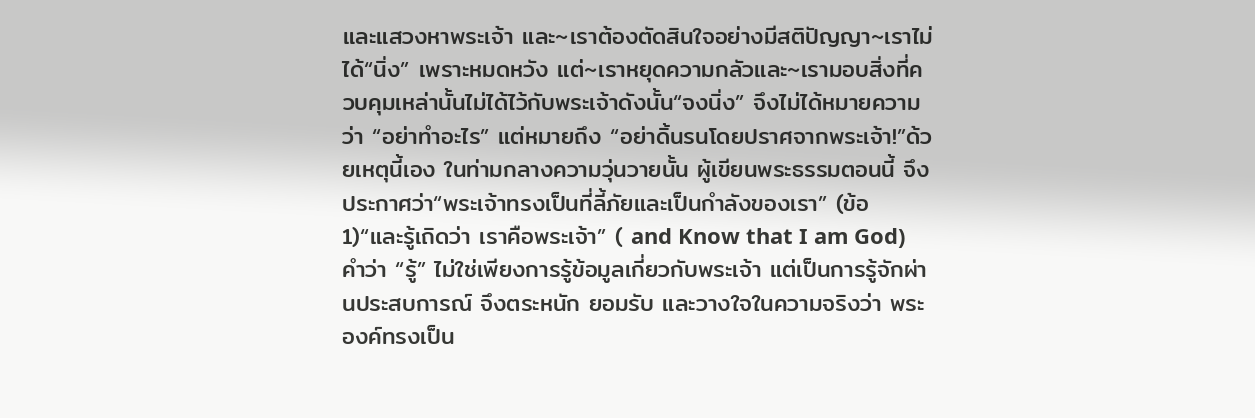และแสวงหาพระเจ้า และ~เราต้องตัดสินใจอย่างมีสติปัญญา~เราไม่ได้“นิ่ง” เพราะหมดหวัง แต่~เราหยุดความกลัวและ~เรามอบสิ่งที่ควบคุมเหล่านั้นไม่ได้ไว้กับพระเจ้าดังนั้น“จงนิ่ง” จึงไม่ได้หมายความว่า “อย่าทำอะไร” แต่หมายถึง “อย่าดิ้นรนโดยปราศจากพระเจ้า!”ด้วยเหตุนี้เอง ในท่ามกลางความวุ่นวายนั้น ผู้เขียนพระธรรมตอนนี้ จึงประกาศว่า“พระเจ้าทรงเป็นที่ลี้ภัยและเป็นกำลังของเรา” (ข้อ 1)“และรู้เถิดว่า เราคือพระเจ้า” ( and Know that I am God)คำว่า “รู้” ไม่ใช่เพียงการรู้ข้อมูลเกี่ยวกับพระเจ้า แต่เป็นการรู้จักผ่านประสบการณ์ จึงตระหนัก ยอมรับ และวางใจในความจริงว่า พระองค์ทรงเป็น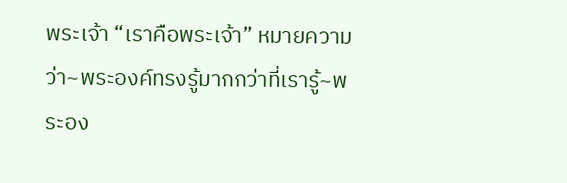พระเจ้า “เราคือพระเจ้า” หมายความว่า~พระองค์ทรงรู้มากกว่าที่เรารู้~พระอง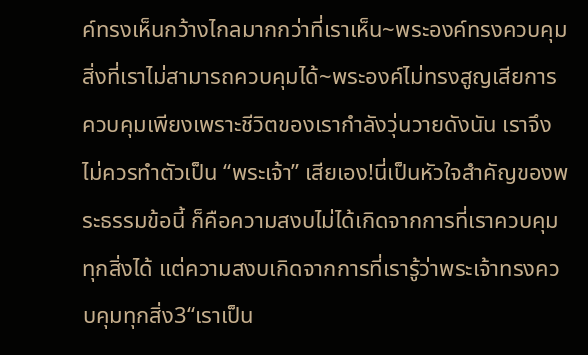ค์ทรงเห็นกว้างไกลมากกว่าที่เราเห็น~พระองค์ทรงควบคุมสิ่งที่เราไม่สามารถควบคุมได้~พระองค์ไม่ทรงสูญเสียการควบคุมเพียงเพราะชีวิตของเรากำลังวุ่นวายดังนัน เราจึงไม่ควรทำตัวเป็น “พระเจ้า” เสียเอง!นี่เป็นหัวใจสำคัญของพระธรรมข้อนี้ ก็คือความสงบไม่ได้เกิดจากการที่เราควบคุมทุกสิ่งได้ แต่ความสงบเกิดจากการที่เรารู้ว่าพระเจ้าทรงควบคุมทุกสิ่ง3“เราเป็น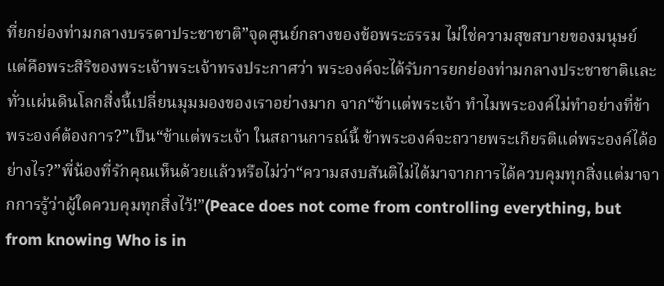ที่ยกย่องท่ามกลางบรรดาประชาชาติ”จุดศูนย์กลางของข้อพระธรรม ไม่ใช่ความสุขสบายของมนุษย์ แต่คือพระสิริของพระเจ้าพระเจ้าทรงประกาศว่า พระองค์จะได้รับการยกย่องท่ามกลางประชาชาติและทั่วแผ่นดินโลกสิ่งนี้เปลี่ยนมุมมองของเราอย่างมาก จาก“ข้าแต่พระเจ้า ทำไมพระองค์ไม่ทำอย่างที่ข้าพระองค์ต้องการ?”เป็น“ข้าแต่พระเจ้า ในสถานการณ์นี้ ข้าพระองค์จะถวายพระเกียรติแด่พระองค์ได้อย่างไร?”พี่น้องที่รักคุณเห็นด้วยแล้วหรือไม่ว่า“ความสงบสันติไม่ได้มาจากการได้ควบคุมทุกสิ่งแต่มาจากการรู้ว่าผู้ใดควบคุมทุกสิ่งไว้!”(Peace does not come from controlling everything, but from knowing Who is in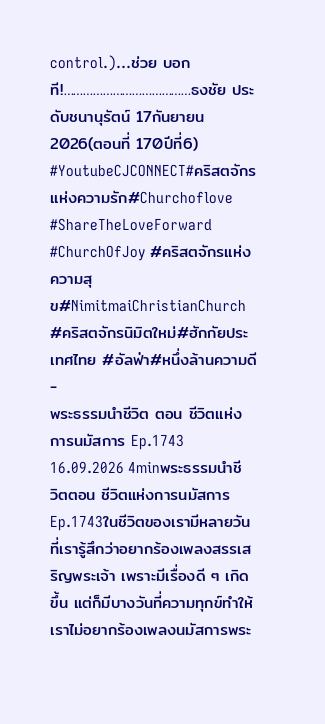control.)…ช่วย บอกที!…………………………………ธงชัย ประดับชนานุรัตน์ 17กันยายน2026(ตอนที่ 170ปีที่6) #YoutubeCJCONNECT#คริสตจักรแห่งความรัก#Churchoflove #ShareTheLoveForward #ChurchOfJoy #คริสตจักรแห่งความสุข#NimitmaiChristianChurch #คริสตจักรนิมิตใหม่#ฮักกัยประเทศไทย #อัลฟ่า#หนึ่งล้านความดี -
พระธรรมนำชีวิต ตอน ชีวิตแห่งการนมัสการ Ep.1743 16.09.2026 4minพระธรรมนำชีวิตตอน ชีวิตแห่งการนมัสการ Ep.1743ในชีวิตของเรามีหลายวันที่เรารู้สึกว่าอยากร้องเพลงสรรเสริญพระเจ้า เพราะมีเรื่องดี ๆ เกิดขึ้น แต่ก็มีบางวันที่ความทุกข์ทำให้เราไม่อยากร้องเพลงนมัสการพระ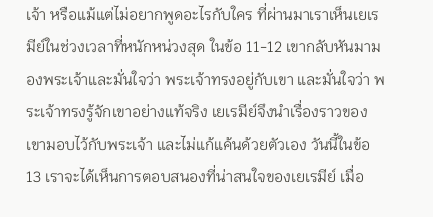เจ้า หรือแม้แต่ไม่อยากพูดอะไรกับใคร ที่ผ่านมาเราเห็นเยเรมีย์ในช่วงเวลาที่หนักหน่วงสุด ในข้อ 11-12 เขากลับหันมามองพระเจ้าและมั่นใจว่า พระเจ้าทรงอยู่กับเขา และมั่นใจว่า พระเจ้าทรงรู้จักเขาอย่างแท้จริง เยเรมีย์จึงนำเรื่องราวของเขามอบไว้กับพระเจ้า และไม่แก้แค้นด้วยตัวเอง วันนี้ในข้อ 13 เราจะได้เห็นการตอบสนองที่น่าสนใจของเยเรมีย์ เมื่อ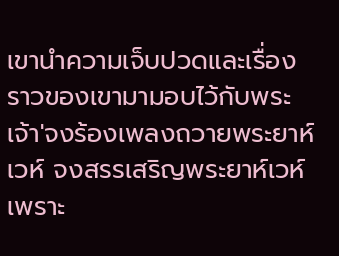เขานำความเจ็บปวดและเรื่องราวของเขามามอบไว้กับพระเจ้า'จงร้องเพลงถวายพระยาห์เวห์ จงสรรเสริญพระยาห์เวห์ เพราะ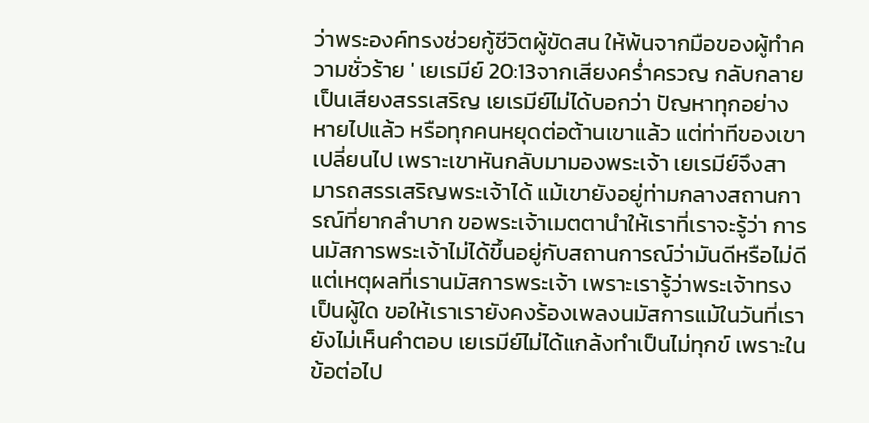ว่าพระองค์ทรงช่วยกู้ชีวิตผู้ขัดสน ให้พ้นจากมือของผู้ทำความชั่วร้าย ' เยเรมีย์ 20:13จากเสียงคร่ำครวญ กลับกลายเป็นเสียงสรรเสริญ เยเรมีย์ไม่ได้บอกว่า ปัญหาทุกอย่างหายไปแล้ว หรือทุกคนหยุดต่อต้านเขาแล้ว แต่ท่าทีของเขาเปลี่ยนไป เพราะเขาหันกลับมามองพระเจ้า เยเรมีย์จึงสามารถสรรเสริญพระเจ้าได้ แม้เขายังอยู่ท่ามกลางสถานการณ์ที่ยากลำบาก ขอพระเจ้าเมตตานำให้เราที่เราจะรู้ว่า การนมัสการพระเจ้าไม่ได้ขึ้นอยู่กับสถานการณ์ว่ามันดีหรือไม่ดี แต่เหตุผลที่เรานมัสการพระเจ้า เพราะเรารู้ว่าพระเจ้าทรงเป็นผู้ใด ขอให้เราเรายังคงร้องเพลงนมัสการแม้ในวันที่เรายังไม่เห็นคำตอบ เยเรมีย์ไม่ได้แกล้งทำเป็นไม่ทุกข์ เพราะในข้อต่อไป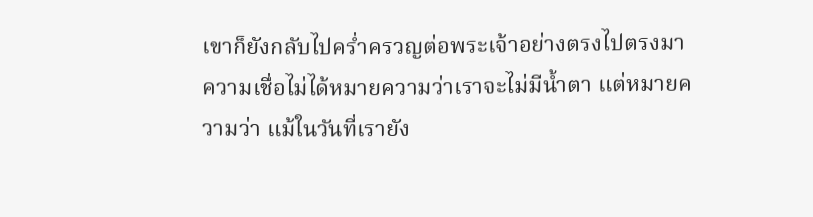เขาก็ยังกลับไปคร่ำครวญต่อพระเจ้าอย่างตรงไปตรงมาความเชื่อไม่ได้หมายความว่าเราจะไม่มีน้ำตา แต่หมายความว่า แม้ในวันที่เรายัง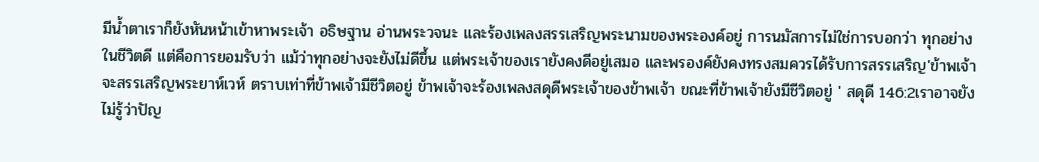มีน้ำตาเราก็ยังหันหน้าเข้าหาพระเจ้า อธิษฐาน อ่านพระวจนะ และร้องเพลงสรรเสริญพระนามของพระองค์อยู่ การนมัสการไม่ใช่การบอกว่า ทุกอย่างในชีวิตดี แต่คือการยอมรับว่า แม้ว่าทุกอย่างจะยังไม่ดีขึ้น แต่พระเจ้าของเรายังคงดีอยู่เสมอ และพรองค์ยังคงทรงสมควรได้รับการสรรเสริญ'ข้าพเจ้าจะสรรเสริญพระยาห์เวห์ ตราบเท่าที่ข้าพเจ้ามีชีวิตอยู่ ข้าพเจ้าจะร้องเพลงสดุดีพระเจ้าของข้าพเจ้า ขณะที่ข้าพเจ้ายังมีชีวิตอยู่ ' สดุดี 146:2เราอาจยังไม่รู้ว่าปัญ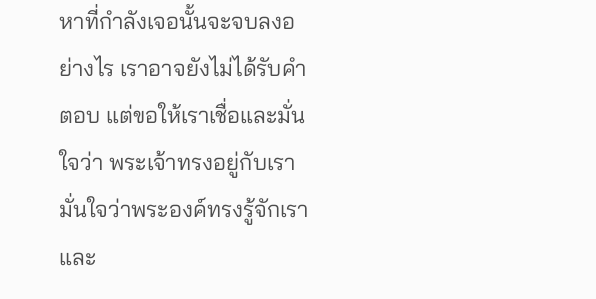หาที่กำลังเจอนั้นจะจบลงอย่างไร เราอาจยังไม่ได้รับคำตอบ แต่ขอให้เราเชื่อและมั่นใจว่า พระเจ้าทรงอยู่กับเรา มั่นใจว่าพระองค์ทรงรู้จักเรา และ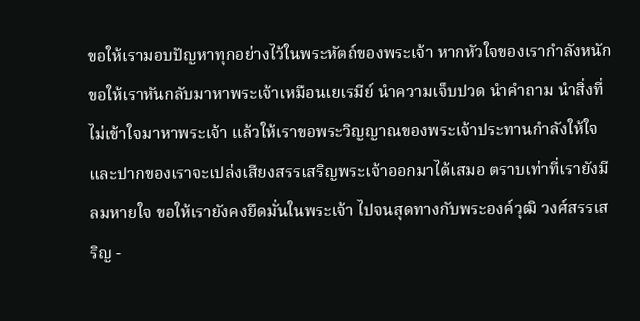ขอให้เรามอบปัญหาทุกอย่างไว้ในพระหัตถ์ของพระเจ้า หากหัวใจของเรากำลังหนัก ขอให้เราหันกลับมาหาพระเจ้าเหมือนเยเรมีย์ นำความเจ็บปวด นำคำถาม นำสิ่งที่ไม่เข้าใจมาหาพระเจ้า แล้วให้เราขอพระวิญญาณของพระเจ้าประทานกำลังให้ใจและปากของเราจะเปล่งเสียงสรรเสริญพระเจ้าออกมาได้เสมอ ตราบเท่าที่เรายังมีลมหายใจ ขอให้เรายังคงยึดมั่นในพระเจ้า ไปจนสุดทางกับพระองค์วุฒิ วงศ์สรรเสริญ -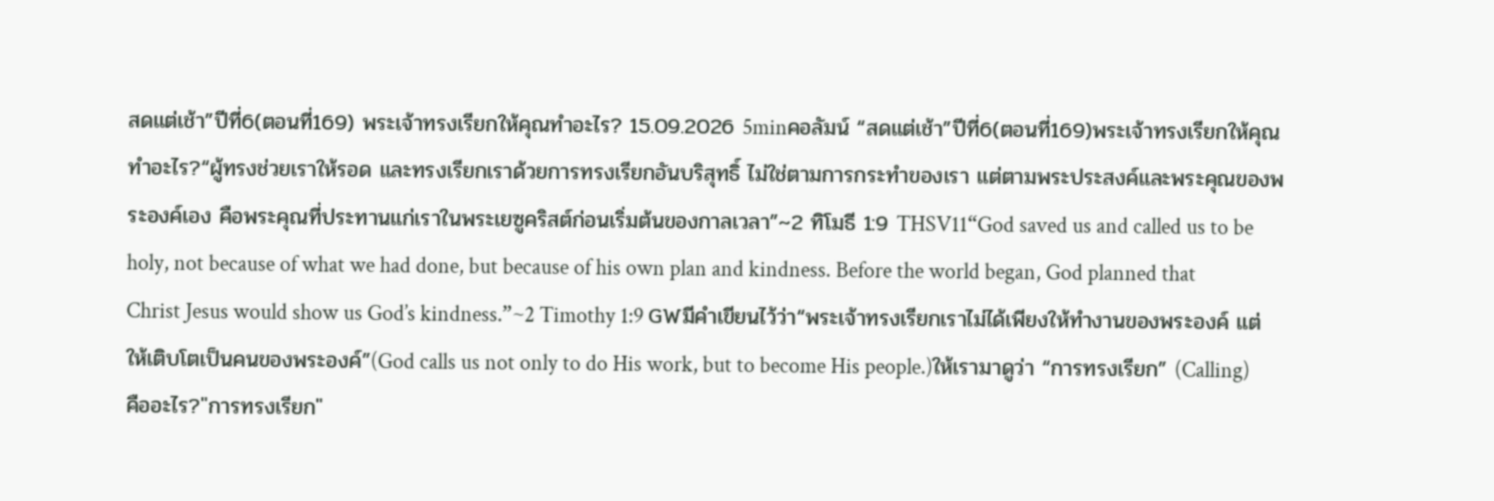สดแต่เช้า”ปีที่6(ตอนที่169) พระเจ้าทรงเรียกให้คุณทำอะไร? 15.09.2026 5minคอลัมน์ “สดแต่เช้า”ปีที่6(ตอนที่169)พระเจ้าทรงเรียกให้คุณทำอะไร?“ผู้ทรงช่วยเราให้รอด และทรงเรียกเราด้วยการทรงเรียกอันบริสุทธิ์ ไม่ใช่ตามการกระทำของเรา แต่ตามพระประสงค์และพระคุณของพระองค์เอง คือพระคุณที่ประทานแก่เราในพระเยซูคริสต์ก่อนเริ่มต้นของกาลเวลา”~2 ทิโมธี 1:9 THSV11“God saved us and called us to be holy, not because of what we had done, but because of his own plan and kindness. Before the world began, God planned that Christ Jesus would show us God’s kindness.”~2 Timothy 1:9 GWมีคำเขียนไว้ว่า“พระเจ้าทรงเรียกเราไม่ได้เพียงให้ทำงานของพระองค์ แต่ให้เติบโตเป็นคนของพระองค์”(God calls us not only to do His work, but to become His people.)ให้เรามาดูว่า “การทรงเรียก” (Calling) คืออะไร?"การทรงเรียก"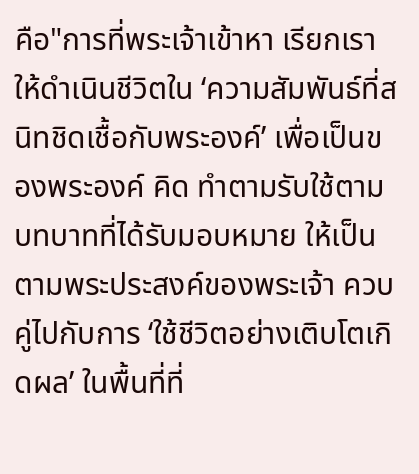คือ"การที่พระเจ้าเข้าหา เรียกเราให้ดำเนินชีวิตใน ‘ความสัมพันธ์ที่สนิทชิดเชื้อกับพระองค์’ เพื่อเป็นของพระองค์ คิด ทำตามรับใช้ตามบทบาทที่ได้รับมอบหมาย ให้เป็นตามพระประสงค์ของพระเจ้า ควบคู่ไปกับการ ‘ใช้ชีวิตอย่างเติบโตเกิดผล’ ในพื้นที่ที่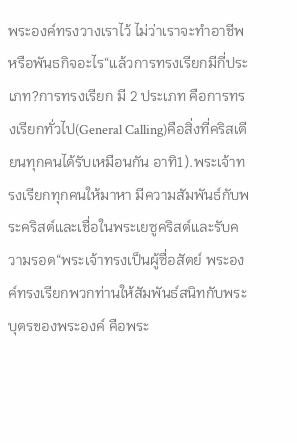พระองค์ทรงวางเราไว้ ไม่ว่าเราจะทำอาชีพหรือพันธกิจอะไร“แล้วการทรงเรียกมีกี่ประเภท?การทรงเรียก มี 2 ประเภท คือการทรงเรียกทั่วไป(General Calling)คือสิ่งที่คริสเตียนทุกคนได้รับเหมือนกัน อาทิ1).พระเจ้าทรงเรียกทุกคนให้มาหา มีความสัมพันธ์กับพระคริสต์และเชื่อในพระเยซูคริสต์และรับความรอด“พระเจ้าทรงเป็นผู้ซื่อสัตย์ พระองค์ทรงเรียกพวกท่านให้สัมพันธ์สนิทกับพระบุตรของพระองค์ คือพระ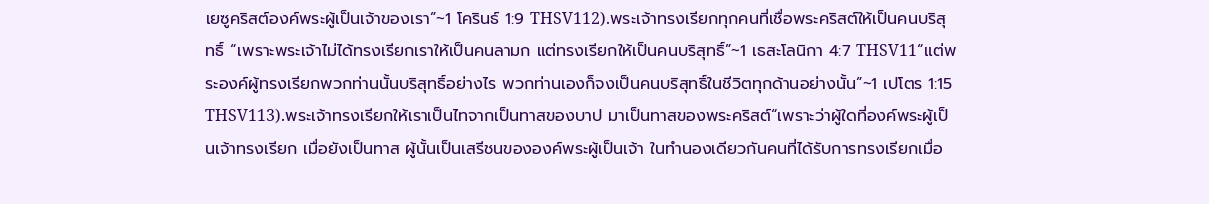เยซูคริสต์องค์พระผู้เป็นเจ้าของเรา”~1 โครินธ์ 1:9 THSV112).พระเจ้าทรงเรียกทุกคนที่เชื่อพระคริสต์ให้เป็นคนบริสุทธิ์ “เพราะพระเจ้าไม่ได้ทรงเรียกเราให้เป็นคนลามก แต่ทรงเรียกให้เป็นคนบริสุทธิ์”~1 เธสะโลนิกา 4:7 THSV11“แต่พระองค์ผู้ทรงเรียกพวกท่านนั้นบริสุทธิ์อย่างไร พวกท่านเองก็จงเป็นคนบริสุทธิ์ในชีวิตทุกด้านอย่างนั้น”~1 เปโตร 1:15 THSV113).พระเจ้าทรงเรียกให้เราเป็นไทจากเป็นทาสของบาป มาเป็นทาสของพระคริสต์“เพราะว่าผู้ใดที่องค์พระผู้เป็นเจ้าทรงเรียก เมื่อยังเป็นทาส ผู้นั้นเป็นเสรีชนขององค์พระผู้เป็นเจ้า ในทำนองเดียวกันคนที่ได้รับการทรงเรียกเมื่อ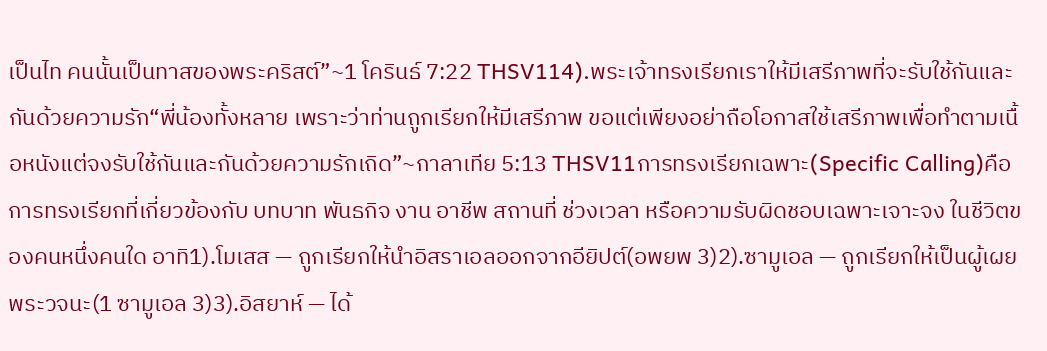เป็นไท คนนั้นเป็นทาสของพระคริสต์”~1 โครินธ์ 7:22 THSV114).พระเจ้าทรงเรียกเราให้มีเสรีภาพที่จะรับใช้กันและกันด้วยความรัก“พี่น้องทั้งหลาย เพราะว่าท่านถูกเรียกให้มีเสรีภาพ ขอแต่เพียงอย่าถือโอกาสใช้เสรีภาพเพื่อทำตามเนื้อหนังแต่จงรับใช้กันและกันด้วยความรักเถิด”~กาลาเทีย 5:13 THSV11การทรงเรียกเฉพาะ(Specific Calling)คือการทรงเรียกที่เกี่ยวข้องกับ บทบาท พันธกิจ งาน อาชีพ สถานที่ ช่วงเวลา หรือความรับผิดชอบเฉพาะเจาะจง ในชีวิตของคนหนึ่งคนใด อาทิ1).โมเสส — ถูกเรียกให้นำอิสราเอลออกจากอียิปต์(อพยพ 3)2).ซามูเอล — ถูกเรียกให้เป็นผู้เผยพระวจนะ(1 ซามูเอล 3)3).อิสยาห์ — ได้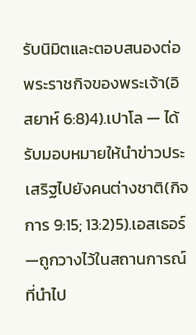รับนิมิตและตอบสนองต่อพระราชกิจของพระเจ้า(อิสยาห์ 6:8)4).เปาโล — ได้รับมอบหมายให้นำข่าวประเสริฐไปยังคนต่างชาติ(กิจการ 9:15; 13:2)5).เอสเธอร์ —ถูกวางไว้ในสถานการณ์ที่นำไป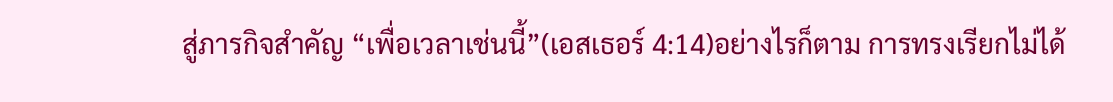สู่ภารกิจสำคัญ “เพื่อเวลาเช่นนี้”(เอสเธอร์ 4:14)อย่างไรก็ตาม การทรงเรียกไม่ได้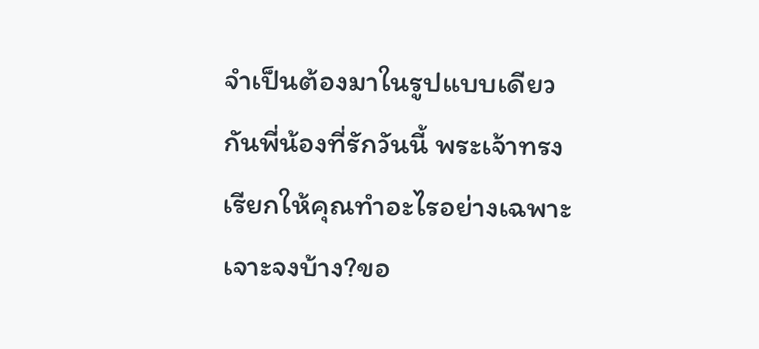จำเป็นต้องมาในรูปแบบเดียวกันพี่น้องที่รักวันนี้ พระเจ้าทรงเรียกให้คุณทำอะไรอย่างเฉพาะเจาะจงบ้าง?ขอ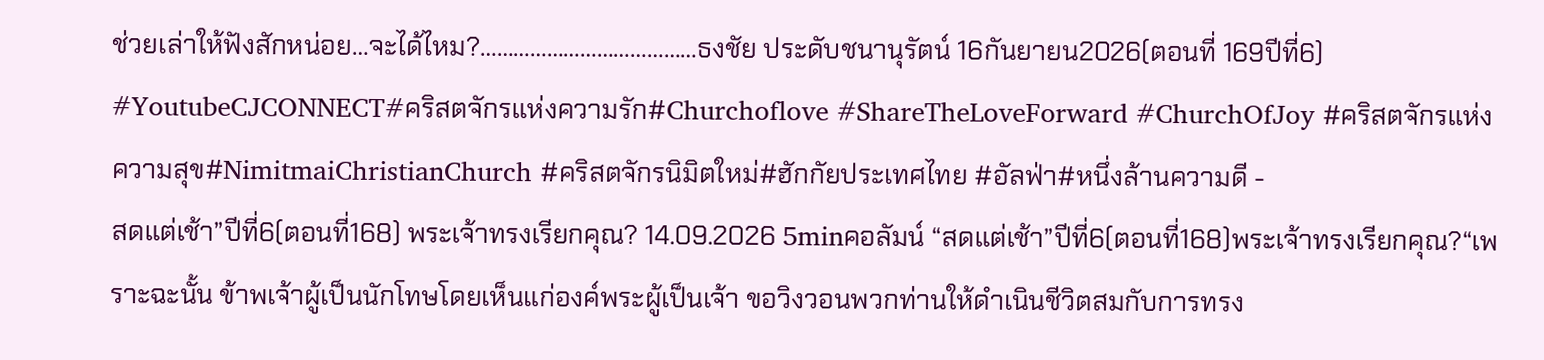ช่วยเล่าให้ฟังสักหน่อย…จะได้ไหม?…………………………………ธงชัย ประดับชนานุรัตน์ 16กันยายน2026(ตอนที่ 169ปีที่6) #YoutubeCJCONNECT#คริสตจักรแห่งความรัก#Churchoflove #ShareTheLoveForward #ChurchOfJoy #คริสตจักรแห่งความสุข#NimitmaiChristianChurch #คริสตจักรนิมิตใหม่#ฮักกัยประเทศไทย #อัลฟ่า#หนึ่งล้านความดี -
สดแต่เช้า”ปีที่6(ตอนที่168) พระเจ้าทรงเรียกคุณ? 14.09.2026 5minคอลัมน์ “สดแต่เช้า”ปีที่6(ตอนที่168)พระเจ้าทรงเรียกคุณ?“เพราะฉะนั้น ข้าพเจ้าผู้เป็นนักโทษโดยเห็นแก่องค์พระผู้เป็นเจ้า ขอวิงวอนพวกท่านให้ดำเนินชีวิตสมกับการทรง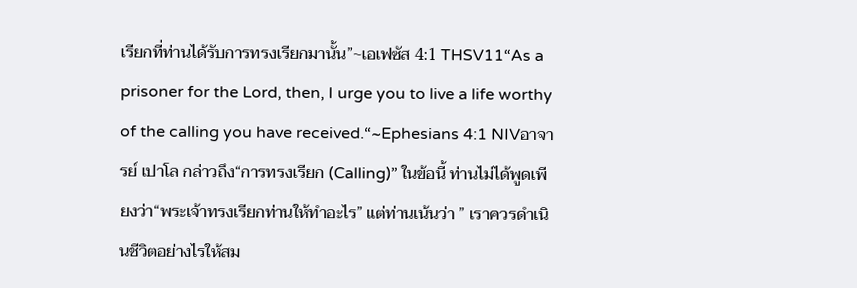เรียกที่ท่านได้รับการทรงเรียกมานั้น”~เอเฟซัส 4:1 THSV11“As a prisoner for the Lord, then, I urge you to live a life worthy of the calling you have received.“~Ephesians 4:1 NIVอาจารย์ เปาโล กล่าวถึง“การทรงเรียก (Calling)” ในข้อนี้ ท่านไม่ได้พูดเพียงว่า“พระเจ้าทรงเรียกท่านให้ทำอะไร” แต่ท่านเน้นว่า ” เราควรดำเนินชีวิตอย่างไรให้สม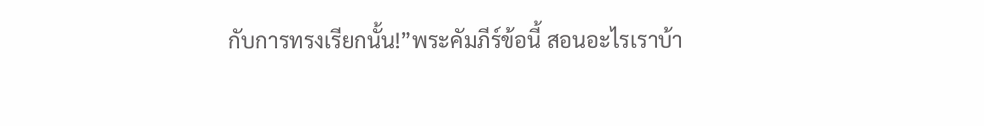กับการทรงเรียกนั้น!”พระคัมภีร์ข้อนี้ สอนอะไรเราบ้า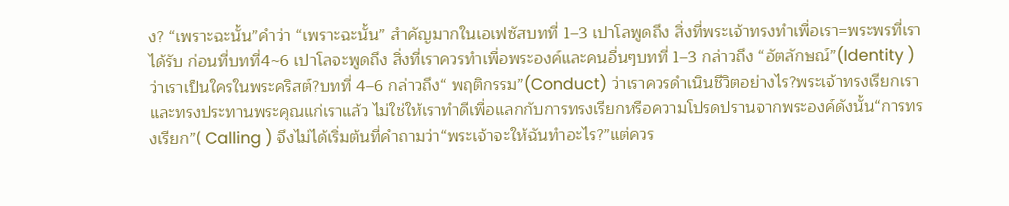ง? “เพราะฉะนั้น”คำว่า “เพราะฉะนั้น” สำคัญมากในเอเฟซัสบทที่ 1–3 เปาโลพูดถึง สิ่งที่พระเจ้าทรงทำเพื่อเรา=พระพรที่เราได้รับ ก่อนที่บทที่4~6 เปาโลจะพูดถึง สิ่งที่เราควรทำเพื่อพระองค์และคนอื่นๆบทที่ 1–3 กล่าวถึง “อัตลักษณ์”(Identity )ว่าเราเป็นใครในพระคริสต์?บทที่ 4–6 กล่าวถึง“ พฤติกรรม”(Conduct) ว่าเราควรดำเนินชีวิตอย่างไร?พระเจ้าทรงเรียกเรา และทรงประทานพระคุณแก่เราแล้ว ไม่ใช่ให้เราทำดีเพื่อแลกกับการทรงเรียกหรือความโปรดปรานจากพระองค์ดังนั้น“การทรงเรียก”( Calling ) จึงไม่ได้เริ่มต้นที่คำถามว่า“พระเจ้าจะให้ฉันทำอะไร?”แต่ควร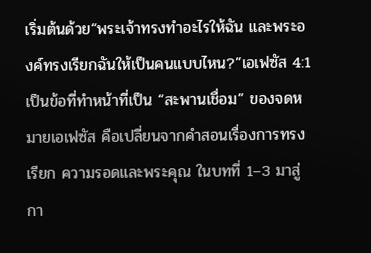เริ่มต้นด้วย“พระเจ้าทรงทำอะไรให้ฉัน และพระองค์ทรงเรียกฉันให้เป็นคนแบบไหน?”เอเฟซัส 4:1 เป็นข้อที่ทำหน้าที่เป็น “สะพานเชื่อม” ของจดหมายเอเฟซัส คือเปลี่ยนจากคำสอนเรื่องการทรงเรียก ความรอดและพระคุณ ในบทที่ 1–3 มาสู่กา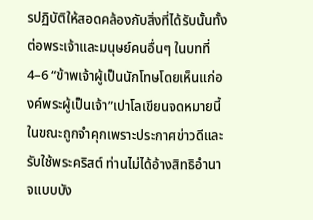รปฏิบัติให้สอดคล้องกับสิ่งที่ได้รับนั้นทั้งต่อพระเจ้าและมนุษย์คนอื่นๆ ในบทที่ 4–6 “ข้าพเจ้าผู้เป็นนักโทษโดยเห็นแก่องค์พระผู้เป็นเจ้า”เปาโลเขียนจดหมายนี้ในขณะถูกจำคุกเพราะประกาศข่าวดีและรับใช้พระคริสต์ ท่านไม่ได้อ้างสิทธิอำนาจแบบบัง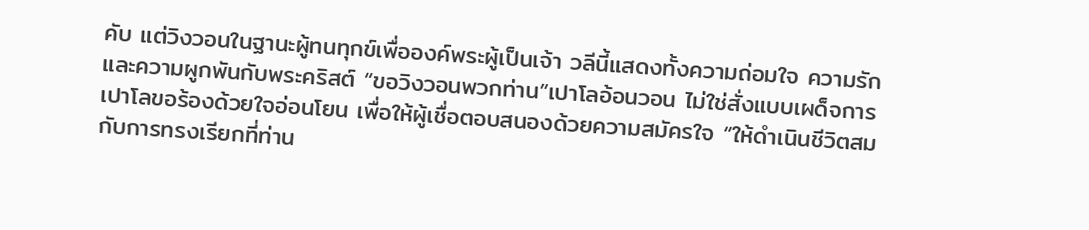คับ แต่วิงวอนในฐานะผู้ทนทุกข์เพื่อองค์พระผู้เป็นเจ้า วลีนี้แสดงทั้งความถ่อมใจ ความรัก และความผูกพันกับพระคริสต์ “ขอวิงวอนพวกท่าน”เปาโลอ้อนวอน ไม่ใช่สั่งแบบเผด็จการ เปาโลขอร้องด้วยใจอ่อนโยน เพื่อให้ผู้เชื่อตอบสนองด้วยความสมัครใจ “ให้ดำเนินชีวิตสมกับการทรงเรียกที่ท่าน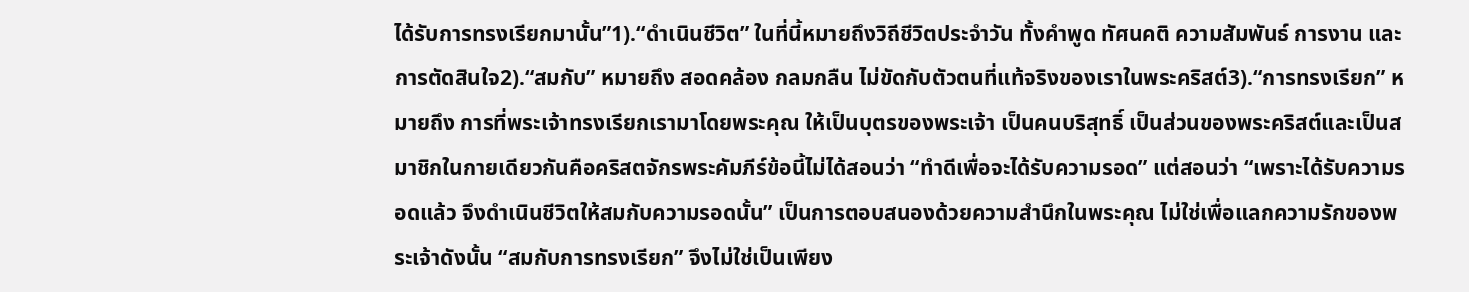ได้รับการทรงเรียกมานั้น”1).“ดำเนินชีวิต” ในที่นี้หมายถึงวิถีชีวิตประจำวัน ทั้งคำพูด ทัศนคติ ความสัมพันธ์ การงาน และการตัดสินใจ2).“สมกับ” หมายถึง สอดคล้อง กลมกลืน ไม่ขัดกับตัวตนที่แท้จริงของเราในพระคริสต์3).“การทรงเรียก” หมายถึง การที่พระเจ้าทรงเรียกเรามาโดยพระคุณ ให้เป็นบุตรของพระเจ้า เป็นคนบริสุทธิ์ เป็นส่วนของพระคริสต์และเป็นสมาชิกในกายเดียวกันคือคริสตจักรพระคัมภีร์ข้อนี้ไม่ได้สอนว่า “ทำดีเพื่อจะได้รับความรอด” แต่สอนว่า “เพราะได้รับความรอดแล้ว จึงดำเนินชีวิตให้สมกับความรอดนั้น” เป็นการตอบสนองด้วยความสำนึกในพระคุณ ไม่ใช่เพื่อแลกความรักของพระเจ้าดังนั้น “สมกับการทรงเรียก” จึงไม่ใช่เป็นเพียง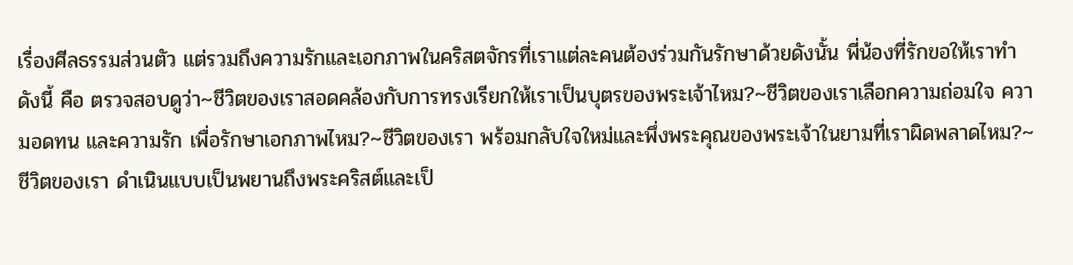เรื่องศีลธรรมส่วนตัว แต่รวมถึงความรักและเอกภาพในคริสตจักรที่เราแต่ละคนต้องร่วมกันรักษาด้วยดังนั้น พี่น้องที่รักขอให้เราทำดังนี้ คือ ตรวจสอบดูว่า~ชีวิตของเราสอดคล้องกับการทรงเรียกให้เราเป็นบุตรของพระเจ้าไหม?~ชีวิตของเราเลือกความถ่อมใจ ความอดทน และความรัก เพื่อรักษาเอกภาพไหม?~ชีวิตของเรา พร้อมกลับใจใหม่และพึ่งพระคุณของพระเจ้าในยามที่เราผิดพลาดไหม?~ชีวิตของเรา ดำเนินแบบเป็นพยานถึงพระคริสต์และเป็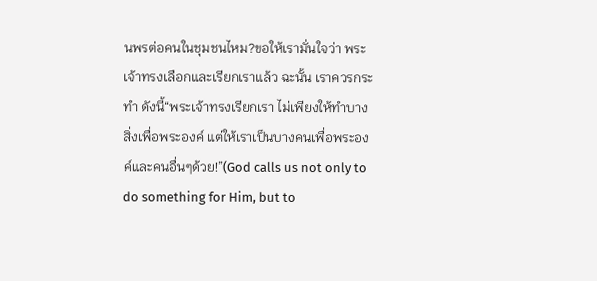นพรต่อคนในชุมชนไหม?ขอให้เรามั่นใจว่า พระเจ้าทรงเลือกและเรียกเราแล้ว ฉะนั้น เราควรกระทำ ดังนี้“พระเจ้าทรงเรียกเรา ไม่เพียงให้ทำบางสิ่งเพื่อพระองค์ แต่ให้เราเป็นบางคนเพื่อพระองค์และคนอื่นๆด้วย!”(God calls us not only to do something for Him, but to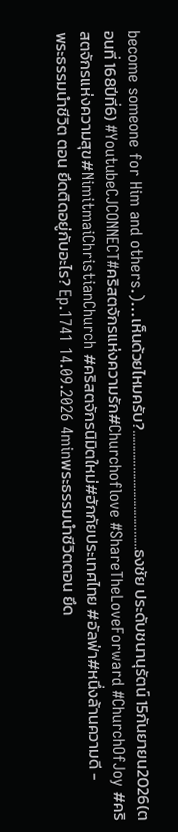become someone for Him and others.)…เห็นด้วยไหมครับ?…………………………………ธงชัย ประดับชนานุรัตน์ 15กันยายน2026(ตอนที่ 168ปีที่6) #YoutubeCJCONNECT#คริสตจักรแห่งความรัก#Churchoflove #ShareTheLoveForward #ChurchOfJoy #คริสตจักรแห่งความสุข#NimitmaiChristianChurch #คริสตจักรนิมิตใหม่#ฮักกัยประเทศไทย #อัลฟ่า#หนึ่งล้านความดี -
พระธรรมนำชีวิต ตอน ยึดติดอยู่กับอะไร? Ep.1741 14.09.2026 4minพระธรรมนำชีวิตตอน ยึด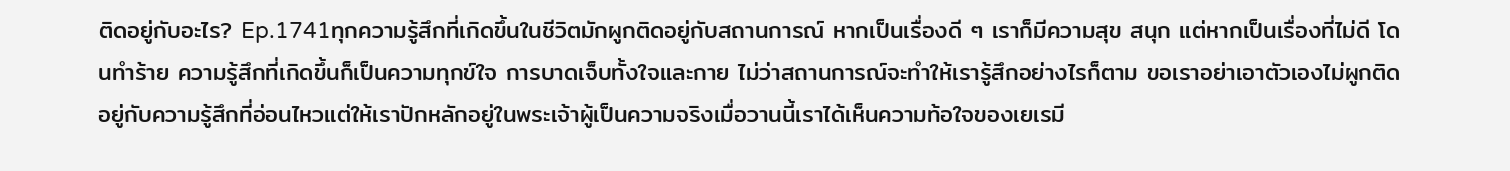ติดอยู่กับอะไร? Ep.1741ทุกความรู้สึกที่เกิดขึ้นในชีวิตมักผูกติดอยู่กับสถานการณ์ หากเป็นเรื่องดี ๆ เราก็มีความสุข สนุก แต่หากเป็นเรื่องที่ไม่ดี โดนทำร้าย ความรู้สึกที่เกิดขึ้นก็เป็นความทุกข์ใจ การบาดเจ็บทั้งใจและกาย ไม่ว่าสถานการณ์จะทำให้เรารู้สึกอย่างไรก็ตาม ขอเราอย่าเอาตัวเองไม่ผูกติดอยู่กับความรู้สึกที่อ่อนไหวแต่ให้เราปักหลักอยู่ในพระเจ้าผู้เป็นความจริงเมื่อวานนี้เราได้เห็นความท้อใจของเยเรมี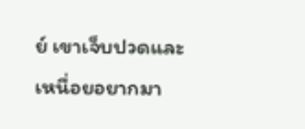ย์ เขาเจ็บปวดและเหนื่อยอยากมา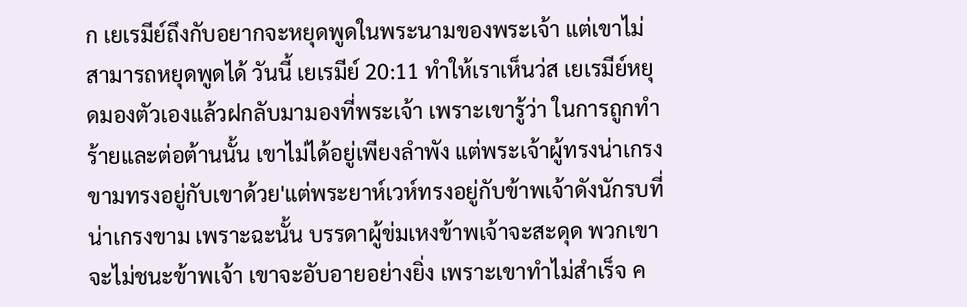ก เยเรมีย์ถึงกับอยากจะหยุดพูดในพระนามของพระเจ้า แต่เขาไม่สามารถหยุดพูดได้ วันนี้ เยเรมีย์ 20:11 ทำให้เราเห็นว่ส เยเรมีย์หยุดมองตัวเองแล้วฝกลับมามองที่พระเจ้า เพราะเขารู้ว่า ในการถูกทำร้ายและต่อต้านนั้น เขาไม่ได้อยู่เพียงลำพัง แต่พระเจ้าผู้ทรงน่าเกรงขามทรงอยู่กับเขาด้วย'แต่พระยาห์เวห์ทรงอยู่กับข้าพเจ้าดังนักรบที่น่าเกรงขาม เพราะฉะนั้น บรรดาผู้ข่มเหงข้าพเจ้าจะสะดุด พวกเขาจะไม่ชนะข้าพเจ้า เขาจะอับอายอย่างยิ่ง เพราะเขาทำไม่สำเร็จ ค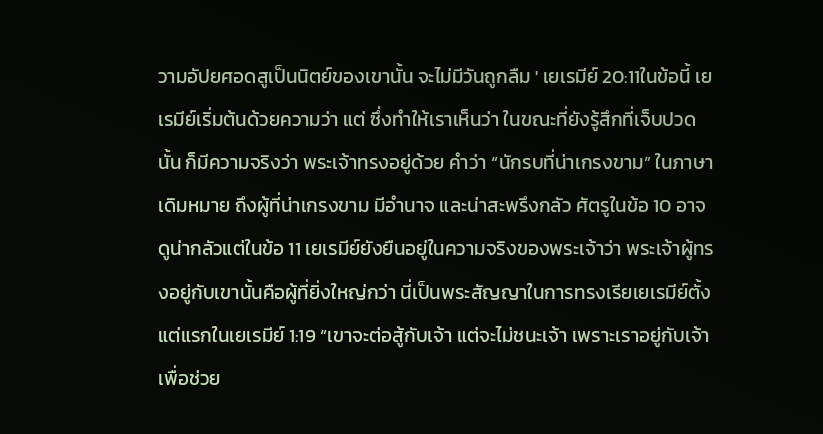วามอัปยศอดสูเป็นนิตย์ของเขานั้น จะไม่มีวันถูกลืม ' เยเรมีย์ 20:11ในข้อนี้ เยเรมีย์เริ่มต้นด้วยความว่า แต่ ซึ่งทำให้เราเห็นว่า ในขณะที่ยังรู้สึกที่เจ็บปวดนั้น ก็มีความจริงว่า พระเจ้าทรงอยู่ด้วย คำว่า “นักรบที่น่าเกรงขาม” ในภาษาเดิมหมาย ถึงผู้ที่น่าเกรงขาม มีอำนาจ และน่าสะพรึงกลัว ศัตรูในข้อ 10 อาจดูน่ากลัวแต่ในข้อ 11 เยเรมีย์ยังยืนอยู่ในความจริงของพระเจ้าว่า พระเจ้าผู้ทรงอยู่กับเขานั้นคือผู้ที่ยิ่งใหญ่กว่า นี่เป็นพระสัญญาในการทรงเรียเยเรมีย์ตั้งแต่แรกในเยเรมีย์ 1:19 “เขาจะต่อสู้กับเจ้า แต่จะไม่ชนะเจ้า เพราะเราอยู่กับเจ้าเพื่อช่วย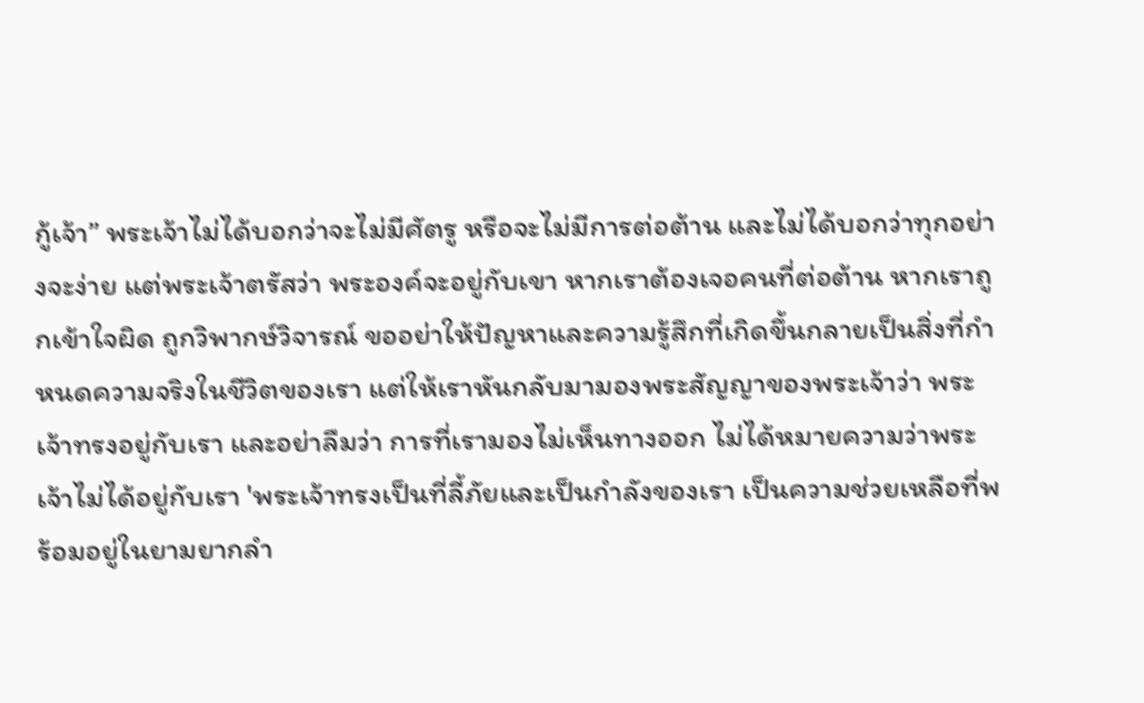กู้เจ้า” พระเจ้าไม่ได้บอกว่าจะไม่มีศัตรู หรือจะไม่มีการต่อต้าน และไม่ได้บอกว่าทุกอย่างจะง่าย แต่พระเจ้าตรัสว่า พระองค์จะอยู่กับเขา หากเราต้องเจอคนที่ต่อต้าน หากเราถูกเข้าใจผิด ถูกวิพากษ์วิจารณ์ ขออย่าให้ปัญหาและความรู้สึกที่เกิดขึ้นกลายเป็นสิ่งที่กำหนดความจริงในชีวิตของเรา แต่ให้เราหันกลับมามองพระสัญญาของพระเจ้าว่า พระเจ้าทรงอยู่กับเรา และอย่าลืมว่า การที่เรามองไม่เห็นทางออก ไม่ได้หมายความว่าพระเจ้าไม่ได้อยู่กับเรา 'พระเจ้าทรงเป็นที่ลี้ภัยและเป็นกำลังของเรา เป็นความช่วยเหลือที่พร้อมอยู่ในยามยากลำ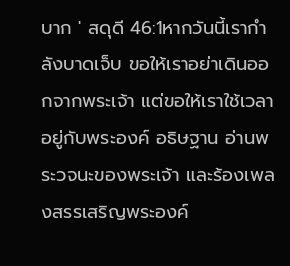บาก ' สดุดี 46:1หากวันนี้เรากำลังบาดเจ็บ ขอให้เราอย่าเดินออกจากพระเจ้า แต่ขอให้เราใช้เวลาอยู่กับพระองค์ อธิษฐาน อ่านพระวจนะของพระเจ้า และร้องเพลงสรรเสริญพระองค์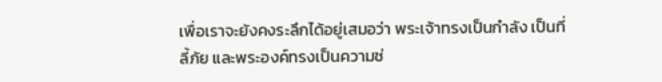เพื่อเราจะยังคงระลึกได้อยู่เสมอว่า พระเจ้าทรงเป็นกำลัง เป็นที่ลี้ภัย และพระองค์ทรงเป็นความช่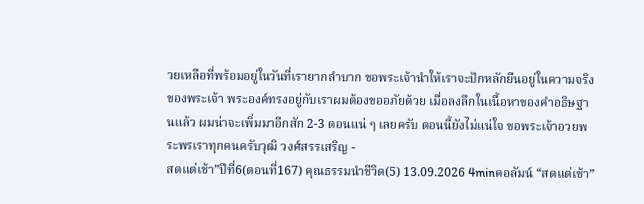วยเหลือที่พร้อมอยู่ในวันที่เรายากลำบาก ขอพระเจ้านำให้เราจะปักหลักยืนอยู่ในความจริงของพระเจ้า พระองค์ทรงอยู่กับเราผมต้องขออภัยด้วย เมื่อลงลึกในเนื้อหาของคำอธิษฐานแล้ว ผมน่าจะเพิ่มมาอีกสัก 2-3 ตอนแน่ ๆ เลยครับ ตอนนี้ยังไม่แน่ใจ ขอพระเจ้าอวยพระพรเราทุกคนครับวุฒิ วงศ์สรรเสริญ -
สดแต่เช้า”ปีที่6(ตอนที่167) คุณธรรมนำชีวิต(5) 13.09.2026 4minคอลัมน์ “สดแต่เช้า”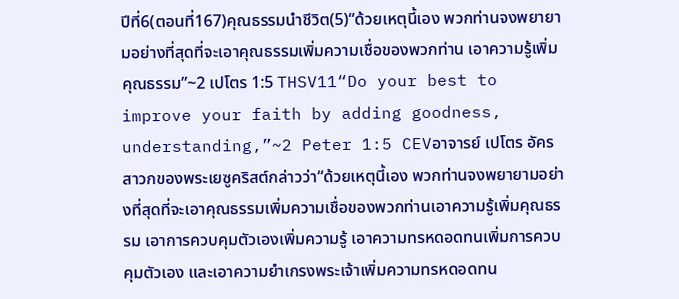ปีที่6(ตอนที่167)คุณธรรมนำชีวิต(5)“ด้วยเหตุนี้เอง พวกท่านจงพยายามอย่างที่สุดที่จะเอาคุณธรรมเพิ่มความเชื่อของพวกท่าน เอาความรู้เพิ่มคุณธรรม”~2 เปโตร 1:5 THSV11“Do your best to improve your faith by adding goodness, understanding,”~2 Peter 1:5 CEVอาจารย์ เปโตร อัครสาวกของพระเยซูคริสต์กล่าวว่า“ด้วยเหตุนี้เอง พวกท่านจงพยายามอย่างที่สุดที่จะเอาคุณธรรมเพิ่มความเชื่อของพวกท่านเอาความรู้เพิ่มคุณธรรม เอาการควบคุมตัวเองเพิ่มความรู้ เอาความทรหดอดทนเพิ่มการควบคุมตัวเอง และเอาความยำเกรงพระเจ้าเพิ่มความทรหดอดทน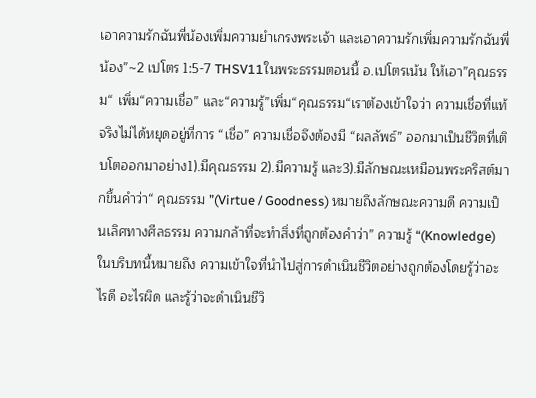เอาความรักฉันพี่น้องเพิ่มความยำเกรงพระเจ้า และเอาความรักเพิ่มความรักฉันพี่น้อง”~2 เปโตร 1:5-7 THSV11ในพระธรรมตอนนี้ อ.เปโตรเน้น ให้เอา”คุณธรรม“ เพิ่ม“ความเชื่อ” และ“ความรู้”เพิ่ม“คุณธรรม“เราต้องเข้าใจว่า ความเชื่อที่แท้จริงไม่ได้หยุดอยู่ที่การ “เชื่อ” ความเชื่อจึงต้องมี “ผลลัพธ์” ออกมาเป็นชีวิตที่เติบโตออกมาอย่าง1).มีคุณธรรม 2).มีความรู้ และ3).มีลักษณะเหมือนพระคริสต์มากขึ้นคำว่า“ คุณธรรม ”(Virtue / Goodness) หมายถึงลักษณะความดี ความเป็นเลิศทางศีลธรรม ความกล้าที่จะทำสิ่งที่ถูกต้องคำว่า” ความรู้ “(Knowledge) ในบริบทนี้หมายถึง ความเข้าใจที่นำไปสู่การดำเนินชีวิตอย่างถูกต้องโดยรู้ว่าอะไรดี อะไรผิด และรู้ว่าจะดำเนินชีวิ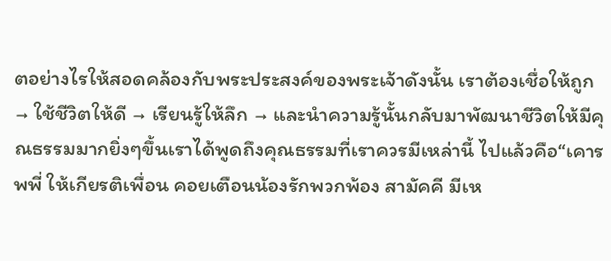ตอย่างไรให้สอดคล้องกับพระประสงค์ของพระเจ้าดังนั้น เราต้องเชื่อให้ถูก → ใช้ชีวิตให้ดี → เรียนรู้ให้ลึก → และนำความรู้นั้นกลับมาพัฒนาชีวิตให้มีคุณธรรมมากยิ่งๆขึ้นเราได้พูดถึงคุณธรรมที่เราควรมีเหล่านี้ ไปแล้วคือ“เคารพพี่ ให้เกียรติเพื่อน คอยเตือนน้องรักพวกพ้อง สามัคคี มีเห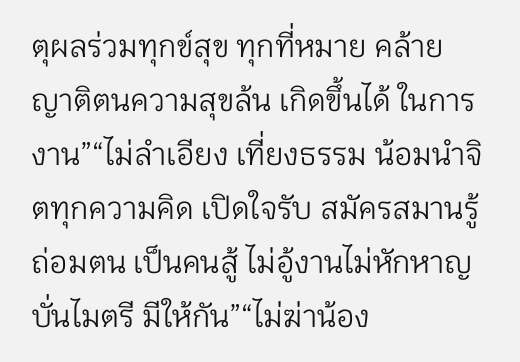ตุผลร่วมทุกข์สุข ทุกที่หมาย คล้ายญาติตนความสุขล้น เกิดขึ้นได้ ในการงาน”“ไม่ลำเอียง เที่ยงธรรม น้อมนำจิตทุกความคิด เปิดใจรับ สมัครสมานรู้ถ่อมตน เป็นคนสู้ ไม่อู้งานไม่หักหาญ บั่นไมตรี มีให้กัน”“ไม่ฆ่าน้อง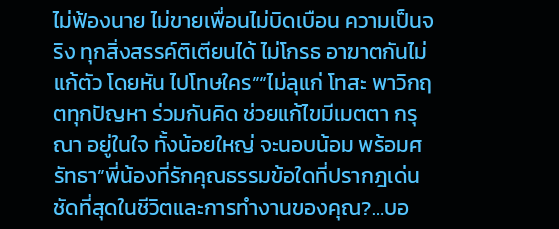ไม่ฟ้องนาย ไม่ขายเพื่อนไม่บิดเบือน ความเป็นจริง ทุกสิ่งสรรค์ติเตียนได้ ไม่โกรธ อาฆาตกันไม่แก้ตัว โดยหัน ไปโทษใคร”“ไม่ลุแก่ โทสะ พาวิกฤตทุกปัญหา ร่วมกันคิด ช่วยแก้ไขมีเมตตา กรุณา อยู่ในใจ ทั้งน้อยใหญ่ จะนอบน้อม พร้อมศรัทธา”พี่น้องที่รักคุณธรรมข้อใดที่ปรากฎเด่นชัดที่สุดในชีวิตและการทำงานของคุณ?…บอ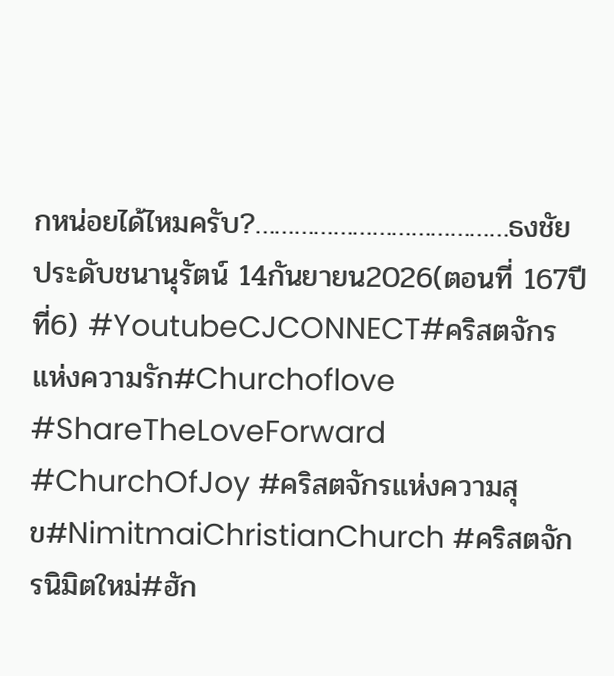กหน่อยได้ไหมครับ?…………………………………ธงชัย ประดับชนานุรัตน์ 14กันยายน2026(ตอนที่ 167ปีที่6) #YoutubeCJCONNECT#คริสตจักรแห่งความรัก#Churchoflove #ShareTheLoveForward #ChurchOfJoy #คริสตจักรแห่งความสุข#NimitmaiChristianChurch #คริสตจักรนิมิตใหม่#ฮัก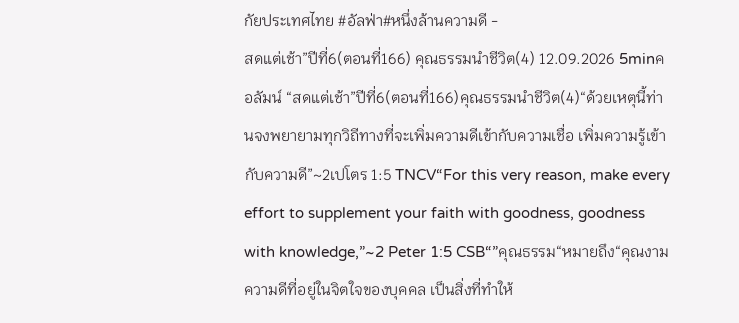กัยประเทศไทย #อัลฟ่า#หนึ่งล้านความดี -
สดแต่เช้า”ปีที่6(ตอนที่166) คุณธรรมนำชีวิต(4) 12.09.2026 5minคอลัมน์ “สดแต่เช้า”ปีที่6(ตอนที่166)คุณธรรมนำชีวิต(4)“ด้วยเหตุนี้ท่านจงพยายามทุกวิถีทางที่จะเพิ่มความดีเข้ากับความเชื่อ เพิ่มความรู้เข้ากับความดี”~2เปโตร 1:5 TNCV“For this very reason, make every effort to supplement your faith with goodness, goodness with knowledge,”~2 Peter 1:5 CSB“”คุณธรรม“หมายถึง“คุณงามความดีที่อยู่ในจิตใจของบุคคล เป็นสิ่งที่ทำให้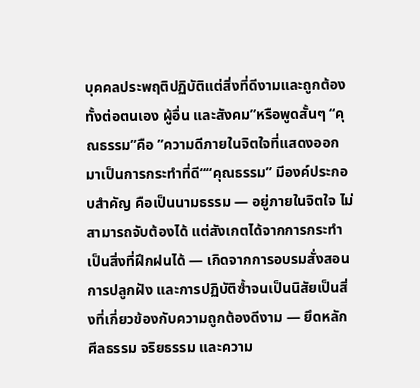บุคคลประพฤติปฏิบัติแต่สิ่งที่ดีงามและถูกต้อง ทั้งต่อตนเอง ผู้อื่น และสังคม”หรือพูดสั้นๆ “คุณธรรม”คือ ”ความดีภายในจิตใจที่แสดงออกมาเป็นการกระทำที่ดี““คุณธรรม” มีองค์ประกอบสำคัญ คือเป็นนามธรรม — อยู่ภายในจิตใจ ไม่สามารถจับต้องได้ แต่สังเกตได้จากการกระทำเป็นสิ่งที่ฝึกฝนได้ — เกิดจากการอบรมสั่งสอน การปลูกฝัง และการปฏิบัติซ้ำจนเป็นนิสัยเป็นสิ่งที่เกี่ยวข้องกับความถูกต้องดีงาม — ยึดหลักศีลธรรม จริยธรรม และความ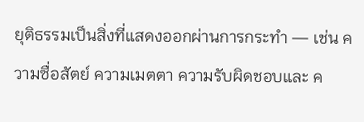ยุติธรรมเป็นสิ่งที่แสดงออกผ่านการกระทำ — เช่น ความซื่อสัตย์ ความเมตตา ความรับผิดชอบและ ค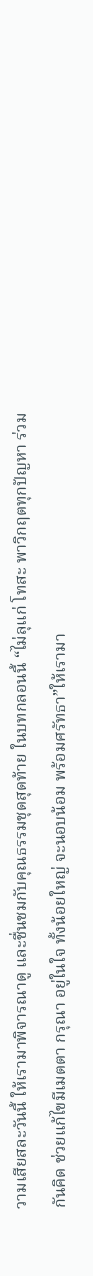วามเสียสละวันนี้ ให้เรามาพิจารณาดู และชื่นชมกับคุณธรรมชุดสุดท้าย ในบทกลอนนี้ “ไม่ลุแก่ โทสะ พาวิกฤตทุกปัญหา ร่วมกันคิด ช่วยแก้ไขมีเมตตา กรุณา อยู่ในใจ ทั้งน้อยใหญ่ จะนอบน้อม พร้อมศรัทธา”ให้เรามา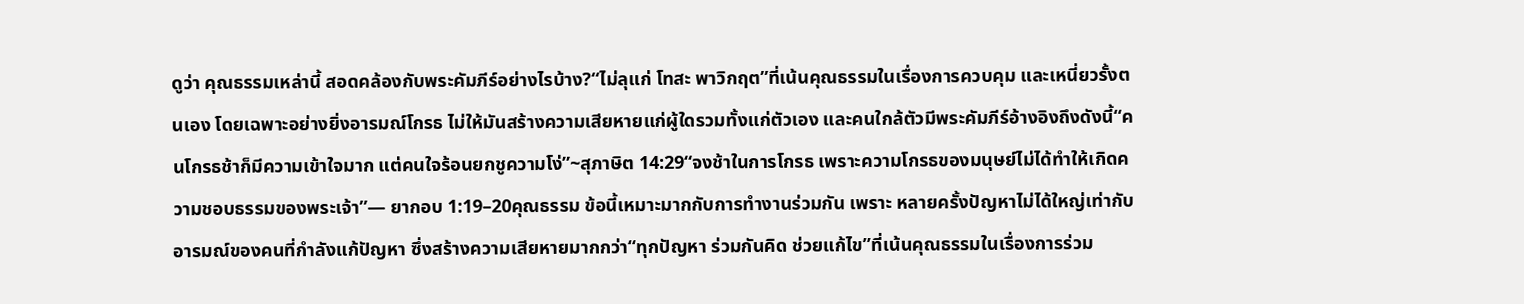ดูว่า คุณธรรมเหล่านี้ สอดคล้องกับพระคัมภีร์อย่างไรบ้าง?“ไม่ลุแก่ โทสะ พาวิกฤต”ที่เน้นคุณธรรมในเรื่องการควบคุม และเหนี่ยวรั้งตนเอง โดยเฉพาะอย่างยิ่งอารมณ์โกรธ ไม่ให้มันสร้างความเสียหายแก่ผู้ใดรวมทั้งแก่ตัวเอง และคนใกล้ตัวมีพระคัมภีร์อ้างอิงถึงดังนี้“คนโกรธช้าก็มีความเข้าใจมาก แต่คนใจร้อนยกชูความโง่”~สุภาษิต 14:29“จงช้าในการโกรธ เพราะความโกรธของมนุษย์ไม่ได้ทำให้เกิดความชอบธรรมของพระเจ้า”— ยากอบ 1:19–20คุณธรรม ข้อนี้เหมาะมากกับการทำงานร่วมกัน เพราะ หลายครั้งปัญหาไม่ได้ใหญ่เท่ากับอารมณ์ของคนที่กำลังแก้ปัญหา ซึ่งสร้างความเสียหายมากกว่า“ทุกปัญหา ร่วมกันคิด ช่วยแก้ไข”ที่เน้นคุณธรรมในเรื่องการร่วม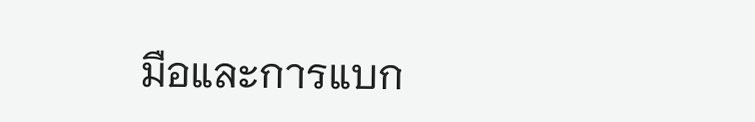มือและการแบก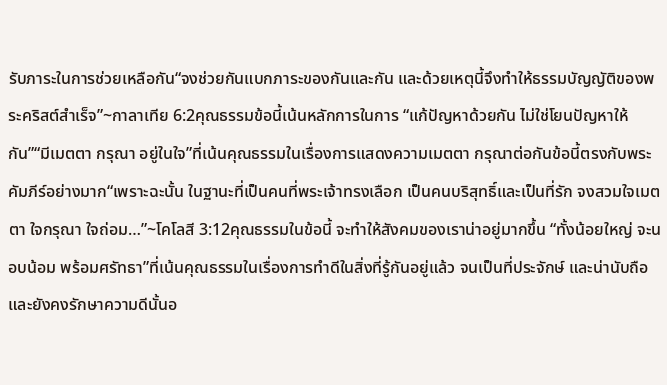รับภาระในการช่วยเหลือกัน“จงช่วยกันแบกภาระของกันและกัน และด้วยเหตุนี้จึงทำให้ธรรมบัญญัติของพระคริสต์สำเร็จ”~กาลาเทีย 6:2คุณธรรมข้อนี้เน้นหลักการในการ “แก้ปัญหาด้วยกัน ไม่ใช่โยนปัญหาให้กัน”“มีเมตตา กรุณา อยู่ในใจ”ที่เน้นคุณธรรมในเรื่องการแสดงความเมตตา กรุณาต่อกันข้อนี้ตรงกับพระคัมภีร์อย่างมาก“เพราะฉะนั้น ในฐานะที่เป็นคนที่พระเจ้าทรงเลือก เป็นคนบริสุทธิ์และเป็นที่รัก จงสวมใจเมตตา ใจกรุณา ใจถ่อม…”~โคโลสี 3:12คุณธรรมในข้อนี้ จะทำให้สังคมของเราน่าอยู่มากขึ้น “ทั้งน้อยใหญ่ จะนอบน้อม พร้อมศรัทธา”ที่เน้นคุณธรรมในเรื่องการทำดีในสิ่งที่รู้กันอยู่แล้ว จนเป็นที่ประจักษ์ และน่านับถือ และยังคงรักษาความดีนั้นอ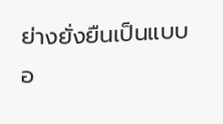ย่างยั่งยืนเป็นแบบอ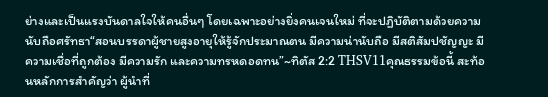ย่างและเป็นแรงบันดาลใจให้คนอื่นๆ โดยเฉพาะอย่างยิ่งคนเจนใหม่ ที่จะปฏิบัติตามด้วยความนับถือศรัทธา“สอนบรรดาผู้ชายสูงอายุให้รู้จักประมาณตน มีความน่านับถือ มีสติสัมปชัญญะ มีความเชื่อที่ถูกต้อง มีความรัก และความทรหดอดทน”~ทิตัส 2:2 THSV11คุณธรรมข้อนี้ สะท้อนหลักการสำคัญว่า ผู้นำที่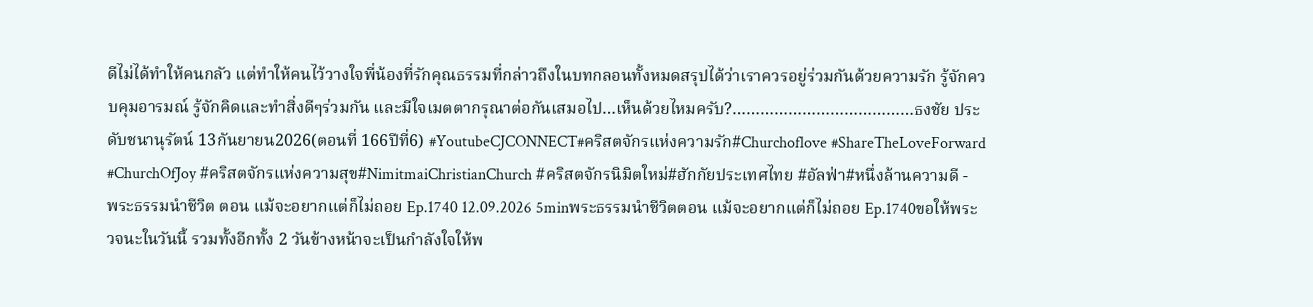ดีไม่ได้ทำให้คนกลัว แต่ทำให้คนไว้วางใจพี่น้องที่รักคุณธรรมที่กล่าวถึงในบทกลอนทั้งหมดสรุปได้ว่าเราควรอยู่ร่วมกันด้วยความรัก รู้จักควบคุมอารมณ์ รู้จักคิดและทำสิ่งดีๆร่วมกัน และมีใจเมตตากรุณาต่อกันเสมอไป…เห็นด้วยไหมครับ?…………………………………ธงชัย ประดับชนานุรัตน์ 13กันยายน2026(ตอนที่ 166ปีที่6) #YoutubeCJCONNECT#คริสตจักรแห่งความรัก#Churchoflove #ShareTheLoveForward #ChurchOfJoy #คริสตจักรแห่งความสุข#NimitmaiChristianChurch #คริสตจักรนิมิตใหม่#ฮักกัยประเทศไทย #อัลฟ่า#หนึ่งล้านความดี -
พระธรรมนำชีวิต ตอน แม้จะอยากแต่ก็ไม่ถอย Ep.1740 12.09.2026 5minพระธรรมนำชีวิตตอน แม้จะอยากแต่ก็ไม่ถอย Ep.1740ขอให้พระวจนะในวันนี้ รวมทั้งอีกทั้ง 2 วันข้างหน้าจะเป็นกำลังใจให้พ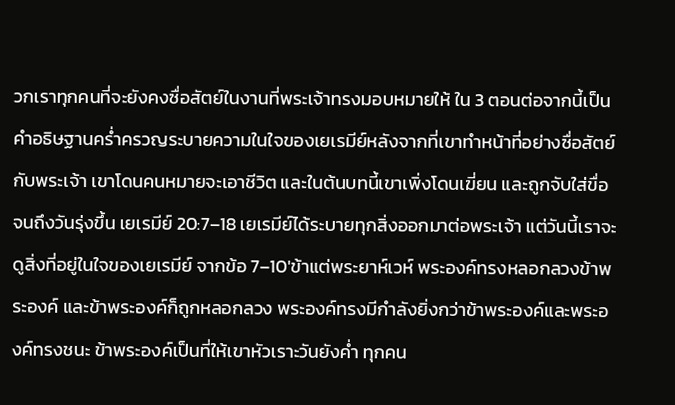วกเราทุกคนที่จะยังคงซื่อสัตย์ในงานที่พระเจ้าทรงมอบหมายให้ ใน 3 ตอนต่อจากนี้เป็นคำอธิษฐานคร่ำครวญระบายความในใจของเยเรมีย์หลังจากที่เขาทำหน้าที่อย่างซื่อสัตย์กับพระเจ้า เขาโดนคนหมายจะเอาชีวิต และในต้นบทนี้เขาเพิ่งโดนเฆี่ยน และถูกจับใส่ขื่อจนถึงวันรุ่งขึ้น เยเรมีย์ 20:7–18 เยเรมีย์ได้ระบายทุกสิ่งออกมาต่อพระเจ้า แต่วันนี้เราจะดูสิ่งที่อยู่ในใจของเยเรมีย์ จากข้อ 7–10'ข้าแต่พระยาห์เวห์ พระองค์ทรงหลอกลวงข้าพระองค์ และข้าพระองค์ก็ถูกหลอกลวง พระองค์ทรงมีกำลังยิ่งกว่าข้าพระองค์และพระองค์ทรงชนะ ข้าพระองค์เป็นที่ให้เขาหัวเราะวันยังค่ำ ทุกคน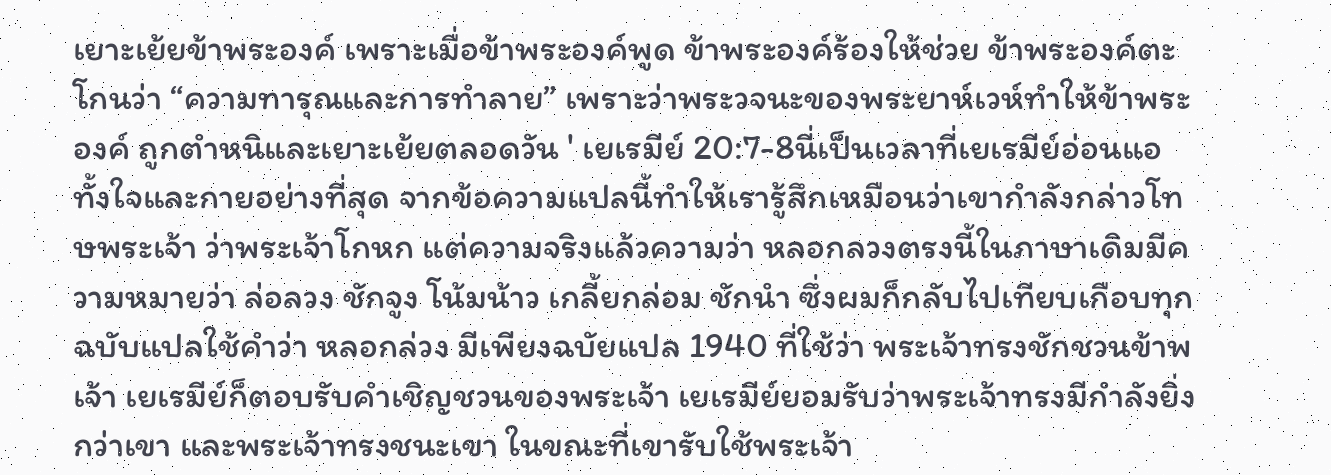เยาะเย้ยข้าพระองค์ เพราะเมื่อข้าพระองค์พูด ข้าพระองค์ร้องให้ช่วย ข้าพระองค์ตะโกนว่า “ความทารุณและการทำลาย” เพราะว่าพระวจนะของพระยาห์เวห์ทำให้ข้าพระองค์ ถูกตำหนิและเยาะเย้ยตลอดวัน ' เยเรมีย์ 20:7-8นี่เป็นเวลาที่เยเรมีย์อ่อนแอทั้งใจและกายอย่างที่สุด จากข้อความแปลนี้ทำให้เรารู้สึกเหมือนว่าเขากำลังกล่าวโทษพระเจ้า ว่าพระเจ้าโกหก แต่ความจริงแล้วความว่า หลอกลวงตรงนี้ในภาษาเดิมมีความหมายว่า ล่อลวง ชักจูง โน้มน้าว เกลี้ยกล่อม ชักนำ ซึ่งผมก็กลับไปเทียบเกือบทุกฉบับแปลใช้คำว่า หลอกล่วง มีเพียงฉบัยแปล 1940 ที่ใช้ว่า พระเจ้าทรงชักชวนข้าพเจ้า เยเรมีย์ก็ตอบรับคำเชิญชวนของพระเจ้า เยเรมีย์ยอมรับว่าพระเจ้าทรงมีกำลังยิ่งกว่าเขา และพระเจ้าทรงชนะเขา ในขณะที่เขารับใช้พระเจ้า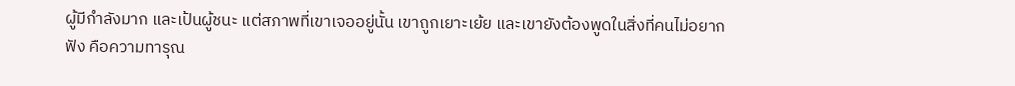ผู้มีกำลังมาก และเป้นผู้ชนะ แต่สภาพที่เขาเจออยู่นั้น เขาถูกเยาะเย้ย และเขายังต้องพูดในสิ่งที่คนไม่อยากฟัง คือความทารุณ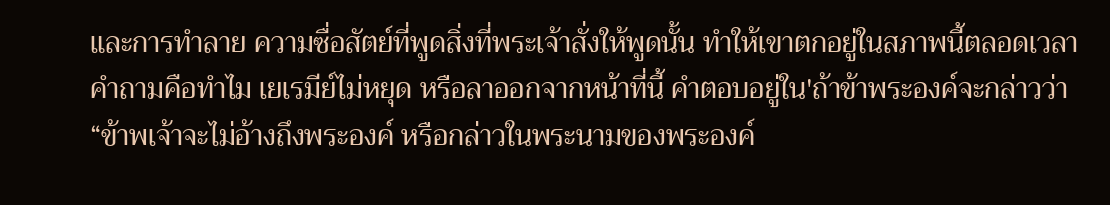และการทำลาย ความซื่อสัตย์ที่พูดสิ่งที่พระเจ้าสั่งให้พูดนั้น ทำให้เขาตกอยู่ในสภาพนี้ตลอดเวลา คำถามคือทำไม เยเรมีย์ไม่หยุด หรือลาออกจากหน้าที่นี้ คำตอบอยู่ใน'ถ้าข้าพระองค์จะกล่าวว่า “ข้าพเจ้าจะไม่อ้างถึงพระองค์ หรือกล่าวในพระนามของพระองค์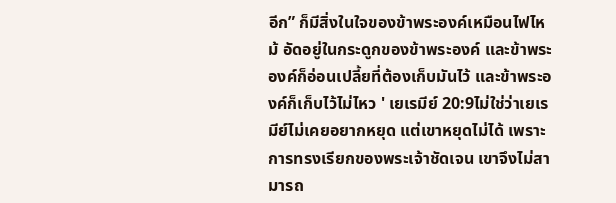อีก” ก็มีสิ่งในใจของข้าพระองค์เหมือนไฟไหม้ อัดอยู่ในกระดูกของข้าพระองค์ และข้าพระองค์ก็อ่อนเปลี้ยที่ต้องเก็บมันไว้ และข้าพระองค์ก็เก็บไว้ไม่ไหว ' เยเรมีย์ 20:9ไม่ใช่ว่าเยเรมีย์ไม่เคยอยากหยุด แต่เขาหยุดไม่ได้ เพราะการทรงเรียกของพระเจ้าชัดเจน เขาจึงไม่สามารถ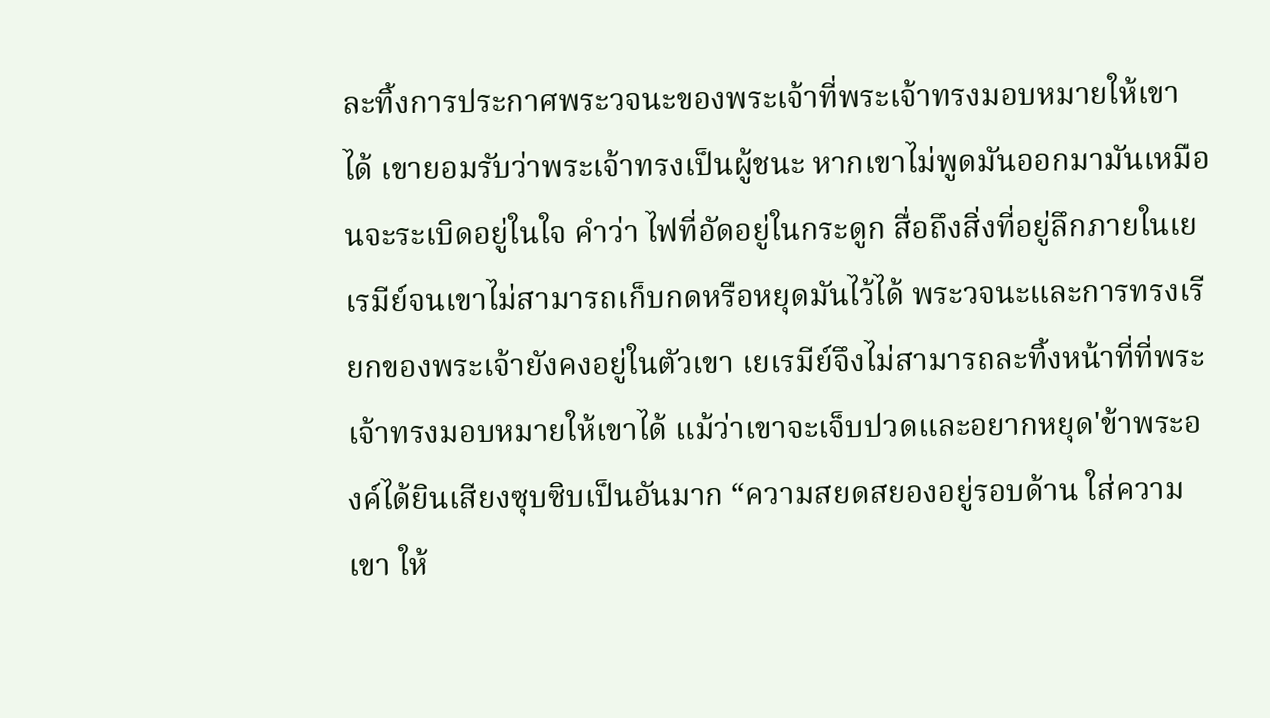ละทิ้งการประกาศพระวจนะของพระเจ้าที่พระเจ้าทรงมอบหมายให้เขาได้ เขายอมรับว่าพระเจ้าทรงเป็นผู้ชนะ หากเขาไม่พูดมันออกมามันเหมือนจะระเบิดอยู่ในใจ คำว่า ไฟที่อัดอยู่ในกระดูก สื่อถึงสิ่งที่อยู่ลึกภายในเยเรมีย์จนเขาไม่สามารถเก็บกดหรือหยุดมันไว้ได้ พระวจนะและการทรงเรียกของพระเจ้ายังคงอยู่ในตัวเขา เยเรมีย์จึงไม่สามารถละทิ้งหน้าที่ที่พระเจ้าทรงมอบหมายให้เขาได้ แม้ว่าเขาจะเจ็บปวดและอยากหยุด'ข้าพระองค์ได้ยินเสียงซุบซิบเป็นอันมาก “ความสยดสยองอยู่รอบด้าน ใส่ความเขา ให้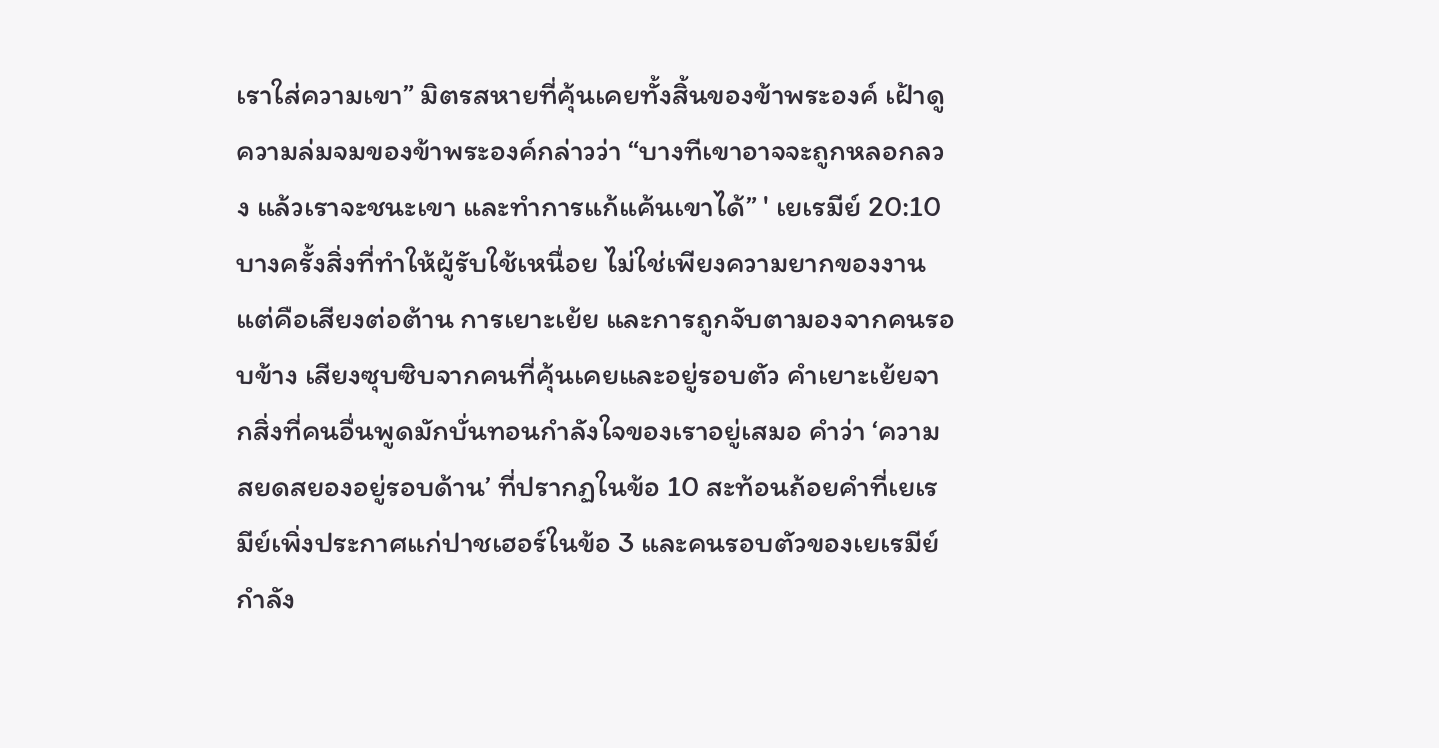เราใส่ความเขา” มิตรสหายที่คุ้นเคยทั้งสิ้นของข้าพระองค์ เฝ้าดูความล่มจมของข้าพระองค์กล่าวว่า “บางทีเขาอาจจะถูกหลอกลวง แล้วเราจะชนะเขา และทำการแก้แค้นเขาได้” ' เยเรมีย์ 20:10บางครั้งสิ่งที่ทำให้ผู้รับใช้เหนื่อย ไม่ใช่เพียงความยากของงาน แต่คือเสียงต่อต้าน การเยาะเย้ย และการถูกจับตามองจากคนรอบข้าง เสียงซุบซิบจากคนที่คุ้นเคยและอยู่รอบตัว คำเยาะเย้ยจากสิ่งที่คนอื่นพูดมักบั่นทอนกำลังใจของเราอยู่เสมอ คำว่า ‘ความสยดสยองอยู่รอบด้าน’ ที่ปรากฏในข้อ 10 สะท้อนถ้อยคำที่เยเรมีย์เพิ่งประกาศแก่ปาชเฮอร์ในข้อ 3 และคนรอบตัวของเยเรมีย์กำลัง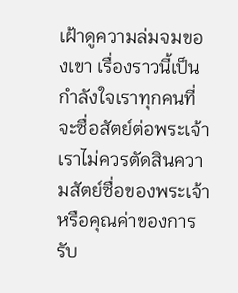เฝ้าดูความล่มจมของเขา เรื่องราวนี้เป็นกำลังใจเราทุกคนที่จะซื่อสัตย์ต่อพระเจ้า เราไม่ควรตัดสินความสัตย์ซื่อของพระเจ้าหรือคุณค่าของการรับ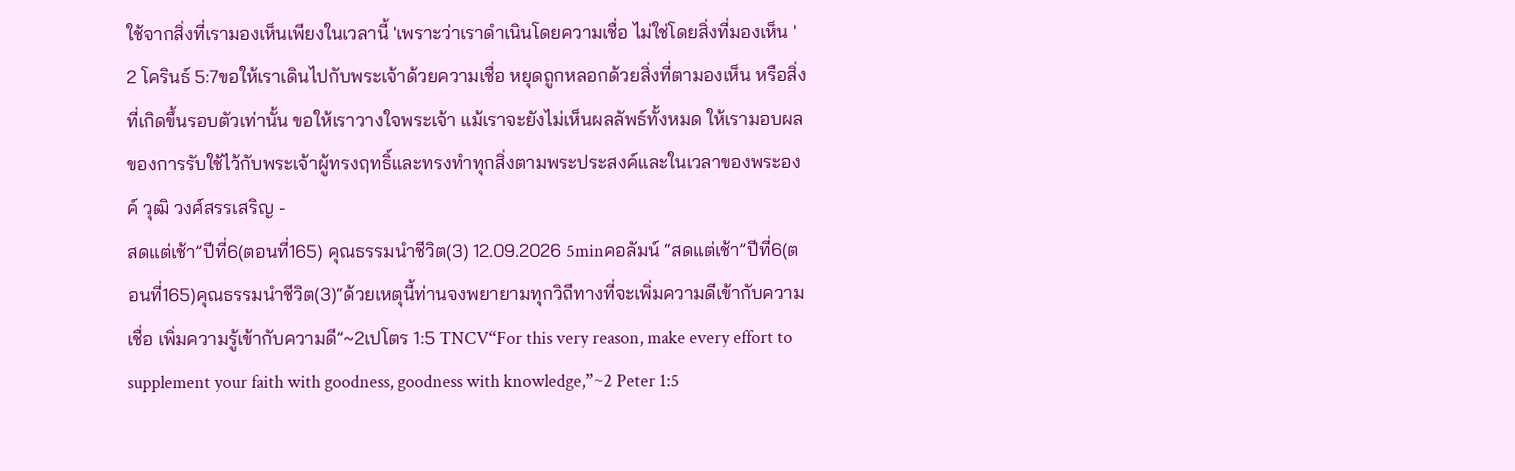ใช้จากสิ่งที่เรามองเห็นเพียงในเวลานี้ 'เพราะว่าเราดำเนินโดยความเชื่อ ไม่ใช่โดยสิ่งที่มองเห็น ' 2 โครินธ์ 5:7ขอให้เราเดินไปกับพระเจ้าด้วยความเชื่อ หยุดถูกหลอกด้วยสิ่งที่ตามองเห็น หรือสิ่งที่เกิดขึ้นรอบตัวเท่านั้น ขอให้เราวางใจพระเจ้า แม้เราจะยังไม่เห็นผลลัพธ์ทั้งหมด ให้เรามอบผลของการรับใช้ไว้กับพระเจ้าผู้ทรงฤทธิ์และทรงทำทุกสิ่งตามพระประสงค์และในเวลาของพระองค์ วุฒิ วงศ์สรรเสริญ -
สดแต่เช้า”ปีที่6(ตอนที่165) คุณธรรมนำชีวิต(3) 12.09.2026 5minคอลัมน์ “สดแต่เช้า”ปีที่6(ตอนที่165)คุณธรรมนำชีวิต(3)“ด้วยเหตุนี้ท่านจงพยายามทุกวิถีทางที่จะเพิ่มความดีเข้ากับความเชื่อ เพิ่มความรู้เข้ากับความดี”~2เปโตร 1:5 TNCV“For this very reason, make every effort to supplement your faith with goodness, goodness with knowledge,”~2 Peter 1:5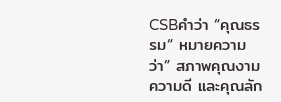CSBคำว่า “คุณธรรม“ หมายความว่า” สภาพคุณงามความดี และคุณลัก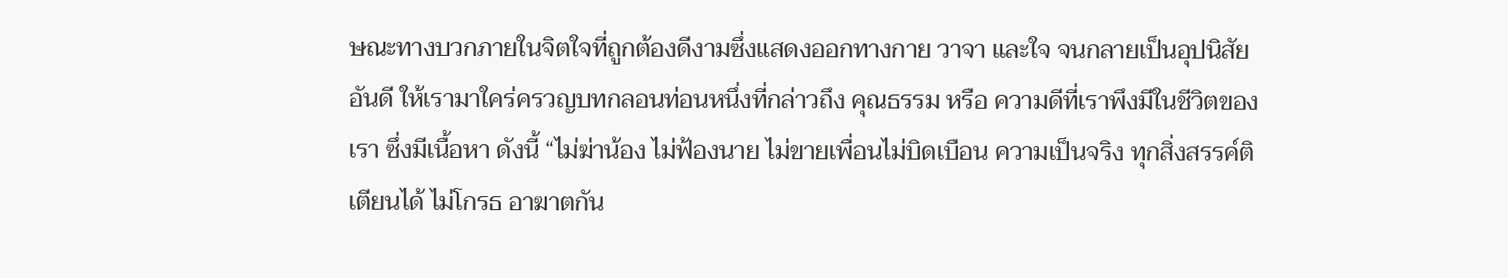ษณะทางบวกภายในจิตใจที่ถูกต้องดีงามซึ่งแสดงออกทางกาย วาจา และใจ จนกลายเป็นอุปนิสัยอันดี ให้เรามาใคร่ครวญบทกลอนท่อนหนึ่งที่กล่าวถึง คุณธรรม หรือ ความดีที่เราพึงมีในชีวิตของเรา ซึ่งมีเนื้อหา ดังนี้ “ไม่ฆ่าน้อง ไม่ฟ้องนาย ไม่ขายเพื่อนไม่บิดเบือน ความเป็นจริง ทุกสิ่งสรรค์ติเตียนได้ ไม่โกรธ อาฆาตกัน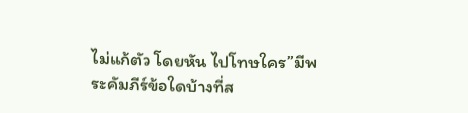ไม่แก้ตัว โดยหัน ไปโทษใคร”มีพระคัมภีร์ข้อใดบ้างที่ส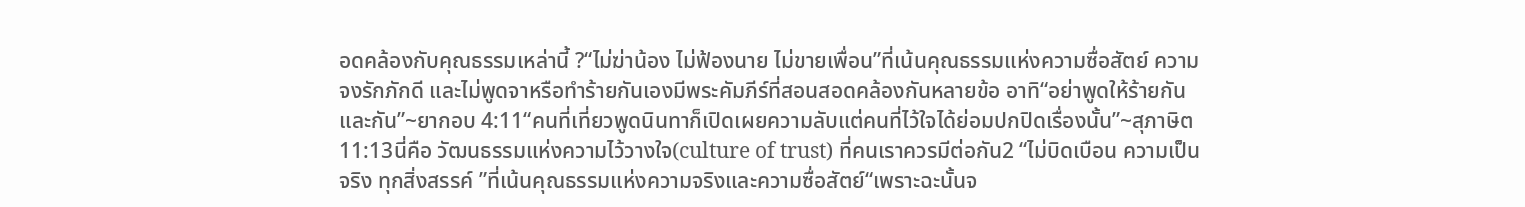อดคล้องกับคุณธรรมเหล่านี้ ?“ไม่ฆ่าน้อง ไม่ฟ้องนาย ไม่ขายเพื่อน”ที่เน้นคุณธรรมแห่งความซื่อสัตย์ ความจงรักภักดี และไม่พูดจาหรือทำร้ายกันเองมีพระคัมภีร์ที่สอนสอดคล้องกันหลายข้อ อาทิ“อย่าพูดให้ร้ายกันและกัน”~ยากอบ 4:11“คนที่เที่ยวพูดนินทาก็เปิดเผยความลับแต่คนที่ไว้ใจได้ย่อมปกปิดเรื่องนั้น”~สุภาษิต 11:13นี่คือ วัฒนธรรมแห่งความไว้วางใจ(culture of trust) ที่คนเราควรมีต่อกัน2 “ไม่บิดเบือน ความเป็นจริง ทุกสิ่งสรรค์ ”ที่เน้นคุณธรรมแห่งความจริงและความซื่อสัตย์“เพราะฉะนั้นจ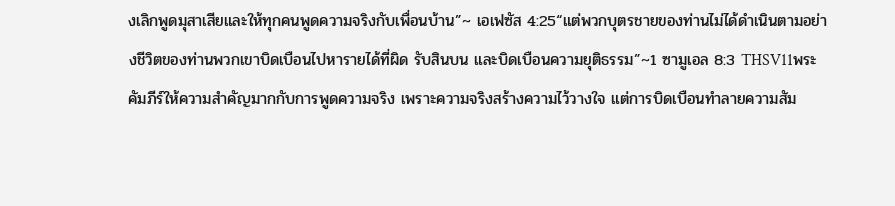งเลิกพูดมุสาเสียและให้ทุกคนพูดความจริงกับเพื่อนบ้าน”~ เอเฟซัส 4:25“แต่พวกบุตรชายของท่านไม่ได้ดำเนินตามอย่างชีวิตของท่านพวกเขาบิดเบือนไปหารายได้ที่ผิด รับสินบน และบิดเบือนความยุติธรรม”~1 ซามูเอล 8:3 THSV11พระคัมภีร์ให้ความสำคัญมากกับการพูดความจริง เพราะความจริงสร้างความไว้วางใจ แต่การบิดเบือนทำลายความสัม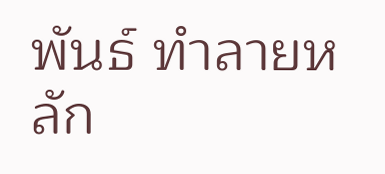พันธ์ ทำลายหลัก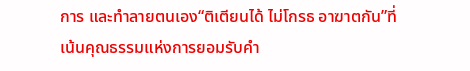การ และทำลายตนเอง“ติเตียนได้ ไม่โกรธ อาฆาตกัน”ที่เน้นคุณธรรมแห่งการยอมรับคำ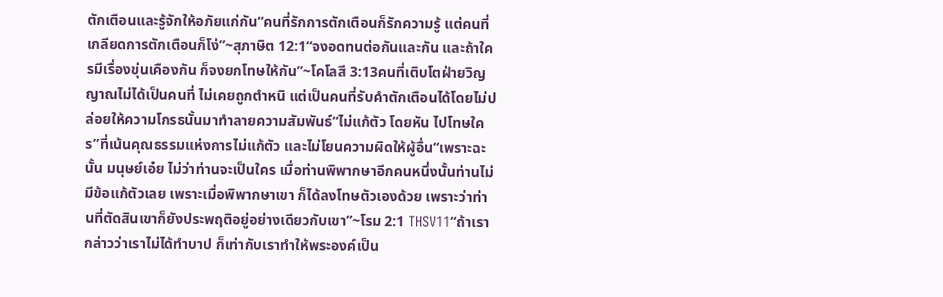ตักเตือนและรู้จักให้อภัยแก่กัน“คนที่รักการตักเตือนก็รักความรู้ แต่คนที่เกลียดการตักเตือนก็โง่”~สุภาษิต 12:1“จงอดทนต่อกันและกัน และถ้าใครมีเรื่องขุ่นเคืองกัน ก็จงยกโทษให้กัน”~โคโลสี 3:13คนที่เติบโตฝ่ายวิญญาณไม่ได้เป็นคนที่ ไม่เคยถูกตำหนิ แต่เป็นคนที่รับคำตักเตือนได้โดยไม่ปล่อยให้ความโกรธนั้นมาทำลายความสัมพันธ์“ไม่แก้ตัว โดยหัน ไปโทษใคร”ที่เน้นคุณธรรมแห่งการไม่แก้ตัว และไม่โยนความผิดให้ผู้อื่น“เพราะฉะนั้น มนุษย์เอ๋ย ไม่ว่าท่านจะเป็นใคร เมื่อท่านพิพากษาอีกคนหนึ่งนั้นท่านไม่มีข้อแก้ตัวเลย เพราะเมื่อพิพากษาเขา ก็ได้ลงโทษตัวเองด้วย เพราะว่าท่านที่ตัดสินเขาก็ยังประพฤติอยู่อย่างเดียวกับเขา”~โรม 2:1 THSV11“ถ้าเรากล่าวว่าเราไม่ได้ทำบาป ก็เท่ากับเราทำให้พระองค์เป็น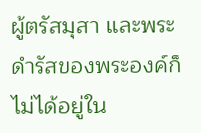ผู้ตรัสมุสา และพระดำรัสของพระองค์ก็ไม่ได้อยู่ใน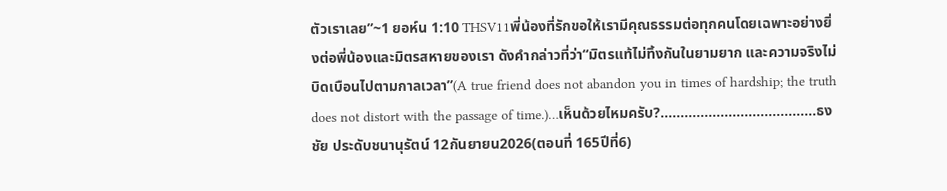ตัวเราเลย”~1 ยอห์น 1:10 THSV11พี่น้องที่รักขอให้เรามีคุณธรรมต่อทุกคนโดยเฉพาะอย่างยิ่งต่อพี่น้องและมิตรสหายของเรา ดังคำกล่าวที่ว่า“มิตรแท้ไม่ทิ้งกันในยามยาก และความจริงไม่บิดเบือนไปตามกาลเวลา”(A true friend does not abandon you in times of hardship; the truth does not distort with the passage of time.)…เห็นด้วยไหมครับ?…………………………………ธงชัย ประดับชนานุรัตน์ 12กันยายน2026(ตอนที่ 165ปีที่6)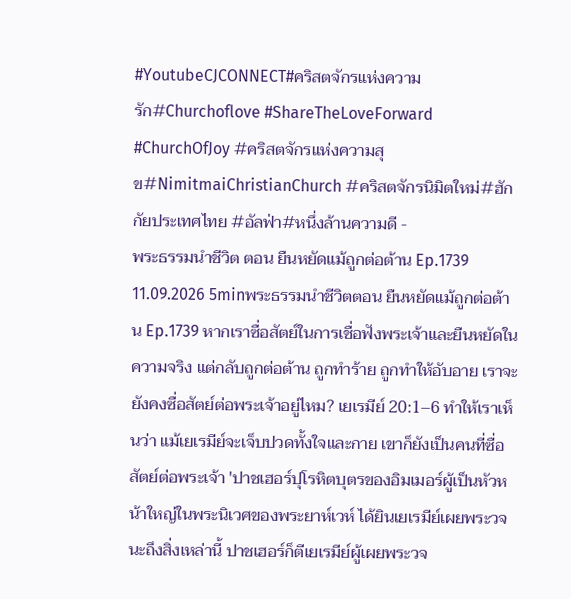#YoutubeCJCONNECT#คริสตจักรแห่งความรัก#Churchoflove #ShareTheLoveForward #ChurchOfJoy #คริสตจักรแห่งความสุข#NimitmaiChristianChurch #คริสตจักรนิมิตใหม่#ฮักกัยประเทศไทย #อัลฟ่า#หนึ่งล้านความดี -
พระธรรมนำชีวิต ตอน ยืนหยัดแม้ถูกต่อต้าน Ep.1739 11.09.2026 5minพระธรรมนำชีวิตตอน ยืนหยัดแม้ถูกต่อต้าน Ep.1739 หากเราซื่อสัตย์ในการเชื่อฟังพระเจ้าและยืนหยัดในความจริง แต่กลับถูกต่อต้าน ถูกทำร้าย ถูกทำให้อับอาย เราจะยังคงซื่อสัตย์ต่อพระเจ้าอยู่ไหม? เยเรมีย์ 20:1–6 ทำให้เราเห็นว่า แม้เยเรมีย์จะเจ็บปวดทั้งใจและกาย เขาก็ยังเป็นคนที่ซื่อสัตย์ต่อพระเจ้า 'ปาชเฮอร์ปุโรหิตบุตรของอิมเมอร์ผู้เป็นหัวหน้าใหญ่ในพระนิเวศของพระยาห์เวห์ ได้ยินเยเรมีย์เผยพระวจนะถึงสิ่งเหล่านี้ ปาชเฮอร์ก็ตีเยเรมีย์ผู้เผยพระวจ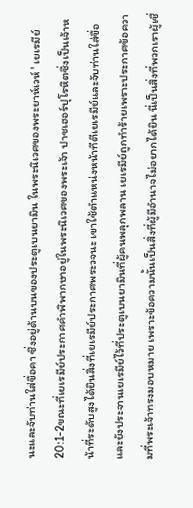นะและจับท่านใส่ขื่อคา ซึ่งอยู่ด้านบนของประตูเบนยามิน ในพระนิเวศของพระยาห์เวห์ ' เยเรมีย์ 20:1-2ขณะที่เยเรมีย์ประกาศคำพิพากษาอยู่ในพระนิเวศของพระเจ้า ปาชเฮอร์ปุโรหิตซึ่งเป็นเจ้าหน้าที่ระดับสูงได้ยินสิ่งที่เยเรมีย์ประกาศพระวจนะ เขาใช้ตำแหน่งหน้าทีตีเยเรมีย์และจับท่านใส่ขื่อ และยังประจานเยเรมีย์ไว้ที่ประตูเบนยามินที่ผู้คนพลุกพลาน เยเรมีย์ถูกทำร้ายเพราะประกาศข้อความที่พระเจ้าทรงมอบหมาย เพราะข้อความนั้นเป็นสิ่งที่ผู้มีอำนาจไม่อยากได้ยิน นี่เป็นสิ่งที่พวกเราผู้เชื่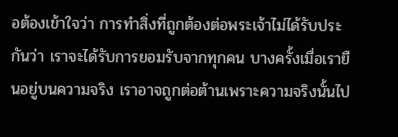อต้องเข้าใจว่า การทำสิ่งที่ถูกต้องต่อพระเจ้าไม่ได้รับประกันว่า เราจะได้รับการยอมรับจากทุกคน บางครั้งเมื่อเรายืนอยู่บนความจริง เราอาจถูกต่อต้านเพราะความจริงนั้นไป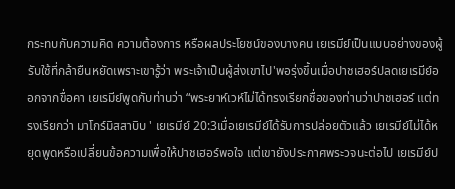กระทบกับความคิด ความต้องการ หรือผลประโยชน์ของบางคน เยเรมีย์เป็นแบบอย่างของผู้รับใช้ที่กล้ายืนหยัดเพราะเขารู้ว่า พระเจ้าเป็นผู้ส่งเขาไป'พอรุ่งขึ้นเมื่อปาชเฮอร์ปลดเยเรมีย์ออกจากขื่อคา เยเรมีย์พูดกับท่านว่า “พระยาห์เวห์ไม่ได้ทรงเรียกชื่อของท่านว่าปาชเฮอร์ แต่ทรงเรียกว่า มาโกร์มิสสาบิบ ' เยเรมีย์ 20:3เมื่อเยเรมีย์ได้รับการปล่อยตัวแล้ว เยเรมีย์ไม่ได้หยุดพูดหรือเปลี่ยนข้อความเพื่อให้ปาชเฮอร์พอใจ แต่เขายังประกาศพระวจนะต่อไป เยเรมีย์ป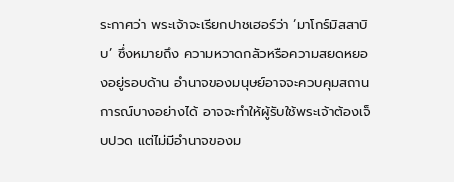ระกาศว่า พระเจ้าจะเรียกปาชเฮอร์ว่า ‘มาโกร์มิสสาบิบ’ ซึ่งหมายถึง ความหวาดกลัวหรือความสยดหยองอยู่รอบด้าน อำนาจของมนุษย์อาจจะควบคุมสถานการณ์บางอย่างได้ อาจจะทำให้ผู้รับใช้พระเจ้าต้องเจ็บปวด แต่ไม่มีอำนาจของม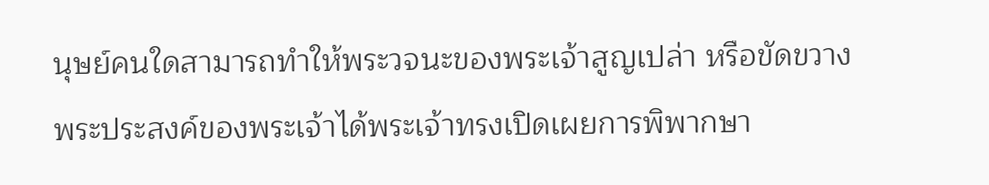นุษย์คนใดสามารถทำให้พระวจนะของพระเจ้าสูญเปล่า หรือขัดขวางพระประสงค์ของพระเจ้าได้พระเจ้าทรงเปิดเผยการพิพากษา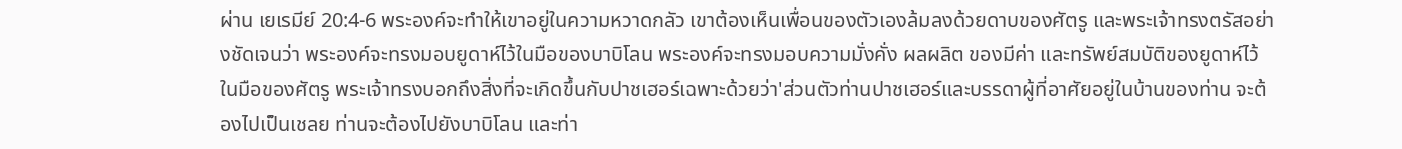ผ่าน เยเรมีย์ 20:4-6 พระองค์จะทำให้เขาอยู่ในความหวาดกลัว เขาต้องเห็นเพื่อนของตัวเองล้มลงด้วยดาบของศัตรู และพระเจ้าทรงตรัสอย่างชัดเจนว่า พระองค์จะทรงมอบยูดาห์ไว้ในมือของบาบิโลน พระองค์จะทรงมอบความมั่งคั่ง ผลผลิต ของมีค่า และทรัพย์สมบัติของยูดาห์ไว้ในมือของศัตรู พระเจ้าทรงบอกถึงสิ่งที่จะเกิดขึ้นกับปาชเฮอร์เฉพาะด้วยว่า'ส่วนตัวท่านปาชเฮอร์และบรรดาผู้ที่อาศัยอยู่ในบ้านของท่าน จะต้องไปเป็นเชลย ท่านจะต้องไปยังบาบิโลน และท่า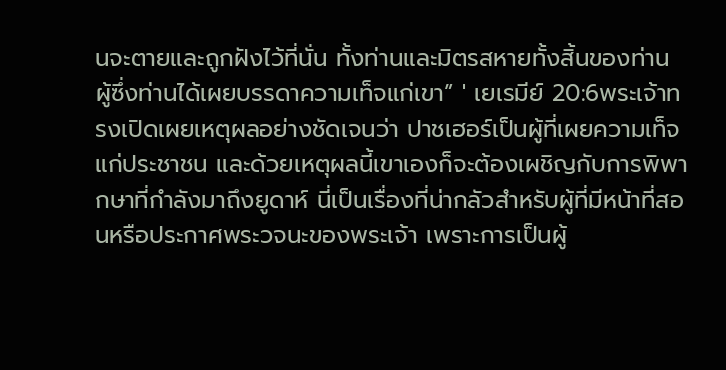นจะตายและถูกฝังไว้ที่นั่น ทั้งท่านและมิตรสหายทั้งสิ้นของท่าน ผู้ซึ่งท่านได้เผยบรรดาความเท็จแก่เขา” ' เยเรมีย์ 20:6พระเจ้าทรงเปิดเผยเหตุผลอย่างชัดเจนว่า ปาชเฮอร์เป็นผู้ที่เผยความเท็จแก่ประชาชน และด้วยเหตุผลนี้เขาเองก็จะต้องเผชิญกับการพิพากษาที่กำลังมาถึงยูดาห์ นี่เป็นเรื่องที่น่ากลัวสำหรับผู้ที่มีหน้าที่สอนหรือประกาศพระวจนะของพระเจ้า เพราะการเป็นผู้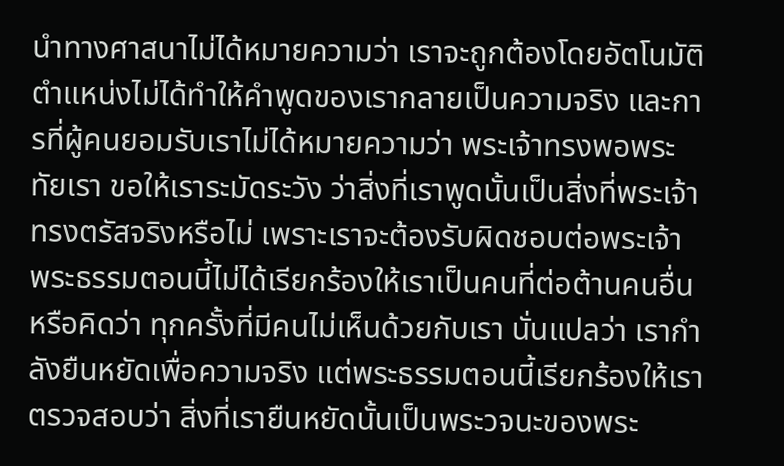นำทางศาสนาไม่ได้หมายความว่า เราจะถูกต้องโดยอัตโนมัติ ตำแหน่งไม่ได้ทำให้คำพูดของเรากลายเป็นความจริง และการที่ผู้คนยอมรับเราไม่ได้หมายความว่า พระเจ้าทรงพอพระทัยเรา ขอให้เราระมัดระวัง ว่าสิ่งที่เราพูดนั้นเป็นสิ่งที่พระเจ้าทรงตรัสจริงหรือไม่ เพราะเราจะต้องรับผิดชอบต่อพระเจ้า พระธรรมตอนนี้ไม่ได้เรียกร้องให้เราเป็นคนที่ต่อต้านคนอื่น หรือคิดว่า ทุกครั้งที่มีคนไม่เห็นด้วยกับเรา นั่นแปลว่า เรากำลังยืนหยัดเพื่อความจริง แต่พระธรรมตอนนี้เรียกร้องให้เราตรวจสอบว่า สิ่งที่เรายืนหยัดนั้นเป็นพระวจนะของพระ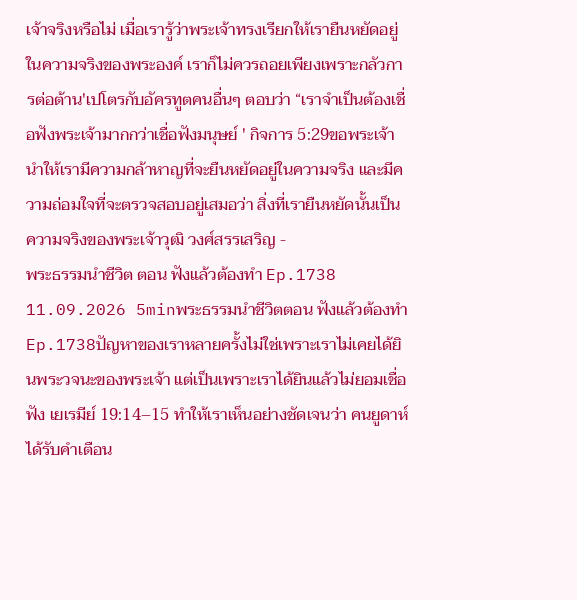เจ้าจริงหรือไม่ เมื่อเรารู้ว่าพระเจ้าทรงเรียกให้เรายืนหยัดอยู่ในความจริงของพระองค์ เราก็ไม่ควรถอยเพียงเพราะกลัวการต่อต้าน'เปโตรกับอัครทูตคนอื่นๆ ตอบว่า “เราจำเป็นต้องเชื่อฟังพระเจ้ามากกว่าเชื่อฟังมนุษย์ ' กิจการ 5:29ขอพระเจ้านำให้เรามีความกล้าหาญที่จะยืนหยัดอยู่ในความจริง และมีความถ่อมใจที่จะตรวจสอบอยู่เสมอว่า สิ่งที่เรายืนหยัดนั้นเป็นความจริงของพระเจ้าวุฒิ วงศ์สรรเสริญ -
พระธรรมนำชีวิต ตอน ฟังแล้วต้องทำ Ep.1738 11.09.2026 5minพระธรรมนำชีวิตตอน ฟังแล้วต้องทำ Ep.1738ปัญหาของเราหลายครั้งไม่ใช่เพราะเราไม่เคยได้ยินพระวจนะของพระเจ้า แต่เป็นเพราะเราได้ยินแล้วไม่ยอมเชื่อฟัง เยเรมีย์ 19:14–15 ทำให้เราเห็นอย่างชัดเจนว่า คนยูดาห์ได้รับคำเตือน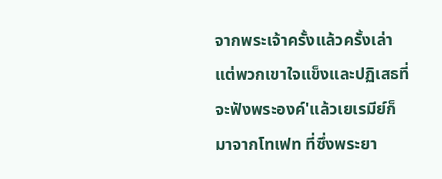จากพระเจ้าครั้งแล้วครั้งเล่า แต่พวกเขาใจแข็งและปฏิเสธที่จะฟังพระองค์'แล้วเยเรมีย์ก็มาจากโทเฟท ที่ซึ่งพระยา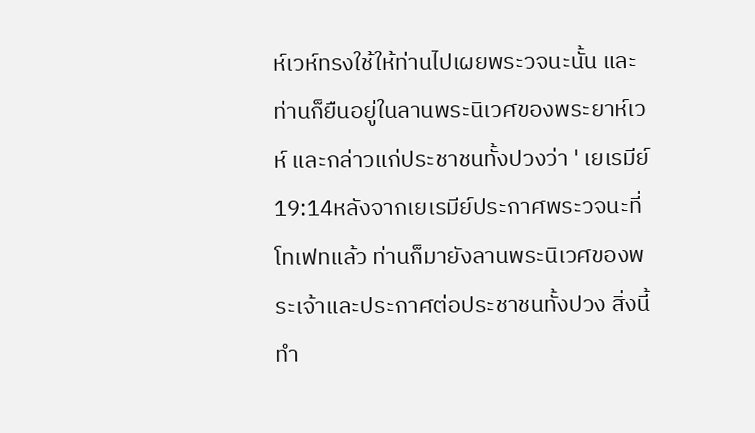ห์เวห์ทรงใช้ให้ท่านไปเผยพระวจนะนั้น และท่านก็ยืนอยู่ในลานพระนิเวศของพระยาห์เวห์ และกล่าวแก่ประชาชนทั้งปวงว่า ' เยเรมีย์ 19:14หลังจากเยเรมีย์ประกาศพระวจนะที่โทเฟทแล้ว ท่านก็มายังลานพระนิเวศของพระเจ้าและประกาศต่อประชาชนทั้งปวง สิ่งนี้ทำ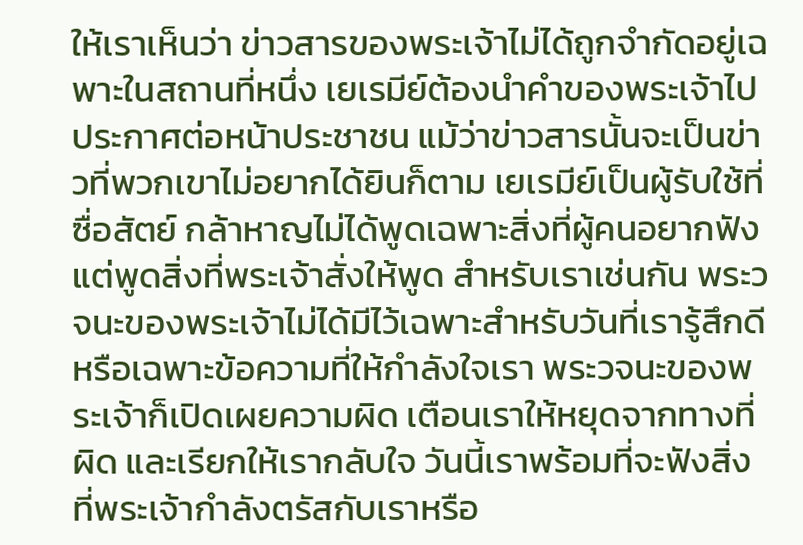ให้เราเห็นว่า ข่าวสารของพระเจ้าไม่ได้ถูกจำกัดอยู่เฉพาะในสถานที่หนึ่ง เยเรมีย์ต้องนำคำของพระเจ้าไปประกาศต่อหน้าประชาชน แม้ว่าข่าวสารนั้นจะเป็นข่าวที่พวกเขาไม่อยากได้ยินก็ตาม เยเรมีย์เป็นผู้รับใช้ที่ซื่อสัตย์ กล้าหาญไม่ได้พูดเฉพาะสิ่งที่ผู้คนอยากฟัง แต่พูดสิ่งที่พระเจ้าสั่งให้พูด สำหรับเราเช่นกัน พระวจนะของพระเจ้าไม่ได้มีไว้เฉพาะสำหรับวันที่เรารู้สึกดี หรือเฉพาะข้อความที่ให้กำลังใจเรา พระวจนะของพระเจ้าก็เปิดเผยความผิด เตือนเราให้หยุดจากทางที่ผิด และเรียกให้เรากลับใจ วันนี้เราพร้อมที่จะฟังสิ่งที่พระเจ้ากำลังตรัสกับเราหรือ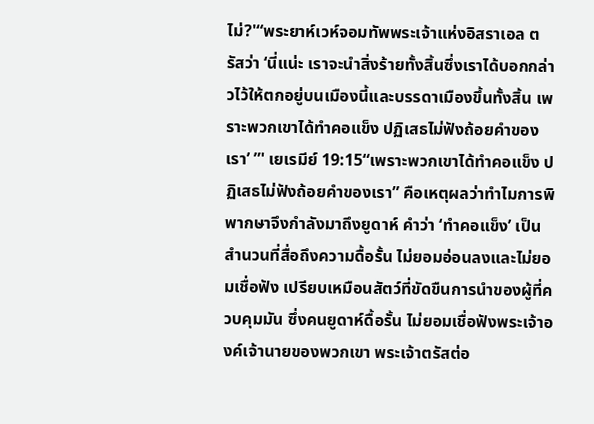ไม่?'“พระยาห์เวห์จอมทัพพระเจ้าแห่งอิสราเอล ตรัสว่า ‘นี่แน่ะ เราจะนำสิ่งร้ายทั้งสิ้นซึ่งเราได้บอกกล่าวไว้ให้ตกอยู่บนเมืองนี้และบรรดาเมืองขึ้นทั้งสิ้น เพราะพวกเขาได้ทำคอแข็ง ปฏิเสธไม่ฟังถ้อยคำของเรา’ ”' เยเรมีย์ 19:15“เพราะพวกเขาได้ทำคอแข็ง ปฏิเสธไม่ฟังถ้อยคำของเรา” คือเหตุผลว่าทำไมการพิพากษาจึงกำลังมาถึงยูดาห์ คำว่า ‘ทำคอแข็ง’ เป็นสำนวนที่สื่อถึงความดื้อรั้น ไม่ยอมอ่อนลงและไม่ยอมเชื่อฟัง เปรียบเหมือนสัตว์ที่ขัดขืนการนำของผู้ที่ควบคุมมัน ซึ่งคนยูดาห์ดื้อรั้น ไม่ยอมเชื่อฟังพระเจ้าองค์เจ้านายของพวกเขา พระเจ้าตรัสต่อ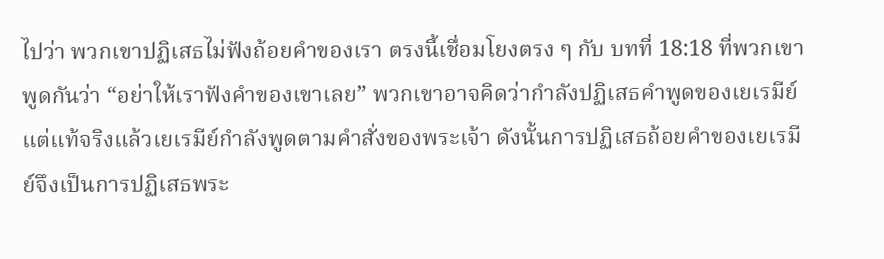ไปว่า พวกเขาปฏิเสธไม่ฟังถ้อยคำของเรา ตรงนี้เชื่อมโยงตรง ๆ กับ บทที่ 18:18 ที่พวกเขาพูดกันว่า “อย่าให้เราฟังคำของเขาเลย” พวกเขาอาจคิดว่ากำลังปฏิเสธคำพูดของเยเรมีย์ แต่แท้จริงแล้วเยเรมีย์กำลังพูดตามคำสั่งของพระเจ้า ดังนั้นการปฏิเสธถ้อยคำของเยเรมีย์จึงเป็นการปฏิเสธพระ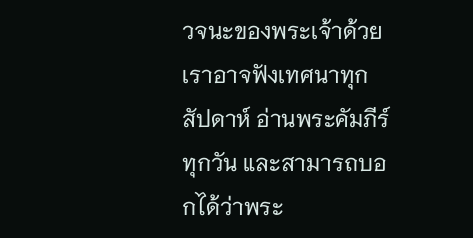วจนะของพระเจ้าด้วย เราอาจฟังเทศนาทุกสัปดาห์ อ่านพระคัมภีร์ทุกวัน และสามารถบอกได้ว่าพระ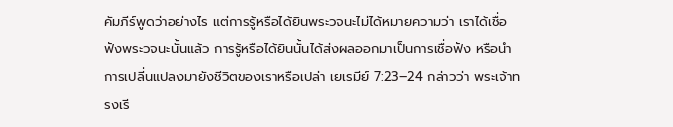คัมภีร์พูดว่าอย่างไร แต่การรู้หรือได้ยินพระวจนะไม่ได้หมายความว่า เราได้เชื่อฟังพระวจนะนั้นแล้ว การรู้หรือได้ยินนั้นได้ส่งผลออกมาเป็นการเชื่อฟัง หรือนำการเปลี่นแปลงมายังชีวิตของเราหรือเปล่า เยเรมีย์ 7:23–24 กล่าวว่า พระเจ้าทรงเรี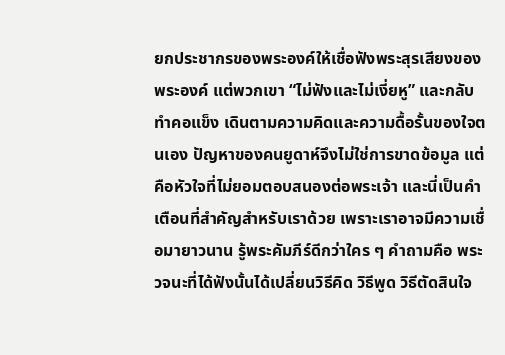ยกประชากรของพระองค์ให้เชื่อฟังพระสุรเสียงของพระองค์ แต่พวกเขา “ไม่ฟังและไม่เงี่ยหู” และกลับทำคอแข็ง เดินตามความคิดและความดื้อรั้นของใจตนเอง ปัญหาของคนยูดาห์จึงไม่ใช่การขาดข้อมูล แต่คือหัวใจที่ไม่ยอมตอบสนองต่อพระเจ้า และนี่เป็นคำเตือนที่สำคัญสำหรับเราด้วย เพราะเราอาจมีความเชื่อมายาวนาน รู้พระคัมภีร์ดีกว่าใคร ๆ คำถามคือ พระวจนะที่ได้ฟังนั้นได้เปลี่ยนวิธีคิด วิธีพูด วิธีตัดสินใจ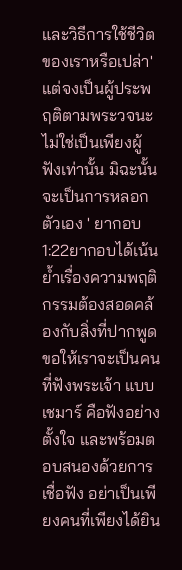และวิธีการใช้ชีวิต ของเราหรือเปล่า'แต่จงเป็นผู้ประพฤติตามพระวจนะ ไม่ใช่เป็นเพียงผู้ฟังเท่านั้น มิฉะนั้นจะเป็นการหลอกตัวเอง ' ยากอบ 1:22ยากอบได้เน้นย้ำเรื่องความพฤติกรรมต้องสอดคล้องกับสิ่งที่ปากพูด ขอให้เราจะเป็นคนที่ฟังพระเจ้า แบบเชมาร์ คือฟังอย่างตั้งใจ และพร้อมตอบสนองด้วยการเชื่อฟัง อย่าเป็นเพียงคนที่เพียงได้ยิน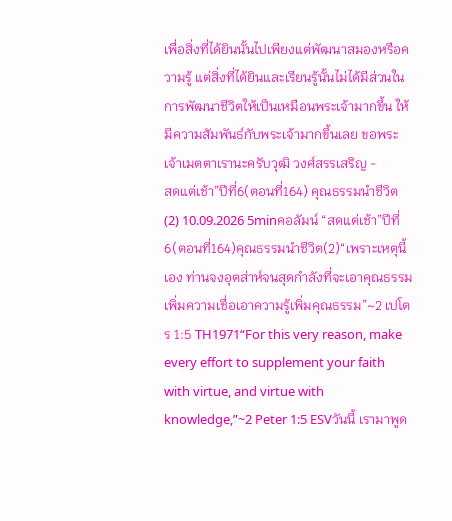เพื่อสิ่งที่ได้ยินนั้นไปเพียงแต่พัฒนาสมองหรือความรู้ แต่สิ่งที่ได้ยินและเรียนรู้นั้นไม่ได้มีส่วนในการพัฒนาชีวิตให้เป็นเหมือนพระเจ้ามากขึ้น ให้มีความสัมพันธ์กับพระเจ้ามากขึ้นเลย ขอพระเจ้าเมตตาเรานะครับวุฒิ วงศ์สรรเสริญ -
สดแต่เช้า”ปีที่6(ตอนที่164) คุณธรรมนำชีวิต(2) 10.09.2026 5minคอลัมน์ “สดแต่เช้า”ปีที่6(ตอนที่164)คุณธรรมนำชีวิต(2)“เพราะเหตุนี้เอง ท่านจงอุตส่าห์จนสุดกำลังที่จะเอาคุณธรรมเพิ่มความเชื่อเอาความรู้เพิ่มคุณธรรม”~2 เปโตร 1:5 TH1971“For this very reason, make every effort to supplement your faith with virtue, and virtue with knowledge,”~2 Peter 1:5 ESVวันนี้ เรามาพูด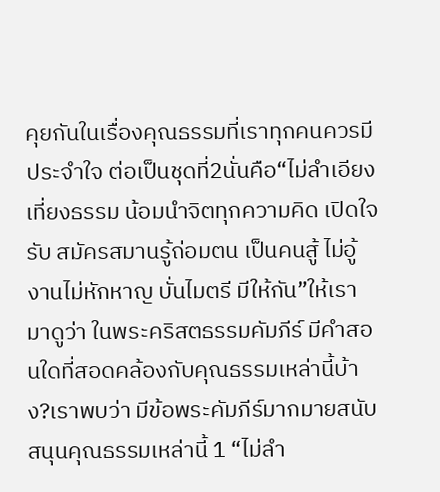คุยกันในเรื่องคุณธรรมที่เราทุกคนควรมีประจำใจ ต่อเป็นชุดที่2นั่นคือ“ไม่ลำเอียง เที่ยงธรรม น้อมนำจิตทุกความคิด เปิดใจรับ สมัครสมานรู้ถ่อมตน เป็นคนสู้ ไม่อู้งานไม่หักหาญ บั่นไมตรี มีให้กัน”ให้เรามาดูว่า ในพระคริสตธรรมคัมภีร์ มีคำสอนใดที่สอดคล้องกับคุณธรรมเหล่านี้บ้าง?เราพบว่า มีข้อพระคัมภีร์มากมายสนับสนุนคุณธรรมเหล่านี้ 1 “ไม่ลำ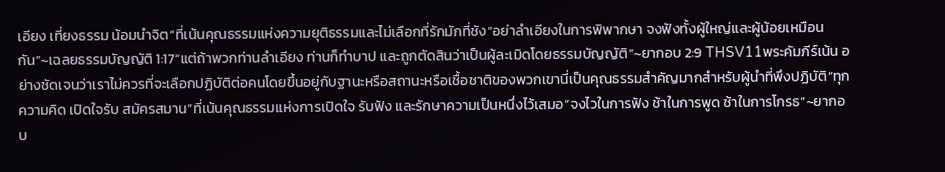เอียง เที่ยงธรรม น้อมนำจิต“ที่เน้นคุณธรรมแห่งความยุติธรรมและไม่เลือกที่รักมักที่ชัง“อย่าลำเอียงในการพิพากษา จงฟังทั้งผู้ใหญ่และผู้น้อยเหมือนกัน”~เฉลยธรรมบัญญัติ 1:17“แต่ถ้าพวกท่านลำเอียง ท่านก็ทำบาป และถูกตัดสินว่าเป็นผู้ละเมิดโดยธรรมบัญญัติ”~ยากอบ 2:9 THSV11พระคัมภีร์เน้น อย่างชัดเจนว่าเราไม่ควรที่จะเลือกปฏิบัติต่อคนโดยขึ้นอยู่กับฐานะหรือสถานะหรือเชื้อชาติของพวกเขานี่เป็นคุณธรรมสำคัญมากสำหรับผู้นำที่พึงปฏิบัติ“ทุกความคิด เปิดใจรับ สมัครสมาน”ที่เน้นคุณธรรมแห่งการเปิดใจ รับฟัง และรักษาความเป็นหนึ่งไว้เสมอ“จงไวในการฟัง ช้าในการพูด ช้าในการโกรธ”~ยากอบ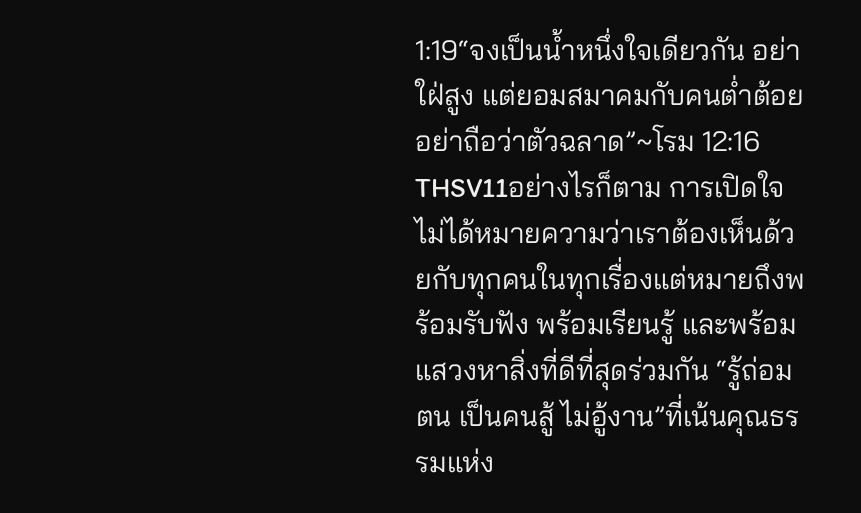1:19“จงเป็นน้ำหนึ่งใจเดียวกัน อย่าใฝ่สูง แต่ยอมสมาคมกับคนต่ำต้อย อย่าถือว่าตัวฉลาด”~โรม 12:16 THSV11อย่างไรก็ตาม การเปิดใจไม่ได้หมายความว่าเราต้องเห็นด้วยกับทุกคนในทุกเรื่องแต่หมายถึงพร้อมรับฟัง พร้อมเรียนรู้ และพร้อมแสวงหาสิ่งที่ดีที่สุดร่วมกัน “รู้ถ่อมตน เป็นคนสู้ ไม่อู้งาน”ที่เน้นคุณธรรมแห่ง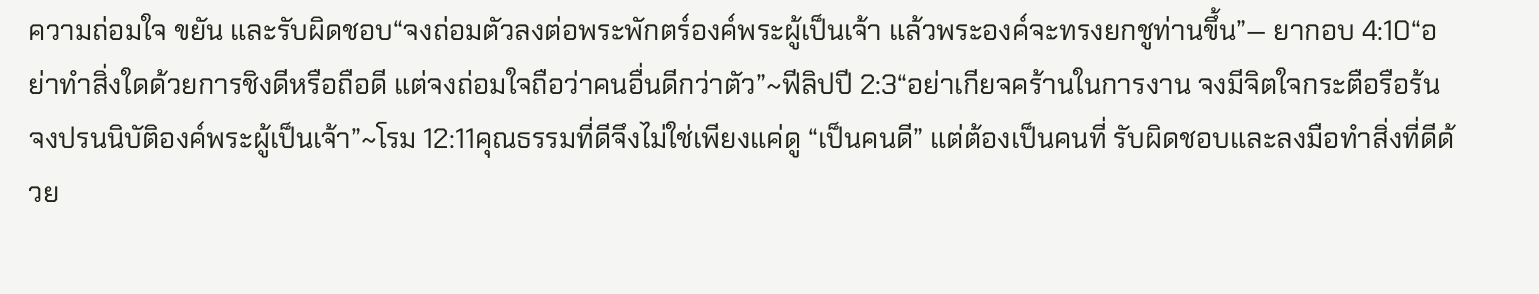ความถ่อมใจ ขยัน และรับผิดชอบ“จงถ่อมตัวลงต่อพระพักตร์องค์พระผู้เป็นเจ้า แล้วพระองค์จะทรงยกชูท่านขึ้น”— ยากอบ 4:10“อย่าทำสิ่งใดด้วยการชิงดีหรือถือดี แต่จงถ่อมใจถือว่าคนอื่นดีกว่าตัว”~ฟีลิปปี 2:3“อย่าเกียจคร้านในการงาน จงมีจิตใจกระตือรือร้น จงปรนนิบัติองค์พระผู้เป็นเจ้า”~โรม 12:11คุณธรรมที่ดีจึงไม่ใช่เพียงแค่ดู “เป็นคนดี” แต่ต้องเป็นคนที่ รับผิดชอบและลงมือทำสิ่งที่ดีด้วย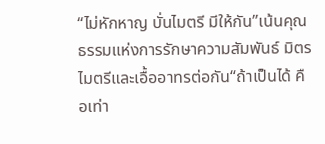“ไม่หักหาญ บั่นไมตรี มีให้กัน”เน้นคุณธรรมแห่งการรักษาความสัมพันธ์ มิตรไมตรีและเอื้ออาทรต่อกัน“ถ้าเป็นได้ คือเท่า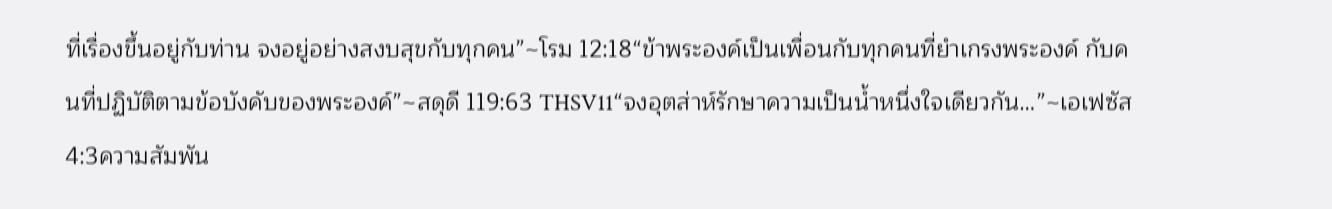ที่เรื่องขึ้นอยู่กับท่าน จงอยู่อย่างสงบสุขกับทุกคน”~โรม 12:18“ข้าพระองค์เป็นเพื่อนกับทุกคนที่ยำเกรงพระองค์ กับคนที่ปฏิบัติตามข้อบังคับของพระองค์”~สดุดี 119:63 THSV11“จงอุตส่าห์รักษาความเป็นน้ำหนึ่งใจเดียวกัน…”~เอเฟซัส 4:3ความสัมพัน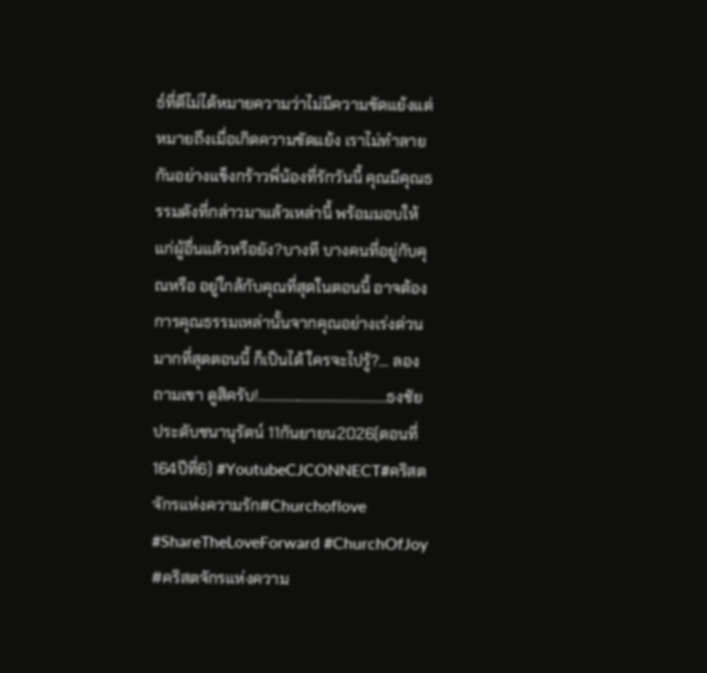ธ์ที่ดีไม่ได้หมายความว่าไม่มีความขัดแย้งแต่หมายถึงเมื่อเกิดความขัดแย้ง เราไม่ทำลายกันอย่างแข็งกร้าวพี่น้องที่รักวันนี้ คุณมีคุณธรรมดังที่กล่าวมาแล้วเหล่านี้ พร้อมมอบให้แก่ผู้อื่นแล้วหรือยัง?บางที บางคนที่อยู่กับคุณหรือ อยู่ใกล้กับคุณที่สุดในตอนนี้ อาจต้องการคุณธรรมเหล่านั้นจากคุณอย่างเร่งด่วนมากที่สุดตอนนี้ ก็เป็นได้ ใครจะไปรู้?… ลองถามเขา ดูสิครับ!…………………………………ธงชัย ประดับชนานุรัตน์ 11กันยายน2026(ตอนที่ 164ปีที่6) #YoutubeCJCONNECT#คริสตจักรแห่งความรัก#Churchoflove #ShareTheLoveForward #ChurchOfJoy #คริสตจักรแห่งความ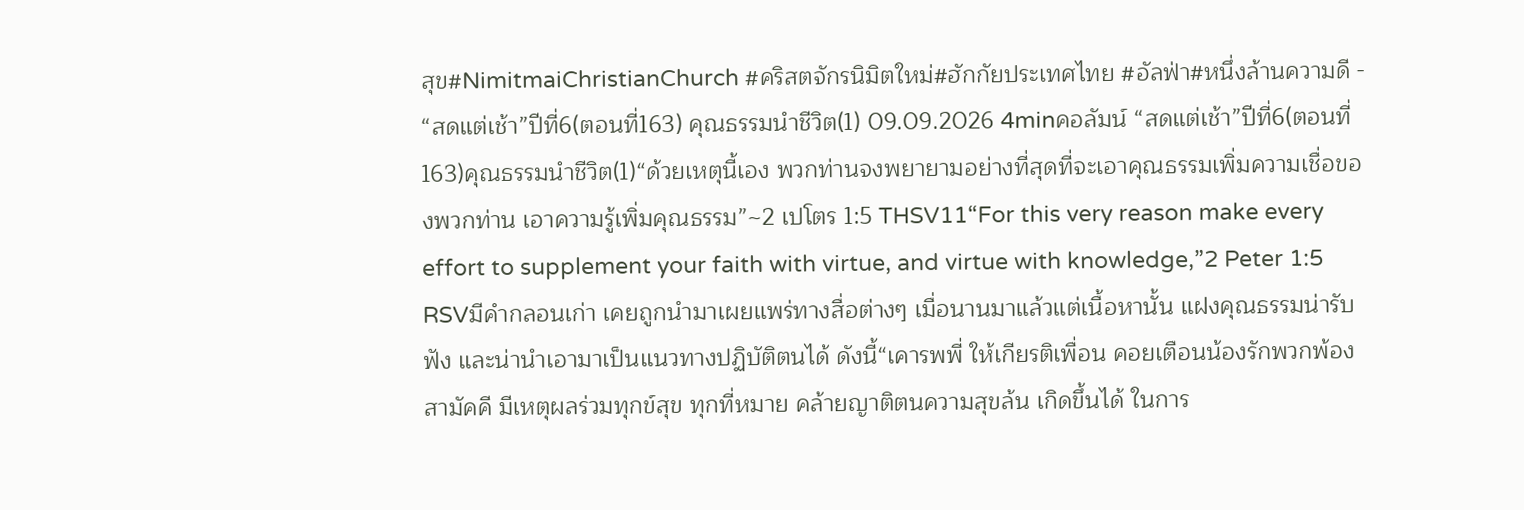สุข#NimitmaiChristianChurch #คริสตจักรนิมิตใหม่#ฮักกัยประเทศไทย #อัลฟ่า#หนึ่งล้านความดี -
“สดแต่เช้า”ปีที่6(ตอนที่163) คุณธรรมนำชีวิต(1) 09.09.2026 4minคอลัมน์ “สดแต่เช้า”ปีที่6(ตอนที่163)คุณธรรมนำชีวิต(1)“ด้วยเหตุนี้เอง พวกท่านจงพยายามอย่างที่สุดที่จะเอาคุณธรรมเพิ่มความเชื่อของพวกท่าน เอาความรู้เพิ่มคุณธรรม”~2 เปโตร 1:5 THSV11“For this very reason make every effort to supplement your faith with virtue, and virtue with knowledge,”2 Peter 1:5 RSVมีคำกลอนเก่า เคยถูกนำมาเผยแพร่ทางสื่อต่างๆ เมื่อนานมาแล้วแต่เนื้อหานั้น แฝงคุณธรรมน่ารับฟัง และน่านำเอามาเป็นแนวทางปฏิบัติตนได้ ดังนี้“เคารพพี่ ให้เกียรติเพื่อน คอยเตือนน้องรักพวกพ้อง สามัคคี มีเหตุผลร่วมทุกข์สุข ทุกที่หมาย คล้ายญาติตนความสุขล้น เกิดขึ้นได้ ในการ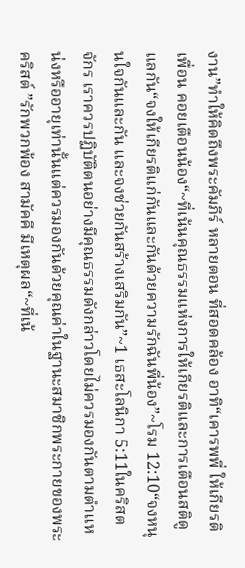งาน”ทำให้คิดถึงพระคัมภีร์ หลายตอน ที่สอดคล้อง อาทิ“เคารพพี่ ให้เกียรติเพื่อน คอยเตือนน้อง“~ที่เน้นคุณธรรมแห่งการให้เกียรติและการเตือนสติดูแลกัน“จงให้เกียรติแก่กันและกันด้วยความรักฉันพี่น้อง”~โรม 12:10“จงหนุนใจกันและกัน และจงช่วยกันสร้างเสริมกัน”~1 เธสะโลนิกา 5:11ในคริสตจักร เราควรปฏิบัติตนอย่างมีคุณธรรมดังกล่าวโดยไม่ควรมองกันตามตำแหน่งหรืออายุเท่านั้นแต่ควรมองกันด้วยคุณค่าในฐานะสมาชิกพระกายของพระคริสต์ ”รักพวกพ้อง สามัคคี มีเหตุผล“~ที่เน้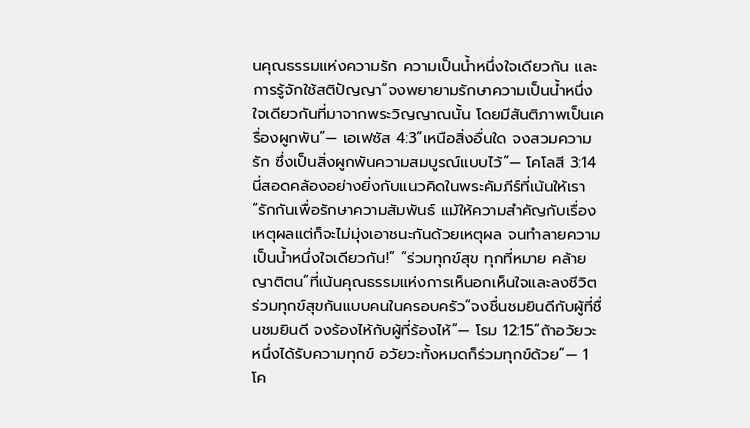นคุณธรรมแห่งความรัก ความเป็นน้ำหนึ่งใจเดียวกัน และการรู้จักใช้สติปัญญา“จงพยายามรักษาความเป็นน้ำหนึ่งใจเดียวกันที่มาจากพระวิญญาณนั้น โดยมีสันติภาพเป็นเครื่องผูกพัน”— เอเฟซัส 4:3“เหนือสิ่งอื่นใด จงสวมความรัก ซึ่งเป็นสิ่งผูกพันความสมบูรณ์แบบไว้”— โคโลสี 3:14นี่สอดคล้องอย่างยิ่งกับแนวคิดในพระคัมภีร์ที่เน้นให้เรา“รักกันเพื่อรักษาความสัมพันธ์ แม้ให้ความสำคัญกับเรื่องเหตุผลแต่ก็จะไม่มุ่งเอาชนะกันด้วยเหตุผล จนทำลายความเป็นน้ำหนึ่งใจเดียวกัน!” “ร่วมทุกข์สุข ทุกที่หมาย คล้ายญาติตน”ที่เน้นคุณธรรมแห่งการเห็นอกเห็นใจและลงชีวิตร่วมทุกข์สุขกันแบบคนในครอบครัว“จงชื่นชมยินดีกับผู้ที่ชื่นชมยินดี จงร้องไห้กับผู้ที่ร้องไห้”— โรม 12:15“ถ้าอวัยวะหนึ่งได้รับความทุกข์ อวัยวะทั้งหมดก็ร่วมทุกข์ด้วย”— 1 โค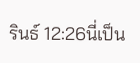รินธ์ 12:26นี่เป็น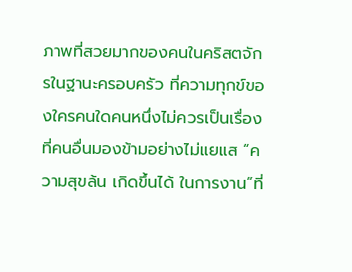ภาพที่สวยมากของคนในคริสตจักรในฐานะครอบครัว ที่ความทุกข์ของใครคนใดคนหนึ่งไม่ควรเป็นเรื่องที่คนอื่นมองข้ามอย่างไม่แยแส “ความสุขล้น เกิดขึ้นได้ ในการงาน”ที่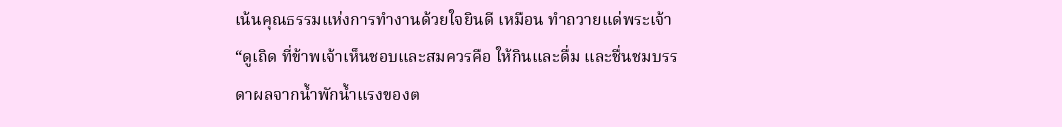เน้นคุณธรรมแห่งการทำงานด้วยใจยินดี เหมือน ทำถวายแด่พระเจ้า“ดูเถิด ที่ข้าพเจ้าเห็นชอบและสมควรคือ ให้กินและดื่ม และชื่นชมบรรดาผลจากน้ำพักน้ำแรงของต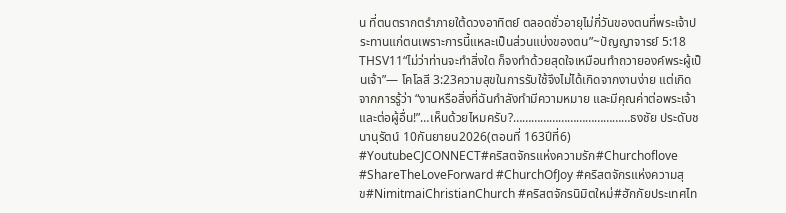น ที่ตนตรากตรำภายใต้ดวงอาทิตย์ ตลอดชั่วอายุไม่กี่วันของตนที่พระเจ้าประทานแก่ตนเพราะการนี้แหละเป็นส่วนแบ่งของตน”~ปัญญาจารย์ 5:18 THSV11“ไม่ว่าท่านจะทำสิ่งใด ก็จงทำด้วยสุดใจเหมือนทำถวายองค์พระผู้เป็นเจ้า”— โคโลสี 3:23ความสุขในการรับใช้จึงไม่ได้เกิดจากงานง่าย แต่เกิดจากการรู้ว่า “งานหรือสิ่งที่ฉันกำลังทำมีความหมาย และมีคุณค่าต่อพระเจ้าและต่อผู้อื่น!”…เห็นด้วยไหมครับ?…………………………………ธงชัย ประดับชนานุรัตน์ 10กันยายน2026(ตอนที่ 163ปีที่6) #YoutubeCJCONNECT#คริสตจักรแห่งความรัก#Churchoflove #ShareTheLoveForward #ChurchOfJoy #คริสตจักรแห่งความสุข#NimitmaiChristianChurch #คริสตจักรนิมิตใหม่#ฮักกัยประเทศไท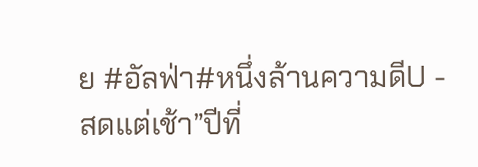ย #อัลฟ่า#หนึ่งล้านความดีU -
สดแต่เช้า”ปีที่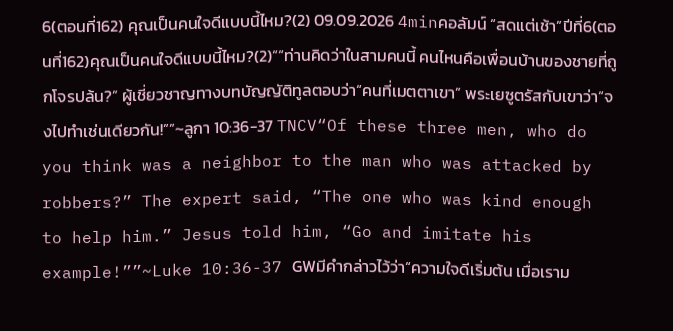6(ตอนที่162) คุณเป็นคนใจดีแบบนี้ไหม?(2) 09.09.2026 4minคอลัมน์ “สดแต่เช้า”ปีที่6(ตอนที่162)คุณเป็นคนใจดีแบบนี้ไหม?(2)““ท่านคิดว่าในสามคนนี้ คนไหนคือเพื่อนบ้านของชายที่ถูกโจรปล้น?” ผู้เชี่ยวชาญทางบทบัญญัติทูลตอบว่า“คนที่เมตตาเขา” พระเยซูตรัสกับเขาว่า“จงไปทำเช่นเดียวกัน!””~ลูกา 10:36-37 TNCV“Of these three men, who do you think was a neighbor to the man who was attacked by robbers?” The expert said, “The one who was kind enough to help him.” Jesus told him, “Go and imitate his example!””~Luke 10:36-37 GWมีคำกล่าวไว้ว่า“ความใจดีเริ่มต้น เมื่อเราม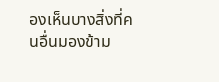องเห็นบางสิ่งที่คนอื่นมองข้าม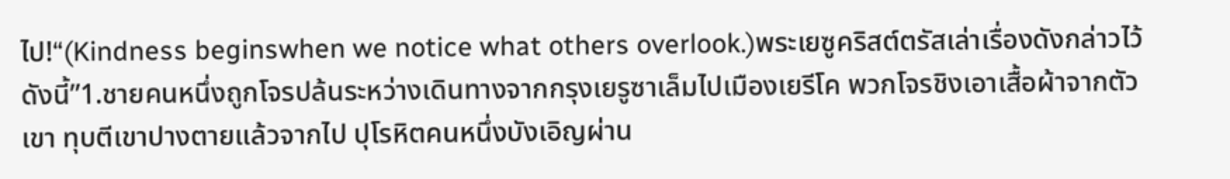ไป!“(Kindness beginswhen we notice what others overlook.)พระเยซูคริสต์ตรัสเล่าเรื่องดังกล่าวไว้ดังนี้”1.ชายคนหนึ่งถูกโจรปล้นระหว่างเดินทางจากกรุงเยรูซาเล็มไปเมืองเยรีโค พวกโจรชิงเอาเสื้อผ้าจากตัวเขา ทุบตีเขาปางตายแล้วจากไป ปุโรหิตคนหนึ่งบังเอิญผ่าน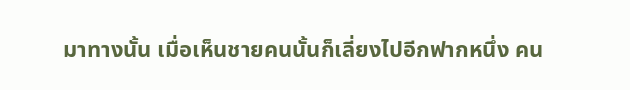มาทางนั้น เมื่อเห็นชายคนนั้นก็เลี่ยงไปอีกฟากหนึ่ง คน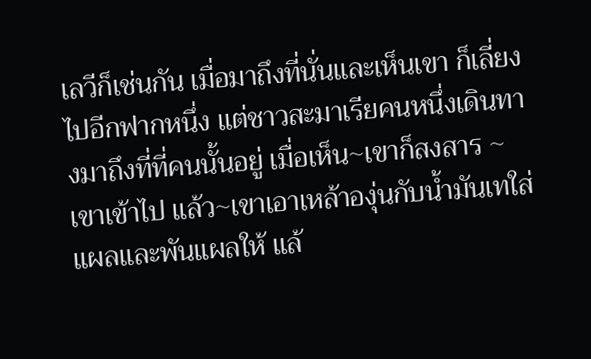เลวีก็เช่นกัน เมื่อมาถึงที่นั่นและเห็นเขา ก็เลี่ยงไปอีกฟากหนึ่ง แต่ชาวสะมาเรียคนหนึ่งเดินทางมาถึงที่ที่คนนั้นอยู่ เมื่อเห็น~เขาก็สงสาร ~เขาเข้าไป แล้ว~เขาเอาเหล้าองุ่นกับน้ำมันเทใส่แผลและพันแผลให้ แล้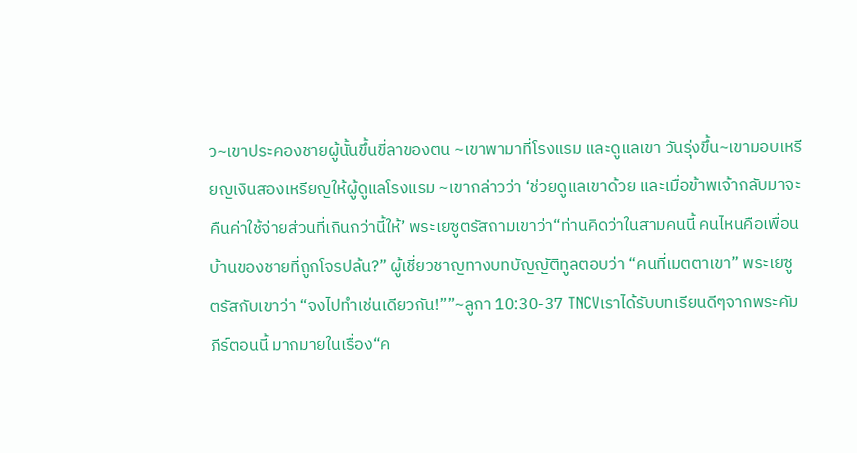ว~เขาประคองชายผู้นั้นขึ้นขี่ลาของตน ~เขาพามาที่โรงแรม และดูแลเขา วันรุ่งขึ้น~เขามอบเหรียญเงินสองเหรียญให้ผู้ดูแลโรงแรม ~เขากล่าวว่า ‘ช่วยดูแลเขาด้วย และเมื่อข้าพเจ้ากลับมาจะคืนค่าใช้จ่ายส่วนที่เกินกว่านี้ให้’ พระเยซูตรัสถามเขาว่า“ท่านคิดว่าในสามคนนี้ คนไหนคือเพื่อนบ้านของชายที่ถูกโจรปล้น?” ผู้เชี่ยวชาญทางบทบัญญัติทูลตอบว่า “คนที่เมตตาเขา” พระเยซูตรัสกับเขาว่า “จงไปทำเช่นเดียวกัน!””~ลูกา 10:30-37 TNCVเราได้รับบทเรียนดีๆจากพระคัมภีร์ตอนนี้ มากมายในเรื่อง“ค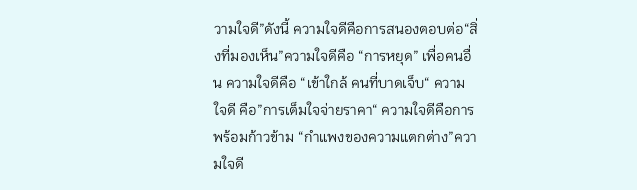วามใจดี”ดังนี้ ความใจดีคือการสนองตอบต่อ“สิ่งที่มองเห็น”ความใจดีคือ “การหยุด” เพื่อคนอื่น ความใจดีคือ “เข้าใกล้ คนที่บาดเจ็บ“ ความใจดี คือ”การเต็มใจจ่ายราคา“ ความใจดีคือการพร้อมก้าวข้าม “กำแพงของความแตกต่าง”ความใจดี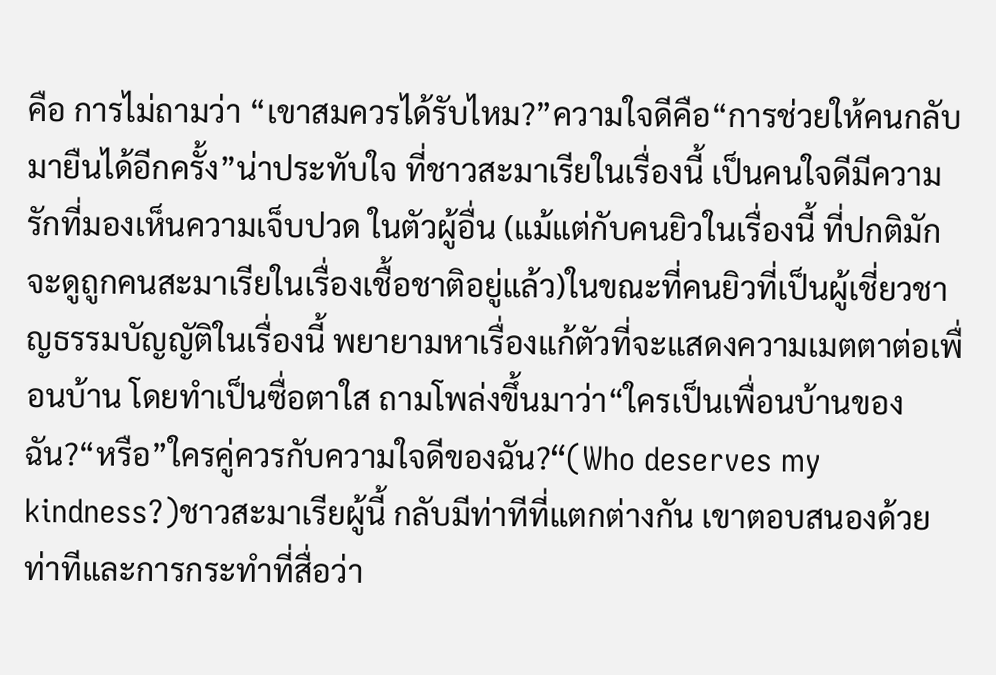คือ การไม่ถามว่า “เขาสมควรได้รับไหม?”ความใจดีคือ“การช่วยให้คนกลับมายืนได้อีกครั้ง”น่าประทับใจ ที่ชาวสะมาเรียในเรื่องนี้ เป็นคนใจดีมีความรักที่มองเห็นความเจ็บปวด ในตัวผู้อื่น (แม้แต่กับคนยิวในเรื่องนี้ ที่ปกติมักจะดูถูกคนสะมาเรียในเรื่องเชื้อชาติอยู่แล้ว)ในขณะที่คนยิวที่เป็นผู้เชี่ยวชาญธรรมบัญญัติในเรื่องนี้ พยายามหาเรื่องแก้ตัวที่จะแสดงความเมตตาต่อเพื่อนบ้าน โดยทำเป็นซื่อตาใส ถามโพล่งขึ้นมาว่า“ใครเป็นเพื่อนบ้านของฉัน?“หรือ”ใครคู่ควรกับความใจดีของฉัน?“(Who deserves my kindness?)ชาวสะมาเรียผู้นี้ กลับมีท่าทีที่แตกต่างกัน เขาตอบสนองด้วยท่าทีและการกระทำที่สื่อว่า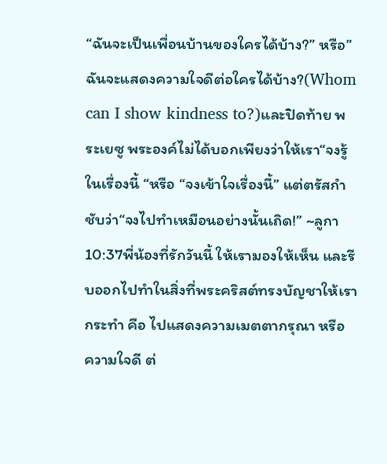“ฉันจะเป็นเพื่อนบ้านของใครได้บ้าง?” หรือ”ฉันจะแสดงความใจดีต่อใครได้บ้าง?(Whom can I show kindness to?)และปิดท้าย พระเยซู พระองค์ไม่ได้บอกเพียงว่าให้เรา“จงรู้ในเรื่องนี้ “หรือ “จงเข้าใจเรื่องนี้” แต่ตรัสกำชับว่า“จงไปทำเหมือนอย่างนั้นเถิด!” ~ลูกา 10:37พี่น้องที่รักวันนี้ ให้เรามองให้เห็น และรีบออกไปทำในสิ่งที่พระคริสต์ทรงบัญชาให้เรากระทำ คือ ไปแสดงความเมตตากรุณา หรือ ความใจดี ต่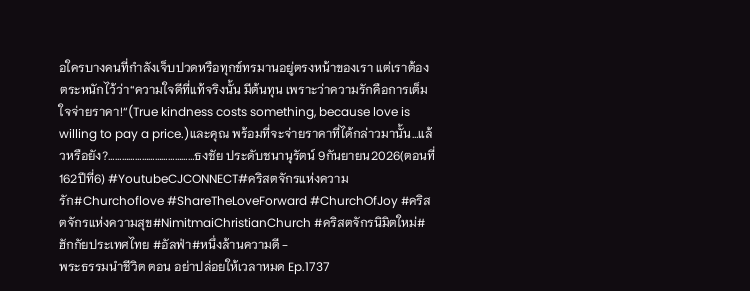อใครบางคนที่กำลังเจ็บปวดหรือทุกข์ทรมานอยู่ตรงหน้าของเรา แต่เราต้องตระหนักไว้ว่า“ความใจดีที่แท้จริงนั้น มีต้นทุน เพราะว่าความรักคือการเต็มใจจ่ายราคา!“(True kindness costs something, because love is willing to pay a price.)และคุณ พร้อมที่จะจ่ายราคาที่ได้กล่าวมานั้น…แล้วหรือยัง?…………………………………ธงชัย ประดับชนานุรัตน์ 9กันยายน2026(ตอนที่ 162ปีที่6) #YoutubeCJCONNECT#คริสตจักรแห่งความรัก#Churchoflove #ShareTheLoveForward #ChurchOfJoy #คริสตจักรแห่งความสุข#NimitmaiChristianChurch #คริสตจักรนิมิตใหม่#ฮักกัยประเทศไทย #อัลฟ่า#หนึ่งล้านความดี -
พระธรรมนำชีวิต ตอน อย่าปล่อยให้เวลาหมด Ep.1737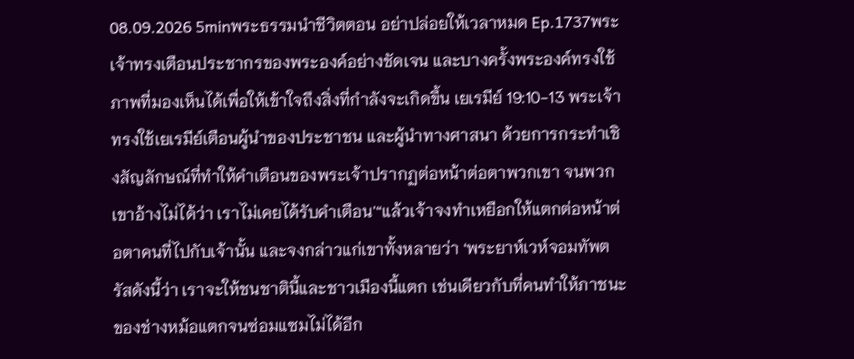08.09.2026 5minพระธรรมนำชีวิตตอน อย่าปล่อยให้เวลาหมด Ep.1737พระเจ้าทรงเตือนประชากรของพระองค์อย่างชัดเจน และบางครั้งพระองค์ทรงใช้ภาพที่มองเห็นได้เพื่อให้เข้าใจถึงสิ่งที่กำลังจะเกิดขึ้น เยเรมีย์ 19:10-13 พระเจ้าทรงใช้เยเรมีย์เตือนผู้นำของประชาชน และผู้นำทางศาสนา ด้วยการกระทำเชิงสัญลักษณ์ที่ทำให้คำเตือนของพระเจ้าปรากฏต่อหน้าต่อตาพวกเขา จนพวกเขาอ้างไม่ได้ว่า เราไม่เคยได้รับคำเตือน'“แล้วเจ้าจงทำเหยือกให้แตกต่อหน้าต่อตาคนที่ไปกับเจ้านั้น และจงกล่าวแก่เขาทั้งหลายว่า ‘พระยาห์เวห์จอมทัพตรัสดังนี้ว่า เราจะให้ชนชาตินี้และชาวเมืองนี้แตก เช่นเดียวกับที่คนทำให้ภาชนะของช่างหม้อแตกจนซ่อมแซมไม่ได้อีก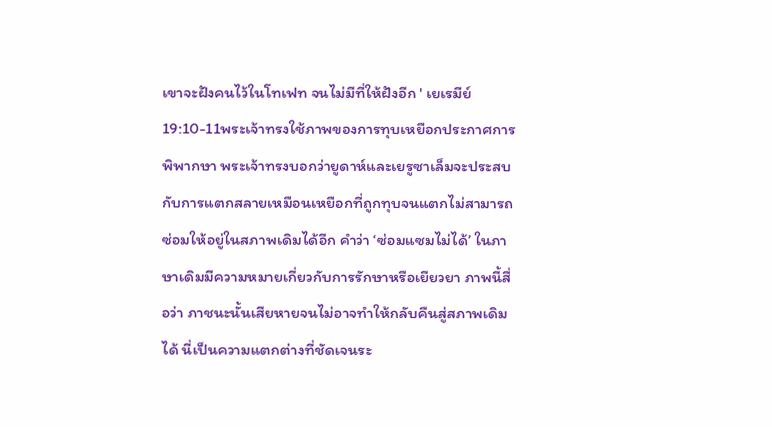เขาจะฝังคนไว้ในโทเฟท จนไม่มีที่ให้ฝังอีก ' เยเรมีย์ 19:10-11พระเจ้าทรงใช้ภาพของการทุบเหยือกประกาศการพิพากษา พระเจ้าทรงบอกว่ายูดาห์และเยรูซาเล็มจะประสบกับการแตกสลายเหมือนเหยือกที่ถูกทุบจนแตกไม่สามารถซ่อมให้อยู่ในสภาพเดิมได้อีก คำว่า ‘ซ่อมแซมไม่ได้’ ในภาษาเดิมมีความหมายเกี่ยวกับการรักษาหรือเยียวยา ภาพนี้สื่อว่า ภาชนะนั้นเสียหายจนไม่อาจทำให้กลับคืนสู่สภาพเดิมได้ นี่เป็นความแตกต่างที่ชัดเจนระ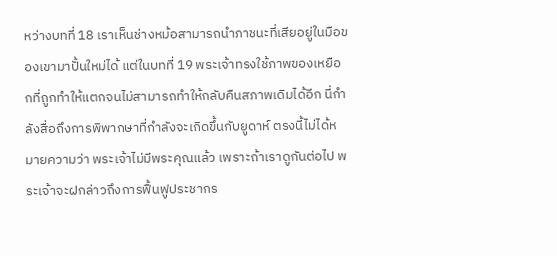หว่างบทที่ 18 เราเห็นช่างหม้อสามารถนำภาชนะที่เสียอยู่ในมือของเขามาปั้นใหม่ได้ แต่ในบทที่ 19 พระเจ้าทรงใช้ภาพของเหยือกที่ถูกทำให้แตกจนไม่สามารถทำให้กลับคืนสภาพเดิมได้อีก นี่กำลังสื่อถึงการพิพากษาที่กำลังจะเกิดขึ้นกับยูดาห์ ตรงนี้ไม่ได้หมายความว่า พระเจ้าไม่มีพระคุณแล้ว เพราะถ้าเราดูกันต่อไป พระเจ้าจะฝกล่าวถึงการฟื้นฟูประชากร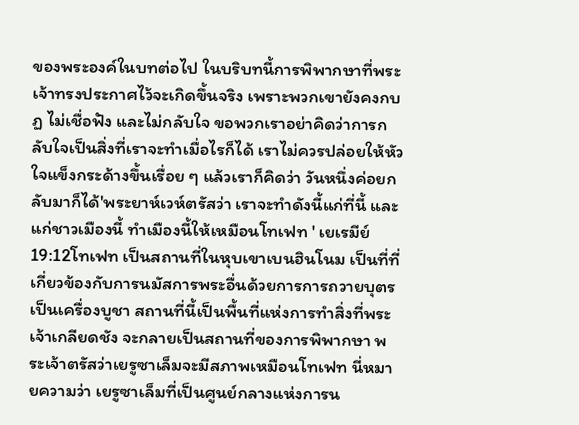ของพระองค์ในบทต่อไป ในบริบทนี้การพิพากษาที่พระเจ้าทรงประกาศไว้จะเกิดขึ้นจริง เพราะพวกเขายังคงกบฏ ไม่เชื่อฟัง และไม่กลับใจ ขอพวกเราอย่าคิดว่าการกลับใจเป็นสิ่งที่เราจะทำเมื่อไรก็ได้ เราไม่ควรปล่อยให้หัวใจแข็งกระด้างขึ้นเรื่อย ๆ แล้วเราก็คิดว่า วันหนึ่งค่อยกลับมาก็ได้'พระยาห์เวห์ตรัสว่า เราจะทำดังนี้แก่ที่นี้ และแก่ชาวเมืองนี้ ทำเมืองนี้ให้เหมือนโทเฟท ' เยเรมีย์ 19:12โทเฟท เป็นสถานที่ในหุบเขาเบนฮินโนม เป็นที่ที่เกี่ยวข้องกับการนมัสการพระอื่นด้วยการการถวายบุตรเป็นเครื่องบูชา สถานที่นี้เป็นพื้นที่แห่งการทำสิ่งที่พระเจ้าเกลียดชัง จะกลายเป็นสถานที่ของการพิพากษา พระเจ้าตรัสว่าเยรูซาเล็มจะมีสภาพเหมือนโทเฟท นี่หมายความว่า เยรูซาเล็มที่เป็นศูนย์กลางแห่งการน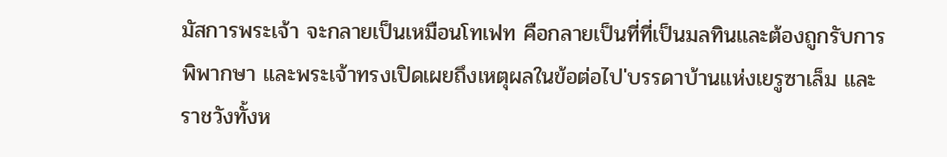มัสการพระเจ้า จะกลายเป็นเหมือนโทเฟท คือกลายเป็นที่ที่เป็นมลทินและต้องถูกรับการพิพากษา และพระเจ้าทรงเปิดเผยถึงเหตุผลในข้อต่อไป'บรรดาบ้านแห่งเยรูซาเล็ม และราชวังทั้งห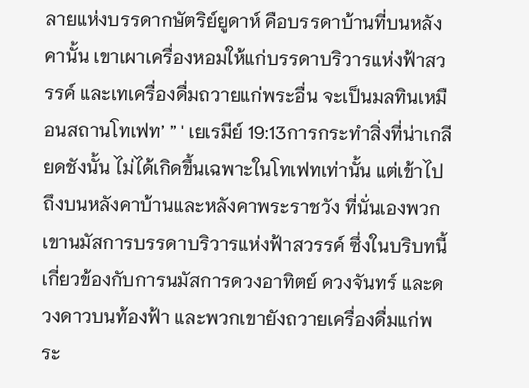ลายแห่งบรรดากษัตริย์ยูดาห์ คือบรรดาบ้านที่บนหลังคานั้น เขาเผาเครื่องหอมให้แก่บรรดาบริวารแห่งฟ้าสวรรค์ และเทเครื่องดื่มถวายแก่พระอื่น จะเป็นมลทินเหมือนสถานโทเฟท’ ” ' เยเรมีย์ 19:13การกระทำสิ่งที่น่าเกลียดชังนั้น ไม่ได้เกิดขึ้นเฉพาะในโทเฟทเท่านั้น แต่เข้าไปถึงบนหลังคาบ้านและหลังคาพระราชวัง ที่นั่นเองพวกเขานมัสการบรรดาบริวารแห่งฟ้าสวรรค์ ซึ่งในบริบทนี้เกี่ยวข้องกับการนมัสการดวงอาทิตย์ ดวงจันทร์ และดวงดาวบนท้องฟ้า และพวกเขายังถวายเครื่องดื่มแก่พระ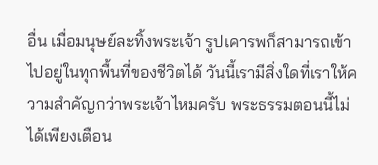อื่น เมื่อมนุษย์ละทิ้งพระเจ้า รูปเคารพก็สามารถเข้าไปอยู่ในทุกพื้นที่ของชีวิตได้ วันนี้เรามีสิ่งใดที่เราให้ความสำคัญกว่าพระเจ้าไหมครับ พระธรรมตอนนี้ไม่ได้เพียงเตือน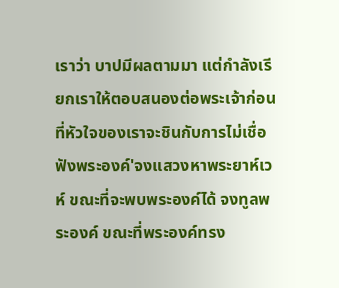เราว่า บาปมีผลตามมา แต่กำลังเรียกเราให้ตอบสนองต่อพระเจ้าก่อนที่หัวใจของเราจะชินกับการไม่เชื่อฟังพระองค์'จงแสวงหาพระยาห์เวห์ ขณะที่จะพบพระองค์ได้ จงทูลพระองค์ ขณะที่พระองค์ทรง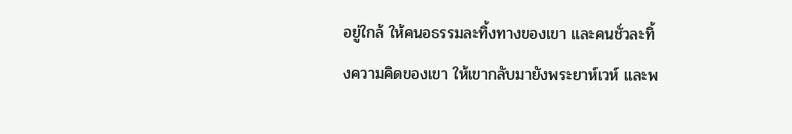อยู่ใกล้ ให้คนอธรรมละทิ้งทางของเขา และคนชั่วละทิ้งความคิดของเขา ให้เขากลับมายังพระยาห์เวห์ และพ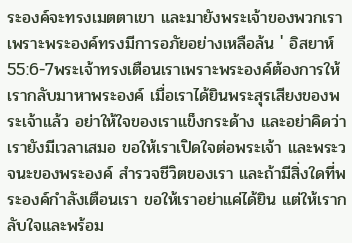ระองค์จะทรงเมตตาเขา และมายังพระเจ้าของพวกเรา เพราะพระองค์ทรงมีการอภัยอย่างเหลือล้น ' อิสยาห์ 55:6-7พระเจ้าทรงเตือนเราเพราะพระองค์ต้องการให้เรากลับมาหาพระองค์ เมื่อเราได้ยินพระสุรเสียงของพระเจ้าแล้ว อย่าให้ใจของเราแข็งกระด้าง และอย่าคิดว่าเรายังมีเวลาเสมอ ขอให้เราเปิดใจต่อพระเจ้า และพระวจนะของพระองค์ สำรวจชีวิตของเรา และถ้ามีสิ่งใดที่พระองค์กำลังเตือนเรา ขอให้เราอย่าแค่ได้ยิน แต่ให้เรากลับใจและพร้อม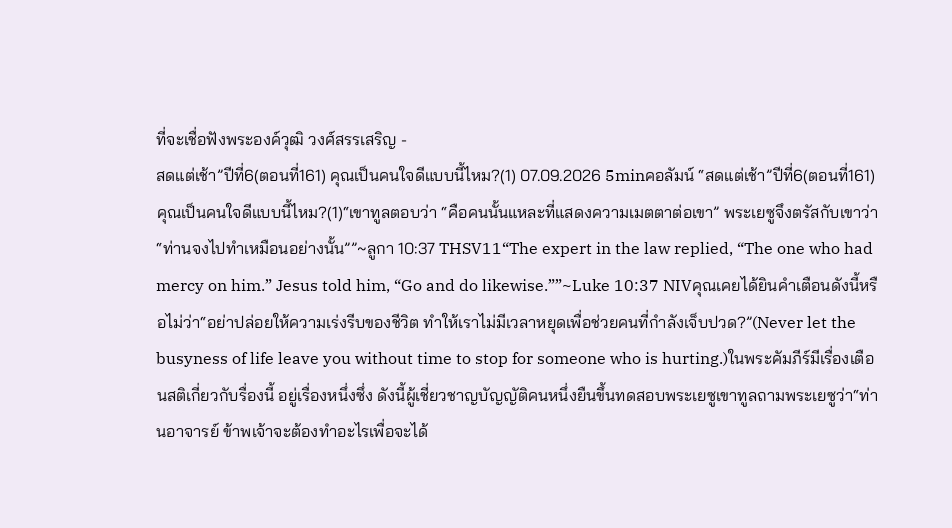ที่จะเชื่อฟังพระองค์วุฒิ วงศ์สรรเสริญ -
สดแต่เช้า”ปีที่6(ตอนที่161) คุณเป็นคนใจดีแบบนี้ไหม?(1) 07.09.2026 5minคอลัมน์ “สดแต่เช้า”ปีที่6(ตอนที่161)คุณเป็นคนใจดีแบบนี้ไหม?(1)“เขาทูลตอบว่า “คือคนนั้นแหละที่แสดงความเมตตาต่อเขา” พระเยซูจึงตรัสกับเขาว่า “ท่านจงไปทำเหมือนอย่างนั้น””~ลูกา 10:37 THSV11“The expert in the law replied, “The one who had mercy on him.” Jesus told him, “Go and do likewise.””~Luke 10:37 NIVคุณเคยได้ยินคำเตือนดังนี้หรือไม่ว่า“อย่าปล่อยให้ความเร่งรีบของชีวิต ทำให้เราไม่มีเวลาหยุดเพื่อช่วยคนที่กำลังเจ็บปวด?”(Never let the busyness of life leave you without time to stop for someone who is hurting.)ในพระคัมภีร์มีเรื่องเตือนสติเกี่ยวกับรื่องนี้ อยู่เรื่องหนึ่งซึ่ง ดังนี้ผู้เชี่ยวชาญบัญญัติคนหนึ่งยืนขึ้นทดสอบพระเยซูเขาทูลถามพระเยซูว่า“ท่านอาจารย์ ข้าพเจ้าจะต้องทำอะไรเพื่อจะได้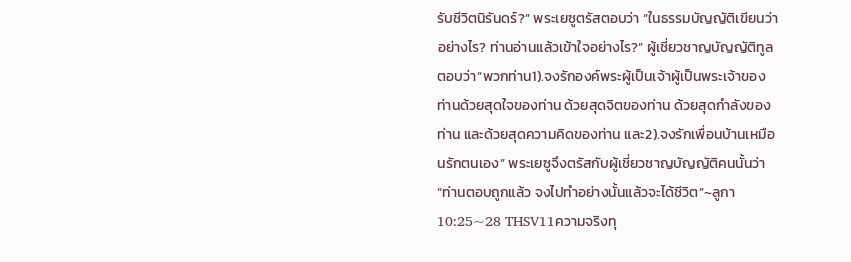รับชีวิตนิรันดร์?” พระเยซูตรัสตอบว่า “ในธรรมบัญญัติเขียนว่าอย่างไร? ท่านอ่านแล้วเข้าใจอย่างไร?” ผู้เชี่ยวชาญบัญญัติทูลตอบว่า“พวกท่าน1).จงรักองค์พระผู้เป็นเจ้าผู้เป็นพระเจ้าของท่านด้วยสุดใจของท่าน ด้วยสุดจิตของท่าน ด้วยสุดกำลังของท่าน และด้วยสุดความคิดของท่าน และ2).จงรักเพื่อนบ้านเหมือนรักตนเอง” พระเยซูจึงตรัสกับผู้เชี่ยวชาญบัญญัติคนนั้นว่า “ท่านตอบถูกแล้ว จงไปทำอย่างนั้นแล้วจะได้ชีวิต”~ลูกา 10:25~28 THSV11ความจริงทุ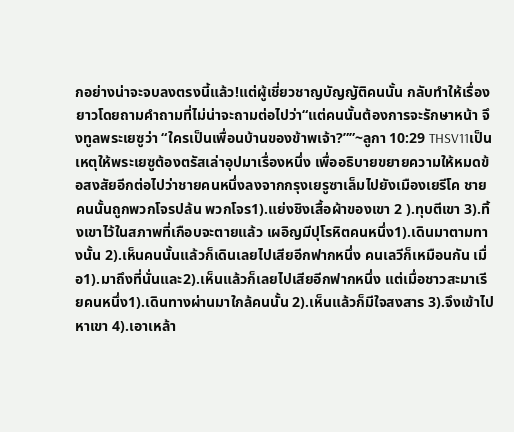กอย่างน่าจะจบลงตรงนี้แล้ว!แต่ผู้เชี่ยวชาญบัญญัติคนนั้น กลับทำให้เรื่องยาวโดยถามคำถามที่ไม่น่าจะถามต่อไปว่า“แต่คนนั้นต้องการจะรักษาหน้า จึงทูลพระเยซูว่า “ใครเป็นเพื่อนบ้านของข้าพเจ้า?””~ลูกา 10:29 THSV11เป็นเหตุให้พระเยซูต้องตรัสเล่าอุปมาเรื่องหนึ่ง เพื่ออธิบายขยายความให้หมดข้อสงสัยอีกต่อไปว่าชายคนหนึ่งลงจากกรุงเยรูซาเล็มไปยังเมืองเยรีโค ชายคนนั้นถูกพวกโจรปล้น พวกโจร1).แย่งชิงเสื้อผ้าของเขา 2 ).ทุบตีเขา 3).ทิ้งเขาไว้ในสภาพที่เกือบจะตายแล้ว เผอิญมีปุโรหิตคนหนึ่ง1).เดินมาตามทางนั้น 2).เห็นคนนั้นแล้วก็เดินเลยไปเสียอีกฟากหนึ่ง คนเลวีก็เหมือนกัน เมื่อ1).มาถึงที่นั่นและ2).เห็นแล้วก็เลยไปเสียอีกฟากหนึ่ง แต่เมื่อชาวสะมาเรียคนหนึ่ง1).เดินทางผ่านมาใกล้คนนั้น 2).เห็นแล้วก็มีใจสงสาร 3).จึงเข้าไปหาเขา 4).เอาเหล้า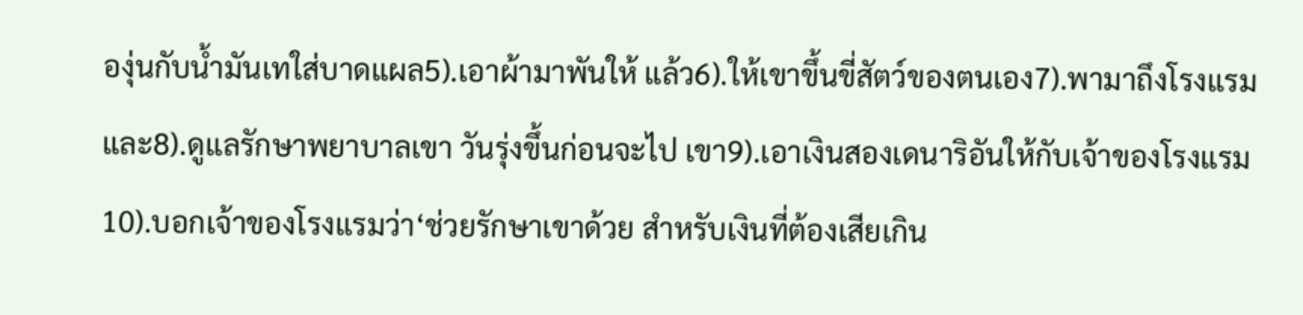องุ่นกับน้ำมันเทใส่บาดแผล5).เอาผ้ามาพันให้ แล้ว6).ให้เขาขึ้นขี่สัตว์ของตนเอง7).พามาถึงโรงแรม และ8).ดูแลรักษาพยาบาลเขา วันรุ่งขึ้นก่อนจะไป เขา9).เอาเงินสองเดนาริอันให้กับเจ้าของโรงแรม 10).บอกเจ้าของโรงแรมว่า‘ช่วยรักษาเขาด้วย สำหรับเงินที่ต้องเสียเกิน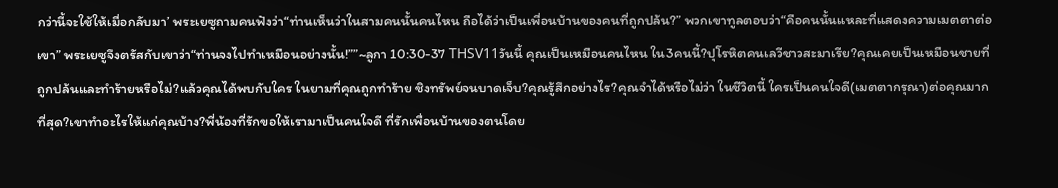กว่านี้จะใช้ให้เมื่อกลับมา’ พระเยซูถามคนฟังว่า“ท่านเห็นว่าในสามคนนั้นคนไหน ถือได้ว่าเป็นเพื่อนบ้านของคนที่ถูกปล้น?” พวกเขาทูลตอบว่า“คือคนนั้นแหละที่แสดงความเมตตาต่อเขา” พระเยซูจึงตรัสกับเขาว่า“ท่านจงไปทำเหมือนอย่างนั้น!””~ลูกา 10:30-37 THSV11วันนี้ คุณเป็นเหมือนคนไหน ใน3คนนี้?ปุโรหิตคนเลวีชาวสะมาเรีย?คุณเคยเป็นเหมือนชายที่ถูกปล้นและทำร้ายหรือไม่?แล้วคุณได้พบกับใคร ในยามที่คุณถูกทำร้าย ชิงทรัพย์จนบาดเจ็บ?คุณรู้สึกอย่างไร?คุณจำได้หรือไม่ว่า ในชีวิตนี้ ใครเป็นคนใจดี(เมตตากรุณา)ต่อคุณมากที่สุด?เขาทำอะไรให้แก่คุณบ้าง?พี่น้องที่รักขอให้เรามาเป็นคนใจดี ที่รักเพื่อนบ้านของตนโดย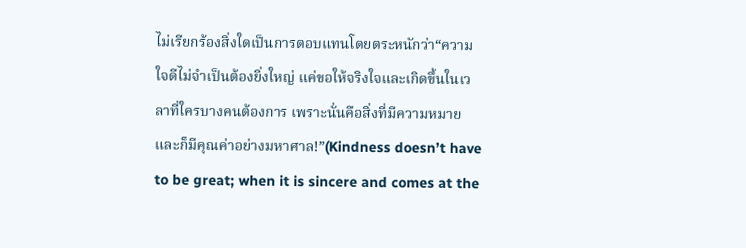ไม่เรียกร้องสิ่งใดเป็นการตอบแทนโดยตระหนักว่า“ความใจดีไม่จำเป็นต้องยิ่งใหญ่ แค่ขอให้จริงใจและเกิดขึ้นในเวลาที่ใครบางคนต้องการ เพราะนั่นคือสิ่งที่มีความหมายและก็มีคุณค่าอย่างมหาศาล!”(Kindness doesn’t have to be great; when it is sincere and comes at the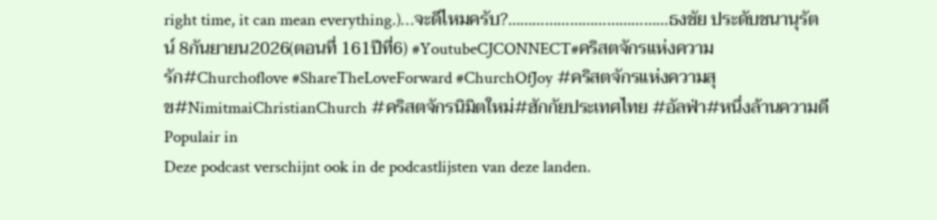right time, it can mean everything.)…จะดีไหมครับ?…………………………………ธงชัย ประดับชนานุรัตน์ 8กันยายน2026(ตอนที่ 161ปีที่6) #YoutubeCJCONNECT#คริสตจักรแห่งความรัก#Churchoflove #ShareTheLoveForward #ChurchOfJoy #คริสตจักรแห่งความสุข#NimitmaiChristianChurch #คริสตจักรนิมิตใหม่#ฮักกัยประเทศไทย #อัลฟ่า#หนึ่งล้านความดี
Populair in
Deze podcast verschijnt ook in de podcastlijsten van deze landen.